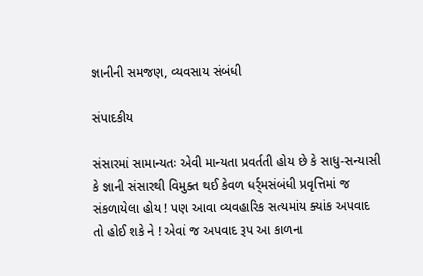જ્ઞાનીની સમજણ, વ્યવસાય સંબંધી

સંપાદકીય

સંસારમાં સામાન્યતઃ એવી માન્યતા પ્રવર્તતી હોય છે કે સાધુ-સન્યાસી કે જ્ઞાની સંસારથી વિમુક્ત થઈ કેવળ ધર્ર્મસંબંધી પ્રવૃત્તિમાં જ સંકળાયેલા હોય ! પણ આવા વ્યવહારિક સત્યમાંય ક્યાંક અપવાદ તો હોઈ શકે ને ! એવાં જ અપવાદ રૂપ આ કાળના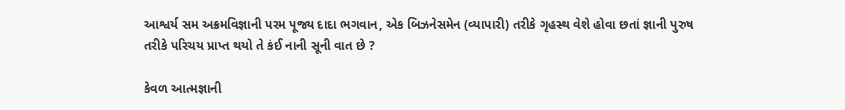આશ્વર્ય સમ અક્રમવિજ્ઞાની પરમ પૂજ્ય દાદા ભગવાન, એક બિઝનેસમેન (વ્યાપારી) તરીકે ગૃહસ્થ વેશે હોવા છતાં જ્ઞાની પુરુષ તરીકે પરિચય પ્રાપ્ત થયો તે કંઈ નાની સૂની વાત છે ?

કેવળ આત્મજ્ઞાની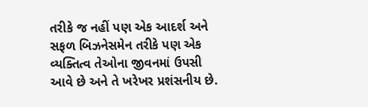તરીકે જ નહીં પણ એક આદર્શ અને સફળ બિઝનેસમેન તરીકે પણ એક વ્યક્તિત્વ તેઓના જીવનમાં ઉપસી આવે છે અને તે ખરેખર પ્રશંસનીય છે.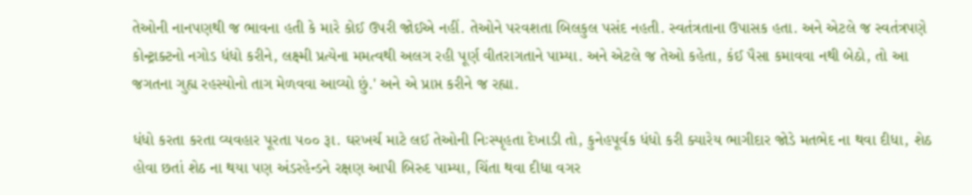તેઓની નાનપણથી જ ભાવના હતી કે મારે કોઈ ઉપરી જોઈએ નહીં. તેઓને પરવશતા બિલકુલ પસંદ નહતી. સ્વતંત્રતાના ઉપાસક હતા. અને એટલે જ સ્વતંત્રપણે કોન્ટ્રાક્ટનો નગોડ ધંધો કરીને, લક્ષ્મી પ્રત્યેના મમત્વથી અલગ રહી પૂર્ણ વીતરાગતાને પામ્યા. અને એટલે જ તેઓ કહેતા, કંઈ પૈસા કમાવવા નથી બેઠો, તો આ જગતના ગુહ્ય રહસ્યોનો તાગ મેળવવા આવ્યો છું.' અને એ પ્રાપ્ત કરીને જ રહ્યા.

ધંધો કરતા કરતા વ્યવહાર પૂરતા ૫૦૦ રૂા. ઘરખર્ચ માટે લઈ તેઓની નિઃસ્પૃહતા દેખાડી તો, કુનેહપૂર્વક ધંધો કરી ક્યારેય ભાગીદાર જોડે મતભેદ ના થવા દીધા, શેઠ હોવા છતાં શેઠ ના થયા પણ અંડરહેન્ડને રક્ષણ આપી બિરુદ પામ્યા, ચિંતા થવા દીધા વગર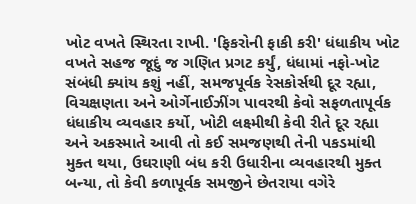ખોટ વખતે સ્થિરતા રાખી. 'ફિકરોની ફાકી કરી' ધંધાકીય ખોટ વખતે સહજ જૂદું જ ગણિત પ્રગટ કર્યું, ધંધામાં નફો-ખોટ સંબંધી ક્યાંય કશું નહીં, સમજપૂર્વક રેસકોર્સથી દૂર રહ્યા, વિચક્ષણતા અને ઓર્ગેનાઈઝીંગ પાવરથી કેવો સફળતાપૂર્વક ધંધાકીય વ્યવહાર કર્યો, ખોટી લક્ષ્મીથી કેવી રીતે દૂર રહ્યા અને અકસ્માતે આવી તો કઈ સમજણથી તેની પકડમાંથી મુક્ત થયા, ઉઘરાણી બંધ કરી ઉધારીના વ્યવહારથી મુક્ત બન્યા, તો કેવી કળાપૂર્વક સમજીને છેતરાયા વગેરે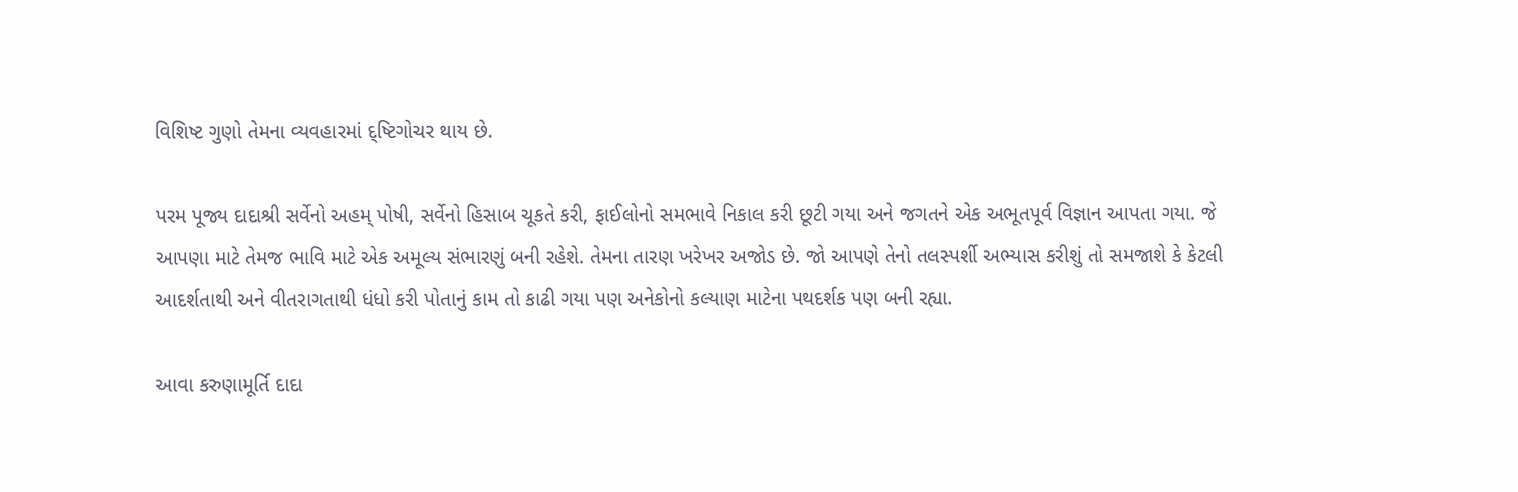વિશિષ્ટ ગુણો તેમના વ્યવહારમાં દ્ષ્ટિગોચર થાય છે.

પરમ પૂજ્ય દાદાશ્રી સર્વેનો અહમ્ પોષી, સર્વેનો હિસાબ ચૂકતે કરી, ફાઈલોનો સમભાવે નિકાલ કરી છૂટી ગયા અને જગતને એક અભૂતપૂર્વ વિજ્ઞાન આપતા ગયા. જે આપણા માટે તેમજ ભાવિ માટે એક અમૂલ્ય સંભારણું બની રહેશે. તેમના તારણ ખરેખર અજોડ છે. જો આપણે તેનો તલસ્પર્શી અભ્યાસ કરીશું તો સમજાશે કે કેટલી આદર્શતાથી અને વીતરાગતાથી ધંધો કરી પોતાનું કામ તો કાઢી ગયા પણ અનેકોનો કલ્યાણ માટેના પથદર્શક પણ બની રહ્યા.

આવા કરુણામૂર્તિ દાદા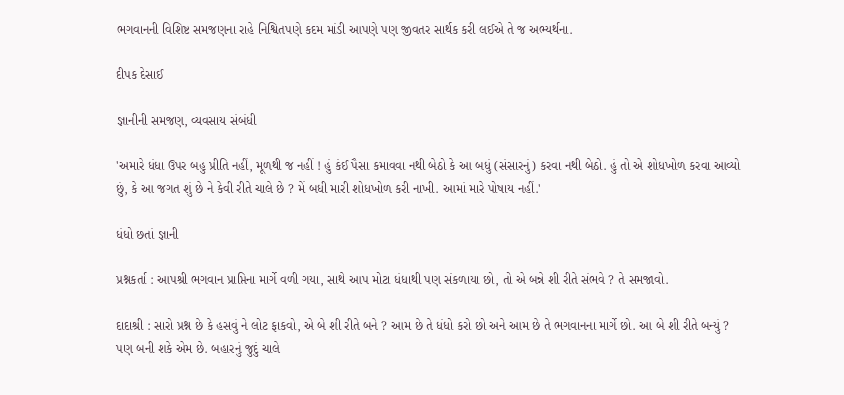ભગવાનની વિશિષ્ટ સમજણના રાહે નિશ્વિતપણે કદમ માંડી આપણે પણ જીવતર સાર્થક કરી લઈએ તે જ અભ્યર્થના.

દીપક દેસાઈ

જ્ઞાનીની સમજણ, વ્યવસાય સંબંધી

'અમારે ધંધા ઉપર બહુ પ્રીતિ નહીં, મૂળથી જ નહીં ! હું કંઈ પૈસા કમાવવા નથી બેઠો કે આ બધું (સંસારનું) કરવા નથી બેઠો. હું તો એ શોધખોળ કરવા આવ્યો છું, કે આ જગત શું છે ને કેવી રીતે ચાલે છે ? મેં બધી મારી શોધખોળ કરી નાખી. આમાં મારે પોષાય નહીં.'

ધંધો છતાં જ્ઞાની

પ્રશ્નકર્તા : આપશ્રી ભગવાન પ્રાપ્તિના માર્ગે વળી ગયા, સાથે આપ મોટા ધંધાથી પણ સંકળાયા છો, તો એ બન્ને શી રીતે સંભવે ? તે સમજાવો.

દાદાશ્રી : સારો પ્રશ્ન છે કે હસવું ને લોટ ફાકવો, એ બે શી રીતે બને ? આમ છે તે ધંધો કરો છો અને આમ છે તે ભગવાનના માર્ગે છો. આ બે શી રીતે બન્યું ? પણ બની શકે એમ છે. બહારનું જુદું ચાલે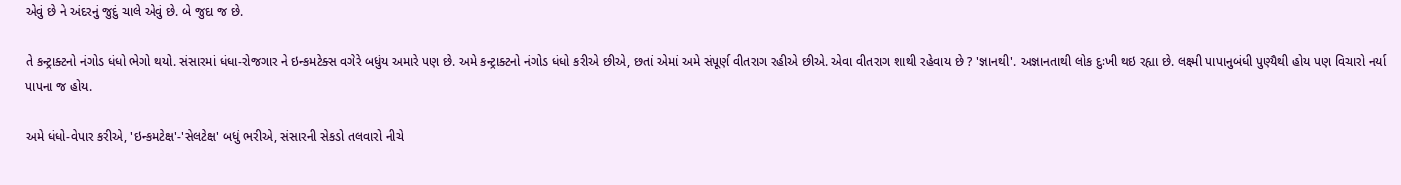એવું છે ને અંદરનું જુદું ચાલે એવું છે. બે જુદા જ છે.

તે કન્ટ્રાક્ટનો નંગોડ ધંધો ભેગો થયો. સંસારમાં ધંધા-રોજગાર ને ઇન્કમટેક્સ વગેરે બધુંય અમારે પણ છે. અમે કન્ટ્રાક્ટનો નંગોડ ધંધો કરીએ છીએ, છતાં એમાં અમે સંપૂર્ણ વીતરાગ રહીએ છીએ. એવા વીતરાગ શાથી રહેવાય છે ? 'જ્ઞાનથી'. અજ્ઞાનતાથી લોક દુઃખી થઇ રહ્યા છે. લક્ષ્મી પાપાનુબંધી પુણ્યૈથી હોય પણ વિચારો નર્યા પાપના જ હોય.

અમે ધંધો-વેપાર કરીએ, 'ઇન્કમટેક્ષ'-'સેલટેક્ષ' બધું ભરીએ, સંસારની સેકડો તલવારો નીચે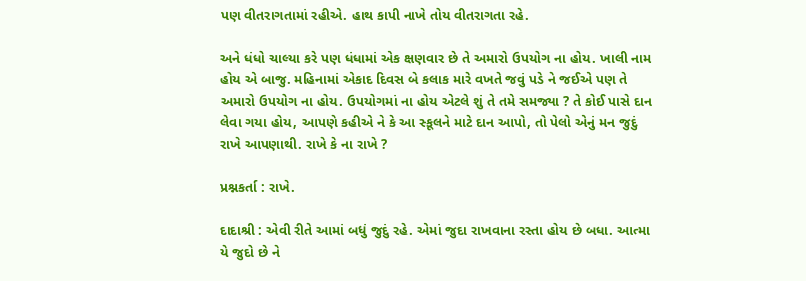પણ વીતરાગતામાં રહીએ. હાથ કાપી નાખે તોય વીતરાગતા રહે.

અને ધંધો ચાલ્યા કરે પણ ધંધામાં એક ક્ષણવાર છે તે અમારો ઉપયોગ ના હોય. ખાલી નામ હોય એ બાજુ. મહિનામાં એકાદ દિવસ બે કલાક મારે વખતે જવું પડે ને જઈએ પણ તે અમારો ઉપયોગ ના હોય. ઉપયોગમાં ના હોય એટલે શું તે તમે સમજ્યા ? તે કોઈ પાસે દાન લેવા ગયા હોય, આપણે કહીએ ને કે આ સ્કૂલને માટે દાન આપો, તો પેલો એનું મન જુદું રાખે આપણાથી. રાખે કે ના રાખે ?

પ્રશ્નકર્તા : રાખે.

દાદાશ્રી : એવી રીતે આમાં બધું જુદું રહે. એમાં જુદા રાખવાના રસ્તા હોય છે બધા. આત્મા યે જુદો છે ને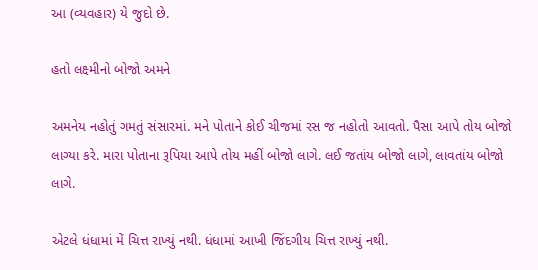આ (વ્યવહાર) યે જુદો છે.

હતો લક્ષ્મીનો બોજો અમને

અમનેય નહોતું ગમતું સંસારમાં. મને પોતાને કોઈ ચીજમાં રસ જ નહોતો આવતો. પૈસા આપે તોય બોજો લાગ્યા કરે. મારા પોતાના રૂપિયા આપે તોય મહીં બોજો લાગે. લઈ જતાંય બોજો લાગે, લાવતાંય બોજો લાગે.

એટલે ધંધામાં મેં ચિત્ત રાખ્યું નથી. ધંધામાં આખી જિંદગીય ચિત્ત રાખ્યું નથી.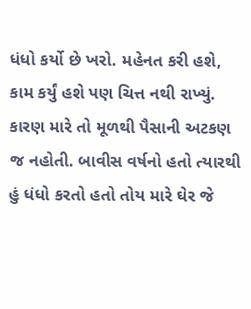ધંધો કર્યો છે ખરો. મહેનત કરી હશે, કામ કર્યું હશે પણ ચિત્ત નથી રાખ્યું. કારણ મારે તો મૂળથી પૈસાની અટકણ જ નહોતી. બાવીસ વર્ષનો હતો ત્યારથી હું ધંધો કરતો હતો તોય મારે ઘેર જે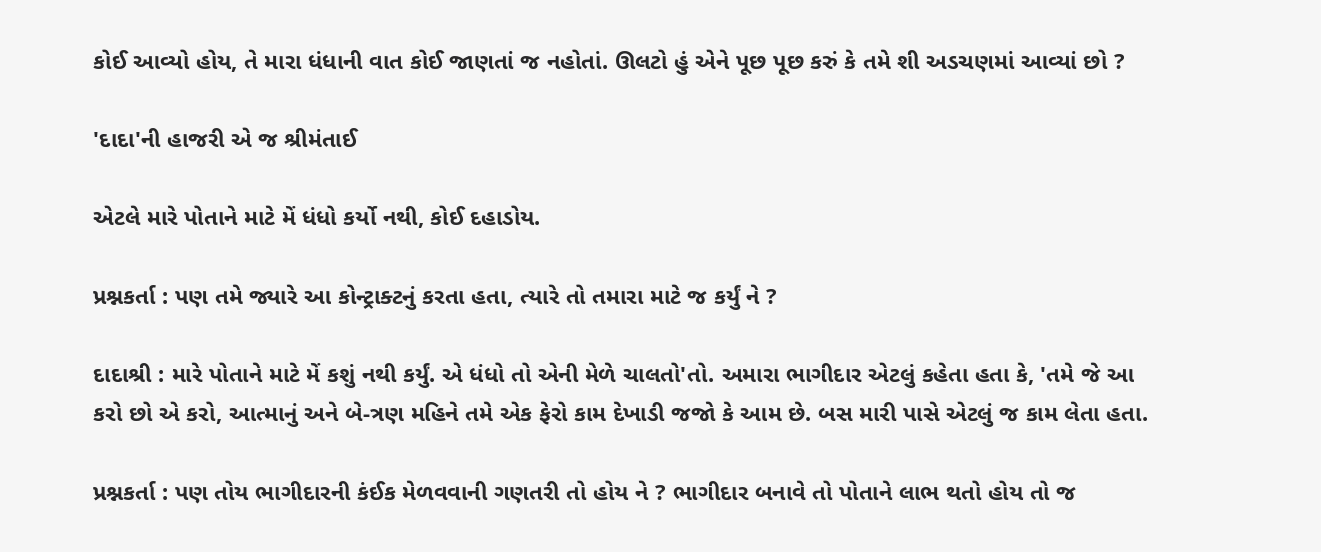કોઈ આવ્યો હોય, તે મારા ધંધાની વાત કોઈ જાણતાં જ નહોતાં. ઊલટો હું એને પૂછ પૂછ કરું કે તમે શી અડચણમાં આવ્યાં છો ?

'દાદા'ની હાજરી એ જ શ્રીમંતાઈ

એટલે મારે પોતાને માટે મેં ધંધો કર્યો નથી, કોઈ દહાડોય.

પ્રશ્નકર્તા : પણ તમે જ્યારે આ કોન્ટ્રાક્ટનું કરતા હતા, ત્યારે તો તમારા માટે જ કર્યું ને ?

દાદાશ્રી : મારે પોતાને માટે મેં કશું નથી કર્યું. એ ધંધો તો એની મેળે ચાલતો'તો. અમારા ભાગીદાર એટલું કહેતા હતા કે, 'તમે જે આ કરો છો એ કરો, આત્માનું અને બે-ત્રણ મહિને તમે એક ફેરો કામ દેખાડી જજો કે આમ છે. બસ મારી પાસે એટલું જ કામ લેતા હતા.

પ્રશ્નકર્તા : પણ તોય ભાગીદારની કંઈક મેળવવાની ગણતરી તો હોય ને ? ભાગીદાર બનાવે તો પોતાને લાભ થતો હોય તો જ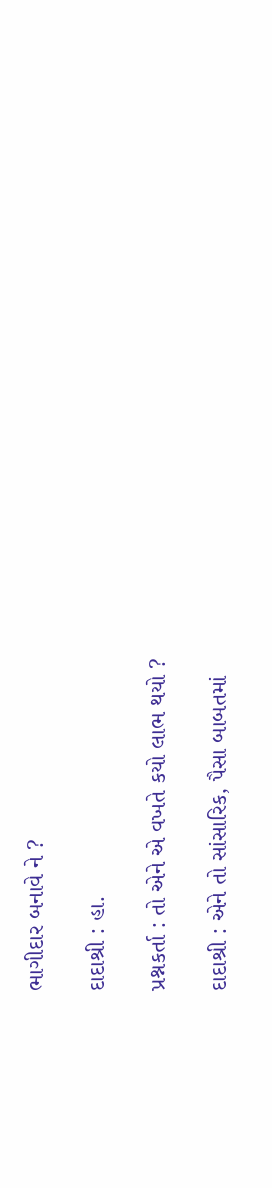ભાગીદાર બનાવે ને ?

દાદાશ્રી : હા.

પ્રશ્નકર્તા : તો એને એ વખતે કયો લાભ થયો ?

દાદાશ્રી : એને તો સાંસારિક, પૈસા બાબતમાં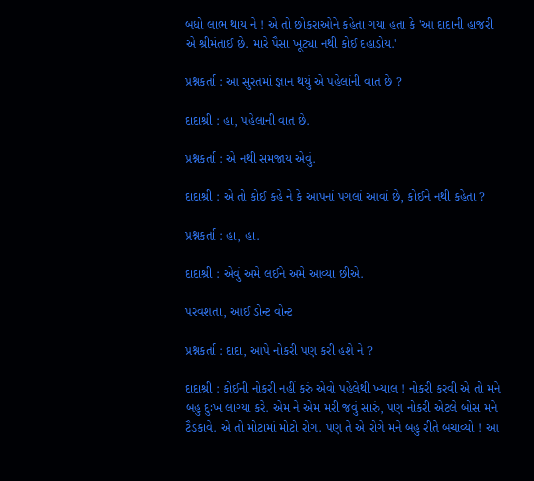બધો લાભ થાય ને ! એ તો છોકરાઓને કહેતા ગયા હતા કે 'આ દાદાની હાજરી એ શ્રીમંતાઈ છે. મારે પૈસા ખૂટ્યા નથી કોઈ દહાડોય.'

પ્રશ્નકર્તા : આ સુરતમાં જ્ઞાન થયું એ પહેલાંની વાત છે ?

દાદાશ્રી : હા, પહેલાની વાત છે.

પ્રશ્નકર્તા : એ નથી સમજાય એવું.

દાદાશ્રી : એ તો કોઈ કહે ને કે આપનાં પગલાં આવાં છે, કોઈને નથી કહેતા ?

પ્રશ્નકર્તા : હા, હા.

દાદાશ્રી : એવું અમે લઈને અમે આવ્યા છીએ.

પરવશતા, આઈ ડોન્ટ વોન્ટ

પ્રશ્નકર્તા : દાદા, આપે નોકરી પણ કરી હશે ને ?

દાદાશ્રી : કોઈની નોકરી નહીં કરું એવો પહેલેથી ખ્યાલ ! નોકરી કરવી એ તો મને બહુ દુઃખ લાગ્યા કરે. એમ ને એમ મરી જવું સારું, પણ નોકરી એટલે બોસ મને ટૈડકાવે. એ તો મોટામાં મોટો રોગ. પણ તે એ રોગે મને બહુ રીતે બચાવ્યો ! આ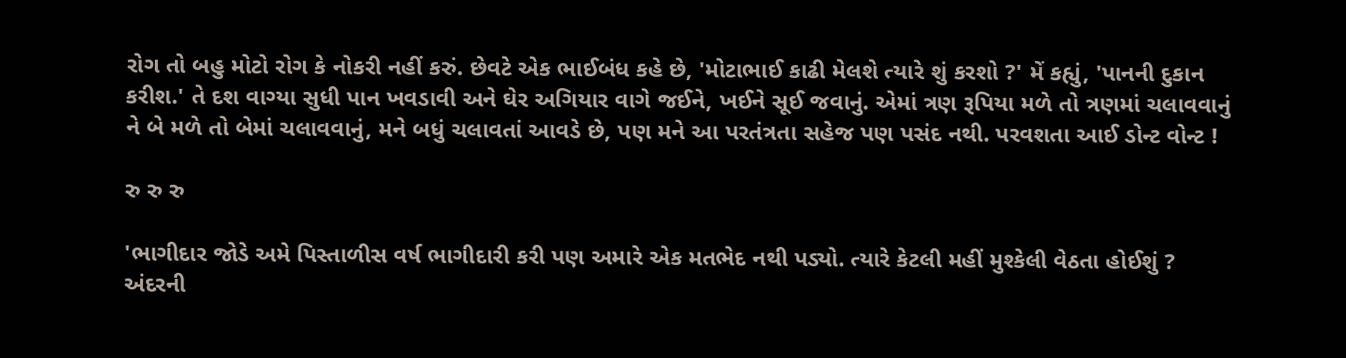રોગ તો બહુ મોટો રોગ કે નોકરી નહીં કરું. છેવટે એક ભાઈબંધ કહે છે, 'મોટાભાઈ કાઢી મેલશે ત્યારે શું કરશો ?' મેં કહ્યું, 'પાનની દુકાન કરીશ.' તે દશ વાગ્યા સુધી પાન ખવડાવી અને ઘેર અગિયાર વાગે જઈને, ખઈને સૂઈ જવાનું. એમાં ત્રણ રૂપિયા મળે તો ત્રણમાં ચલાવવાનું ને બે મળે તો બેમાં ચલાવવાનું, મને બધું ચલાવતાં આવડે છે, પણ મને આ પરતંત્રતા સહેજ પણ પસંદ નથી. પરવશતા આઈ ડોન્ટ વોન્ટ !

રુ રુ રુ

'ભાગીદાર જોડે અમે પિસ્તાળીસ વર્ષ ભાગીદારી કરી પણ અમારે એક મતભેદ નથી પડ્યો. ત્યારે કેટલી મહીં મુશ્કેલી વેઠતા હોઈશું ? અંદરની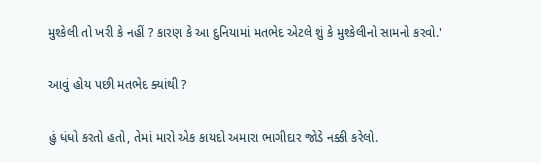મુશ્કેલી તો ખરી કે નહીં ? કારણ કે આ દુનિયામાં મતભેદ એટલે શું કે મુશ્કેલીનો સામનો કરવો.'

આવું હોય પછી મતભેદ ક્યાંથી ?

હું ધંધો કરતો હતો, તેમાં મારો એક કાયદો અમારા ભાગીદાર જોડે નક્કી કરેલો.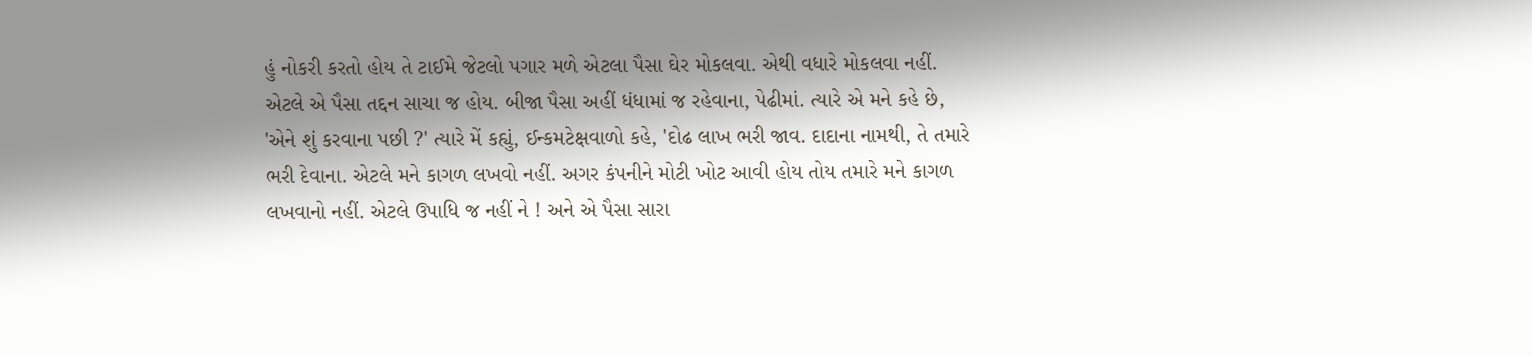હું નોકરી કરતો હોય તે ટાઈમે જેટલો પગાર મળે એટલા પૈસા ઘેર મોકલવા. એથી વધારે મોકલવા નહીં. એટલે એ પૈસા તદ્દન સાચા જ હોય. બીજા પૈસા અહીં ધંધામાં જ રહેવાના, પેઢીમાં. ત્યારે એ મને કહે છે, 'એને શું કરવાના પછી ?' ત્યારે મેં કહ્યું, ઈન્કમટેક્ષવાળો કહે, 'દોઢ લાખ ભરી જાવ. દાદાના નામથી, તે તમારે ભરી દેવાના. એટલે મને કાગળ લખવો નહીં. અગર કંપનીને મોટી ખોટ આવી હોય તોય તમારે મને કાગળ લખવાનો નહીં. એટલે ઉપાધિ જ નહીં ને ! અને એ પૈસા સારા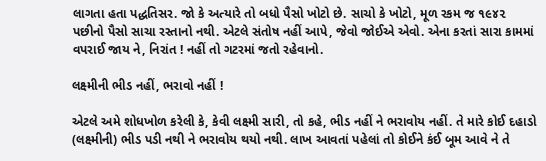લાગતા હતા પદ્ધતિસર. જો કે અત્યારે તો બધો પૈસો ખોટો છે. સાચો કે ખોટો, મૂળ રકમ જ ૧૯૪૨ પછીનો પૈસો સાચા રસ્તાનો નથી. એટલે સંતોષ નહીં આપે, જેવો જોઈએ એવો. એના કરતાં સારા કામમાં વપરાઈ જાય ને, નિરાંત ! નહીં તો ગટરમાં જતો રહેવાનો.

લક્ષ્મીની ભીડ નહીં, ભરાવો નહીં !

એટલે અમે શોધખોળ કરેલી કે, કેવી લક્ષ્મી સારી, તો કહે, ભીડ નહીં ને ભરાવોય નહીં. તે મારે કોઈ દહાડો (લક્ષ્મીની) ભીડ પડી નથી ને ભરાવોય થયો નથી. લાખ આવતાં પહેલાં તો કોઈને કંઈ બૂમ આવે ને તે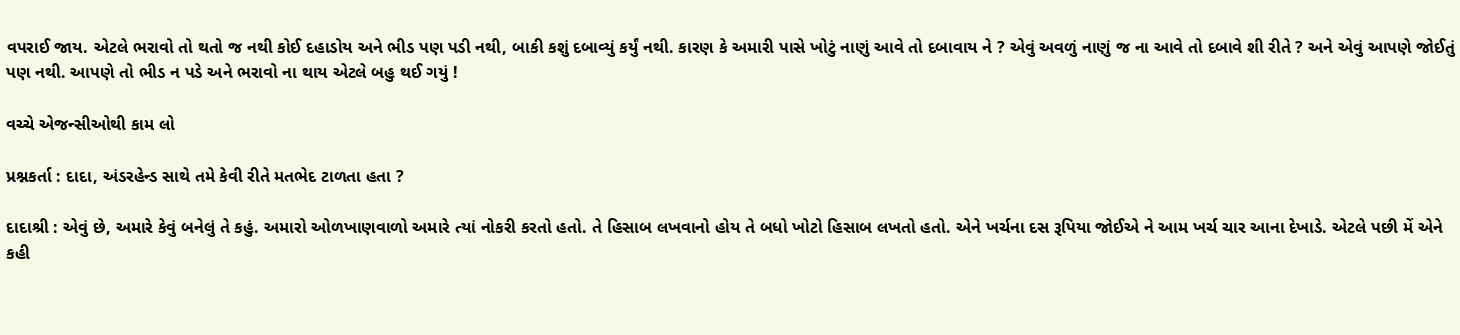વપરાઈ જાય. એટલે ભરાવો તો થતો જ નથી કોઈ દહાડોય અને ભીડ પણ પડી નથી, બાકી કશું દબાવ્યું કર્યું નથી. કારણ કે અમારી પાસે ખોટું નાણું આવે તો દબાવાય ને ? એવું અવળું નાણું જ ના આવે તો દબાવે શી રીતે ? અને એવું આપણે જોઈતું પણ નથી. આપણે તો ભીડ ન પડે અને ભરાવો ના થાય એટલે બહુ થઈ ગયું !

વચ્ચે એજન્સીઓથી કામ લો

પ્રશ્નકર્તા : દાદા, અંડરહેન્ડ સાથે તમે કેવી રીતે મતભેદ ટાળતા હતા ?

દાદાશ્રી : એવું છે, અમારે કેવું બનેલું તે કહું. અમારો ઓળખાણવાળો અમારે ત્યાં નોકરી કરતો હતો. તે હિસાબ લખવાનો હોય તે બધો ખોટો હિસાબ લખતો હતો. એને ખર્ચના દસ રૂપિયા જોઈએ ને આમ ખર્ચ ચાર આના દેખાડે. એટલે પછી મેં એને કહી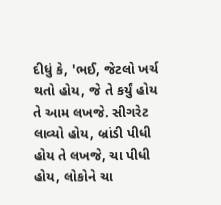દીધું કે, 'ભઈ, જેટલો ખર્ચ થતો હોય, જે તે કર્યું હોય તે આમ લખજે. સીગરેટ લાવ્યો હોય, બ્રાંડી પીધી હોય તે લખજે, ચા પીધી હોય, લોકોને ચા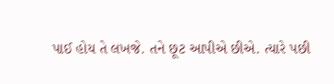પાઈ હોય તે લખજે. તને છૂટ આપીએ છીએ. ત્યારે પછી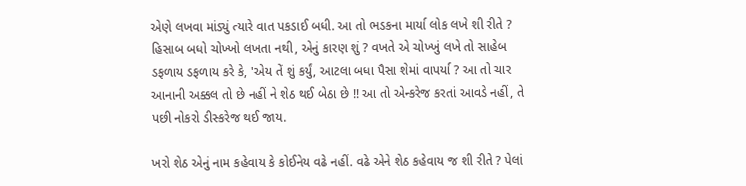એણે લખવા માંડ્યું ત્યારે વાત પકડાઈ બધી. આ તો ભડકના માર્યા લોક લખે શી રીતે ? હિસાબ બધો ચોખ્ખો લખતા નથી, એનું કારણ શું ? વખતે એ ચોખ્ખું લખે તો સાહેબ ડફળાય ડફળાય કરે કે, 'એય તેં શું કર્યું, આટલા બધા પૈસા શેમાં વાપર્યા ? આ તો ચાર આનાની અક્કલ તો છે નહીં ને શેઠ થઈ બેઠા છે !! આ તો એન્કરેજ કરતાં આવડે નહીં, તે પછી નોકરો ડીસ્કરેજ થઈ જાય.

ખરો શેઠ એનું નામ કહેવાય કે કોઈનેય વઢે નહીં. વઢે એને શેઠ કહેવાય જ શી રીતે ? પેલાં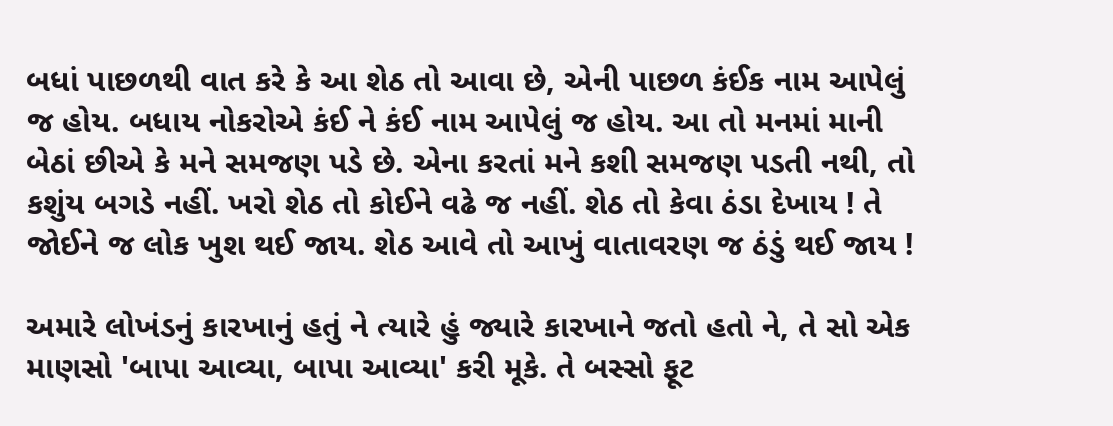બધાં પાછળથી વાત કરે કે આ શેઠ તો આવા છે, એની પાછળ કંઈક નામ આપેલું જ હોય. બધાય નોકરોએ કંઈ ને કંઈ નામ આપેલું જ હોય. આ તો મનમાં માની બેઠાં છીએ કે મને સમજણ પડે છે. એના કરતાં મને કશી સમજણ પડતી નથી, તો કશુંય બગડે નહીં. ખરો શેઠ તો કોઈને વઢે જ નહીં. શેઠ તો કેવા ઠંડા દેખાય ! તે જોઈને જ લોક ખુશ થઈ જાય. શેઠ આવે તો આખું વાતાવરણ જ ઠંડું થઈ જાય !

અમારે લોખંડનું કારખાનું હતું ને ત્યારે હું જ્યારે કારખાને જતો હતો ને, તે સો એક માણસો 'બાપા આવ્યા, બાપા આવ્યા' કરી મૂકે. તે બસ્સો ફૂટ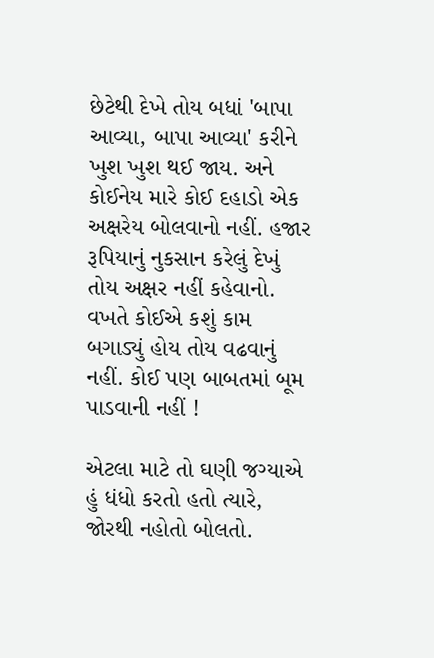છેટેથી દેખે તોય બધાં 'બાપા આવ્યા, બાપા આવ્યા' કરીને ખુશ ખુશ થઈ જાય. અને કોઈનેય મારે કોઈ દહાડો એક અક્ષરેય બોલવાનો નહીં. હજાર રૂપિયાનું નુકસાન કરેલું દેખું તોય અક્ષર નહીં કહેવાનો. વખતે કોઈએ કશું કામ બગાડ્યું હોય તોય વઢવાનું નહીં. કોઈ પણ બાબતમાં બૂમ પાડવાની નહીં !

એટલા માટે તો ઘણી જગ્યાએ હું ધંધો કરતો હતો ત્યારે, જોરથી નહોતો બોલતો.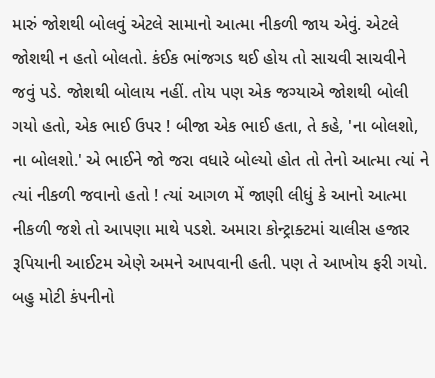મારું જોશથી બોલવું એટલે સામાનો આત્મા નીકળી જાય એવું. એટલે જોશથી ન હતો બોલતો. કંઈક ભાંજગડ થઈ હોય તો સાચવી સાચવીને જવું પડે. જોશથી બોલાય નહીં. તોય પણ એક જગ્યાએ જોશથી બોલી ગયો હતો, એક ભાઈ ઉપર ! બીજા એક ભાઈ હતા, તે કહે, 'ના બોલશો, ના બોલશો.' એ ભાઈને જો જરા વધારે બોલ્યો હોત તો તેનો આત્મા ત્યાં ને ત્યાં નીકળી જવાનો હતો ! ત્યાં આગળ મેં જાણી લીધું કે આનો આત્મા નીકળી જશે તો આપણા માથે પડશે. અમારા કોન્ટ્રાક્ટમાં ચાલીસ હજાર રૂપિયાની આઈટમ એણે અમને આપવાની હતી. પણ તે આખોય ફરી ગયો. બહુ મોટી કંપનીનો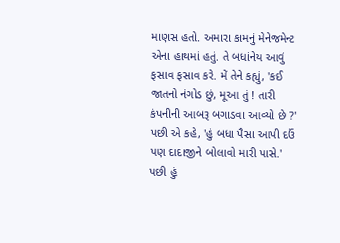માણસ હતો. અમારા કામનું મેનેજમેન્ટ એના હાથમાં હતું. તે બધાંનેય આવું ફસાવ ફસાવ કરે. મેં તેને કહ્યું, 'કઈ જાતનો નંગોડ છું, મૂઆ તું ! તારી કંપનીની આબરૂ બગાડવા આવ્યો છે ?' પછી એ કહે, 'હું બધા પૈસા આપી દઉં પણ દાદાજીને બોલાવો મારી પાસે.' પછી હું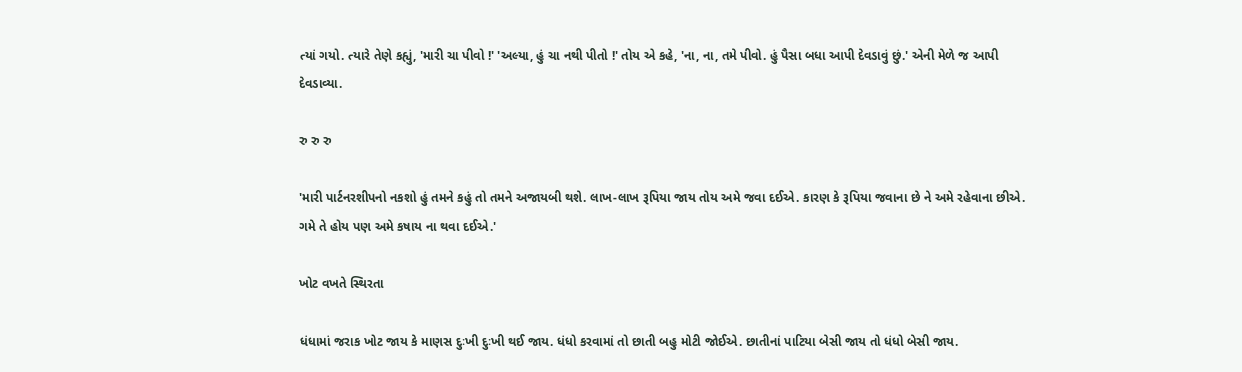ત્યાં ગયો. ત્યારે તેણે કહ્યું, 'મારી ચા પીવો !' 'અલ્યા, હું ચા નથી પીતો !' તોય એ કહે, 'ના, ના, તમે પીવો. હું પૈસા બધા આપી દેવડાવું છું.' એની મેળે જ આપી દેવડાવ્યા.

રુ રુ રુ

'મારી પાર્ટનરશીપનો નકશો હું તમને કહું તો તમને અજાયબી થશે. લાખ-લાખ રૂપિયા જાય તોય અમે જવા દઈએ. કારણ કે રૂપિયા જવાના છે ને અમે રહેવાના છીએ. ગમે તે હોય પણ અમે કષાય ના થવા દઈએ.'

ખોટ વખતે સ્થિરતા

ધંધામાં જરાક ખોટ જાય કે માણસ દુઃખી દુઃખી થઈ જાય. ધંધો કરવામાં તો છાતી બહુ મોટી જોઈએ. છાતીનાં પાટિયા બેસી જાય તો ધંધો બેસી જાય.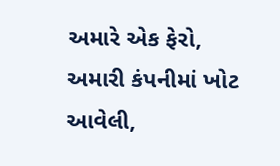અમારે એક ફેરો, અમારી કંપનીમાં ખોટ આવેલી,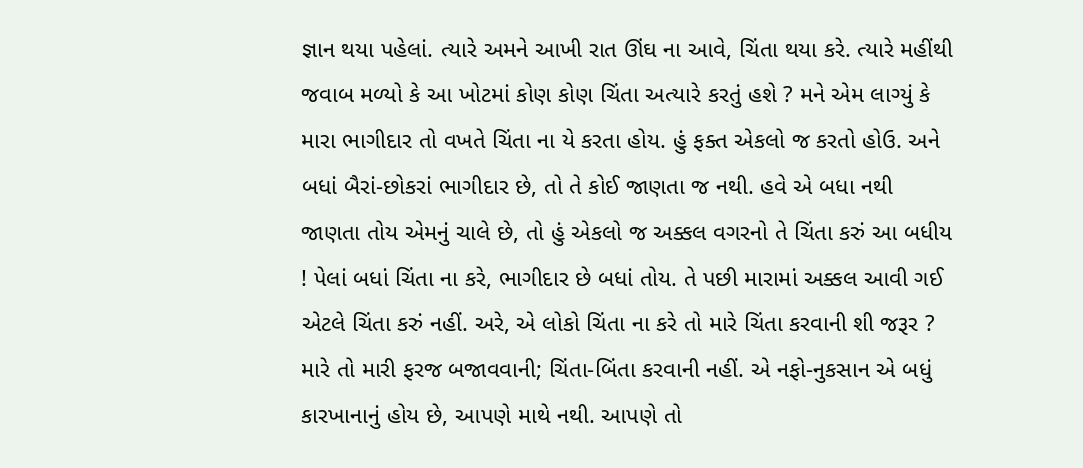જ્ઞાન થયા પહેલાં. ત્યારે અમને આખી રાત ઊંઘ ના આવે, ચિંતા થયા કરે. ત્યારે મહીંથી જવાબ મળ્યો કે આ ખોટમાં કોણ કોણ ચિંતા અત્યારે કરતું હશે ? મને એમ લાગ્યું કે મારા ભાગીદાર તો વખતે ચિંતા ના યે કરતા હોય. હું ફક્ત એકલો જ કરતો હોઉ. અને બધાં બૈરાં-છોકરાં ભાગીદાર છે, તો તે કોઈ જાણતા જ નથી. હવે એ બધા નથી જાણતા તોય એમનું ચાલે છે, તો હું એકલો જ અક્કલ વગરનો તે ચિંતા કરું આ બધીય ! પેલાં બધાં ચિંતા ના કરે, ભાગીદાર છે બધાં તોય. તે પછી મારામાં અક્કલ આવી ગઈ એટલે ચિંતા કરું નહીં. અરે, એ લોકો ચિંતા ના કરે તો મારે ચિંતા કરવાની શી જરૂર ? મારે તો મારી ફરજ બજાવવાની; ચિંતા-બિંતા કરવાની નહીં. એ નફો-નુકસાન એ બધું કારખાનાનું હોય છે, આપણે માથે નથી. આપણે તો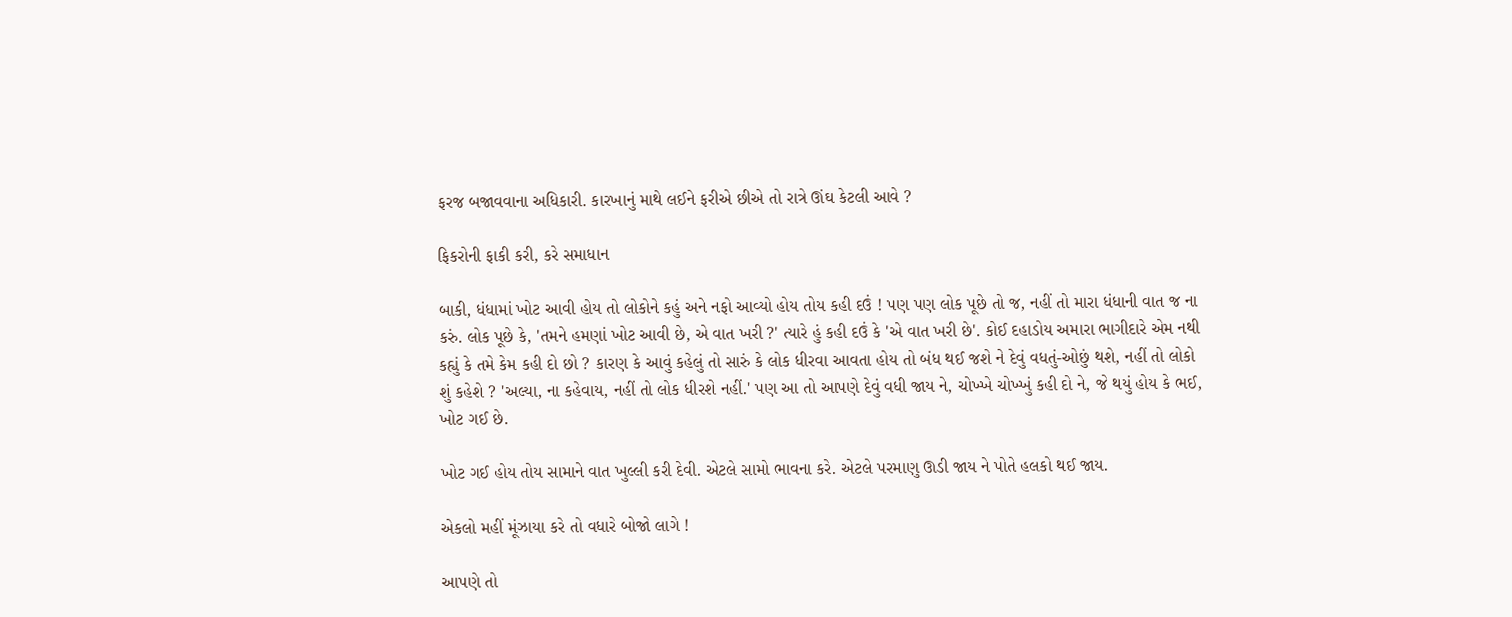ફરજ બજાવવાના અધિકારી. કારખાનું માથે લઈને ફરીએ છીએ તો રાત્રે ઊંઘ કેટલી આવે ?

ફિકરોની ફાકી કરી, કરે સમાધાન

બાકી, ધંધામાં ખોટ આવી હોય તો લોકોને કહું અને નફો આવ્યો હોય તોય કહી દઉં ! પણ પણ લોક પૂછે તો જ, નહીં તો મારા ધંધાની વાત જ ના કરું. લોક પૂછે કે, 'તમને હમણાં ખોટ આવી છે, એ વાત ખરી ?' ત્યારે હું કહી દઉં કે 'એ વાત ખરી છે'. કોઈ દહાડોય અમારા ભાગીદારે એમ નથી કહ્યું કે તમે કેમ કહી દો છો ? કારણ કે આવું કહેલું તો સારું કે લોક ધીરવા આવતા હોય તો બંધ થઈ જશે ને દેવું વધતું-ઓછું થશે, નહીં તો લોકો શું કહેશે ? 'અલ્યા, ના કહેવાય, નહીં તો લોક ધીરશે નહીં.' પણ આ તો આપણે દેવું વધી જાય ને, ચોખ્ખે ચોખ્ખું કહી દો ને, જે થયું હોય કે ભઈ, ખોટ ગઈ છે.

ખોટ ગઈ હોય તોય સામાને વાત ખુલ્લી કરી દેવી. એટલે સામો ભાવના કરે. એટલે પરમાણુ ઊડી જાય ને પોતે હલકો થઈ જાય.

એકલો મહીં મૂંઝાયા કરે તો વધારે બોજો લાગે !

આપણે તો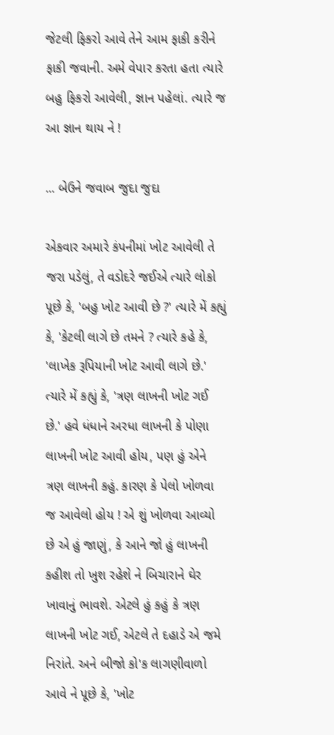જેટલી ફિકરો આવે તેને આમ ફાકી કરીને ફાકી જવાની. અમે વેપાર કરતા હતા ત્યારે બહુ ફિકરો આવેલી, જ્ઞાન પહેલાં. ત્યારે જ આ જ્ઞાન થાય ને !

... બેઉને જવાબ જુદા જુદા

એકવાર અમારે કંપનીમાં ખોટ આવેલી તે જરા પડેલું, તે વડોદરે જઈએ ત્યારે લોકો પૂછે કે, 'બહુ ખોટ આવી છે ?' ત્યારે મેં કહ્યું કે, 'કેટલી લાગે છે તમને ? ત્યારે કહે કે, 'લાખેક રૂપિયાની ખોટ આવી લાગે છે.' ત્યારે મેં કહ્યું કે, 'ત્રણ લાખની ખોટ ગઈ છે.' હવે ધંધાને અરધા લાખની કે પોણા લાખની ખોટ આવી હોય, પણ હું એને ત્રણ લાખની કહું. કારણ કે પેલો ખોળવા જ આવેલો હોય ! એ શું ખોળવા આવ્યો છે એ હું જાણું, કે આને જો હું લાખની કહીશ તો ખુશ રહેશે ને બિચારાને ઘેર ખાવાનું ભાવશે. એટલે હું કહું કે ત્રણ લાખની ખોટ ગઈ, એટલે તે દહાડે એ જમે નિરાંતે. અને બીજો કો'ક લાગણીવાળો આવે ને પૂછે કે, 'ખોટ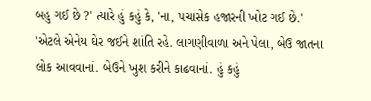બહુ ગઈ છે ?' ત્યારે હું કહું કે, 'ના, પચાસેક હજારની ખોટ ગઈ છે.' 'એટલે એનેય ઘેર જઈને શાંતિ રહે. લાગણીવાળા અને પેલા, બેઉ જાતના લોક આવવાનાં. બેઉને ખુશ કરીને કાઢવાનાં. હું કહું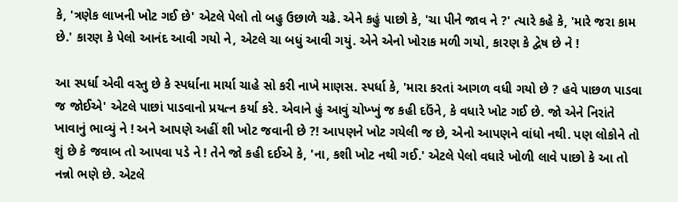કે, 'ત્રણેક લાખની ખોટ ગઈ છે' એટલે પેલો તો બહુ ઉછાળે ચઢે. એને કહું પાછો કે, 'ચા પીને જાવ ને ?' ત્યારે કહે કે, 'મારે જરા કામ છે.' કારણ કે પેલો આનંદ આવી ગયો ને, એટલે ચા બધું આવી ગયું. એને એનો ખોરાક મળી ગયો, કારણ કે દ્વેષ છે ને !

આ સ્પર્ધા એવી વસ્તુ છે કે સ્પર્ધાના માર્યા ચાહે સો કરી નાખે માણસ. સ્પર્ધા કે, 'મારા કરતાં આગળ વધી ગયો છે ? હવે પાછળ પાડવા જ જોઈએ' એટલે પાછાં પાડવાનો પ્રયત્ન કર્યા કરે. એવાને હું આવું ચોખ્ખું જ કહી દઉંને, કે વધારે ખોટ ગઈ છે. જો એને નિરાંતે ખાવાનું ભાવ્યું ને ! અને આપણે અહીં શી ખોટ જવાની છે ?! આપણને ખોટ ગયેલી જ છે, એનો આપણને વાંધો નથી. પણ લોકોને તો શું છે કે જવાબ તો આપવા પડે ને ! તેને જો કહી દઈએ કે, 'ના, કશી ખોટ નથી ગઈ.' એટલે પેલો વધારે ખોળી લાવે પાછો કે આ તો નન્નો ભણે છે. એટલે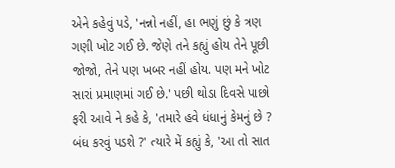એને કહેવું પડે, 'નન્નો નહીં, હા ભણું છું કે ત્રણ ગણી ખોટ ગઈ છે. જેણે તને કહ્યું હોય તેને પૂછી જોજો, તેને પણ ખબર નહીં હોય. પણ મને ખોટ સારાં પ્રમાણમાં ગઈ છે.' પછી થોડા દિવસે પાછો ફરી આવે ને કહે કે, 'તમારે હવે ધંધાનું કેમનું છે ? બંધ કરવું પડશે ?' ત્યારે મેં કહ્યું કે, 'આ તો સાત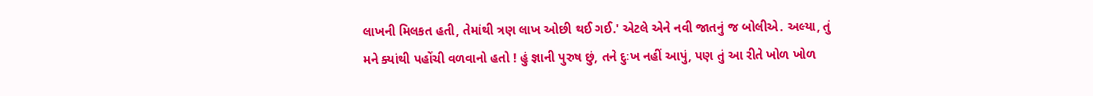લાખની મિલકત હતી, તેમાંથી ત્રણ લાખ ઓછી થઈ ગઈ.' એટલે એને નવી જાતનું જ બોલીએ. અલ્યા, તું મને ક્યાંથી પહોંચી વળવાનો હતો ! હું જ્ઞાની પુરુષ છું, તને દુઃખ નહીં આપું, પણ તું આ રીતે ખોળ ખોળ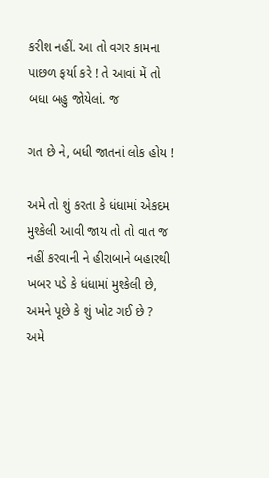કરીશ નહીં. આ તો વગર કામના પાછળ ફર્યા કરે ! તે આવાં મેં તો બધા બહુ જોયેલાં. જ

ગત છે ને, બધી જાતનાં લોક હોય !

અમે તો શું કરતા કે ધંધામાં એકદમ મુશ્કેલી આવી જાય તો તો વાત જ નહીં કરવાની ને હીરાબાને બહારથી ખબર પડે કે ધંધામાં મુશ્કેલી છે, અમને પૂછે કે શું ખોટ ગઈ છે ? અમે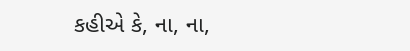કહીએ કે, ના, ના,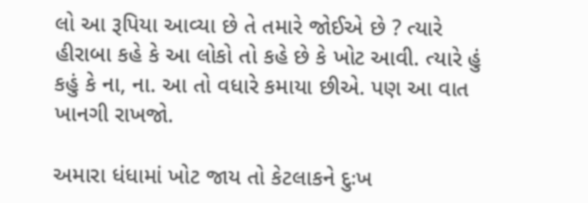લો આ રૂપિયા આવ્યા છે તે તમારે જોઈએ છે ? ત્યારે હીરાબા કહે કે આ લોકો તો કહે છે કે ખોટ આવી. ત્યારે હું કહું કે ના, ના. આ તો વધારે કમાયા છીએ. પણ આ વાત ખાનગી રાખજો.

અમારા ધંધામાં ખોટ જાય તો કેટલાકને દુઃખ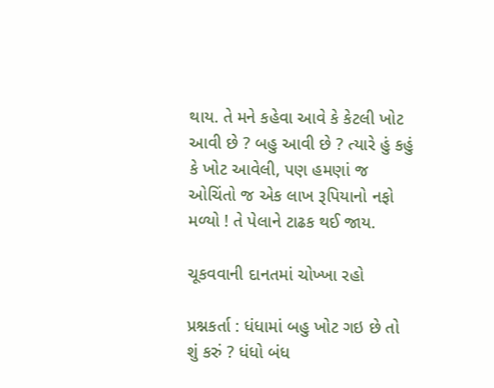થાય. તે મને કહેવા આવે કે કેટલી ખોટ આવી છે ? બહુ આવી છે ? ત્યારે હું કહું કે ખોટ આવેલી, પણ હમણાં જ ઓચિંતો જ એક લાખ રૂપિયાનો નફો મળ્યો ! તે પેલાને ટાઢક થઈ જાય.

ચૂકવવાની દાનતમાં ચોખ્ખા રહો

પ્રશ્નકર્તા : ધંધામાં બહુ ખોટ ગઇ છે તો શું કરું ? ધંધો બંધ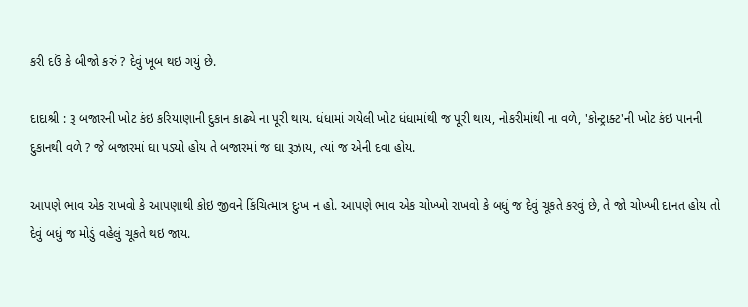કરી દઉં કે બીજો કરું ? દેવું ખૂબ થઇ ગયું છે.

દાદાશ્રી : રૂ બજારની ખોટ કંઇ કરિયાણાની દુકાન કાઢ્યે ના પૂરી થાય. ધંધામાં ગયેલી ખોટ ધંધામાંથી જ પૂરી થાય, નોકરીમાંથી ના વળે, 'કોન્ટ્રાક્ટ'ની ખોટ કંઇ પાનની દુકાનથી વળે ? જે બજારમાં ઘા પડ્યો હોય તે બજારમાં જ ઘા રૂઝાય, ત્યાં જ એની દવા હોય.

આપણે ભાવ એક રાખવો કે આપણાથી કોઇ જીવને કિંચિત્માત્ર દુઃખ ન હો. આપણે ભાવ એક ચોખ્ખો રાખવો કે બધું જ દેવું ચૂકતે કરવું છે, તે જો ચોખ્ખી દાનત હોય તો દેવું બધું જ મોડું વહેલું ચૂકતે થઇ જાય.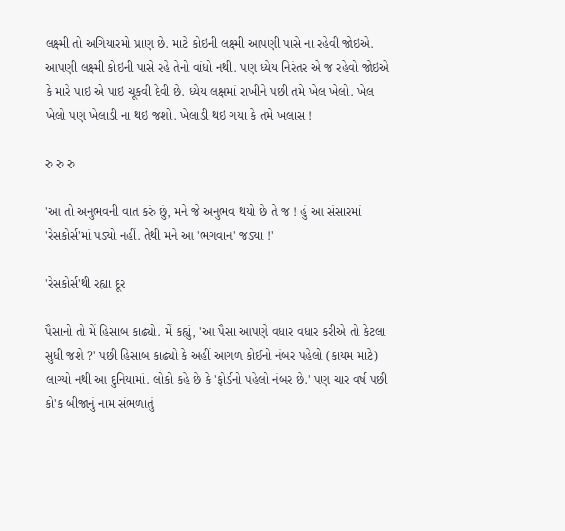લક્ષ્મી તો અગિયારમો પ્રાણ છે. માટે કોઇની લક્ષ્મી આપણી પાસે ના રહેવી જોઇએ. આપણી લક્ષ્મી કોઇની પાસે રહે તેનો વાંધો નથી. પણ ધ્યેય નિરંતર એ જ રહેવો જોઇએ કે મારે પાઇ એ પાઇ ચૂકવી દેવી છે. ધ્યેય લક્ષમાં રાખીને પછી તમે ખેલ ખેલો. ખેલ ખેલો પણ ખેલાડી ના થઇ જશો. ખેલાડી થઇ ગયા કે તમે ખલાસ !

રુ રુ રુ

'આ તો અનુભવની વાત કરું છું, મને જે અનુભવ થયો છે તે જ ! હું આ સંસારમાં 'રેસકોર્સ'માં પડ્યો નહીં. તેથી મને આ 'ભગવાન' જડ્યા !'

'રેસકોર્સ'થી રહ્યા દૂર

પૈસાનો તો મેં હિસાબ કાઢ્યો. મેં કહ્યું, 'આ પૈસા આપણે વધાર વધાર કરીએ તો કેટલા સુધી જશે ?' પછી હિસાબ કાઢ્યો કે અહીં આગળ કોઈનો નંબર પહેલો (કાયમ માટે) લાગ્યો નથી આ દુનિયામાં. લોકો કહે છે કે 'ફોર્ડનો પહેલો નંબર છે.' પણ ચાર વર્ષ પછી કો'ક બીજાનું નામ સંભળાતું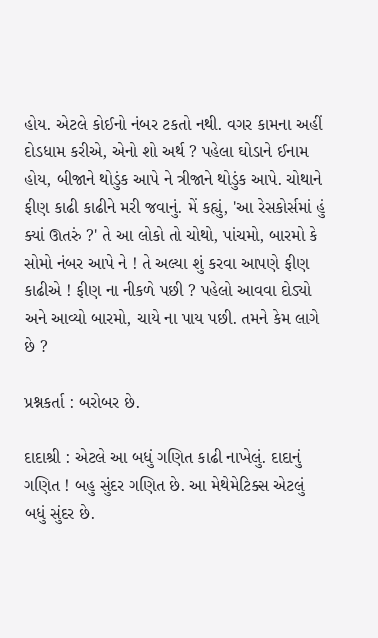હોય. એટલે કોઈનો નંબર ટકતો નથી. વગર કામના અહીં દોડધામ કરીએ, એનો શો અર્થ ? પહેલા ઘોડાને ઈનામ હોય, બીજાને થોડુંક આપે ને ત્રીજાને થોડુંક આપે. ચોથાને ફીણ કાઢી કાઢીને મરી જવાનું. મેં કહ્યું, 'આ રેસકોર્સમાં હું ક્યાં ઊતરું ?' તે આ લોકો તો ચોથો, પાંચમો, બારમો કે સોમો નંબર આપે ને ! તે અલ્યા શું કરવા આપણે ફીણ કાઢીએ ! ફીણ ના નીકળે પછી ? પહેલો આવવા દોડ્યો અને આવ્યો બારમો, ચાયે ના પાય પછી. તમને કેમ લાગે છે ?

પ્રશ્નકર્તા : બરોબર છે.

દાદાશ્રી : એટલે આ બધું ગણિત કાઢી નાખેલું. દાદાનું ગણિત ! બહુ સુંદર ગણિત છે. આ મેથેમેટિક્સ એટલું બધું સુંદર છે.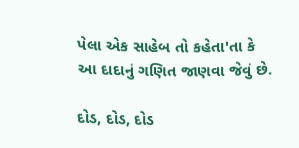પેલા એક સાહેબ તો કહેતા'તા કે આ દાદાનું ગણિત જાણવા જેવું છે.

દોડ, દોડ, દોડ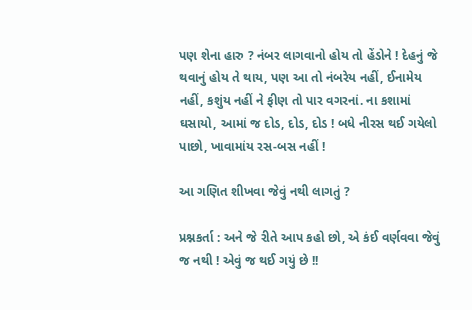પણ શેના હારુ ? નંબર લાગવાનો હોય તો હેંડોને ! દેહનું જે થવાનું હોય તે થાય, પણ આ તો નંબરેય નહીં, ઈનામેય નહીં, કશુંય નહીં ને ફીણ તો પાર વગરનાં. ના કશામાં ઘસાયો, આમાં જ દોડ, દોડ, દોડ ! બધે નીરસ થઈ ગયેલો પાછો, ખાવામાંય રસ-બસ નહીં !

આ ગણિત શીખવા જેવું નથી લાગતું ?

પ્રશ્નકર્તા : અને જે રીતે આપ કહો છો, એ કંઈ વર્ણવવા જેવું જ નથી ! એવું જ થઈ ગયું છે !!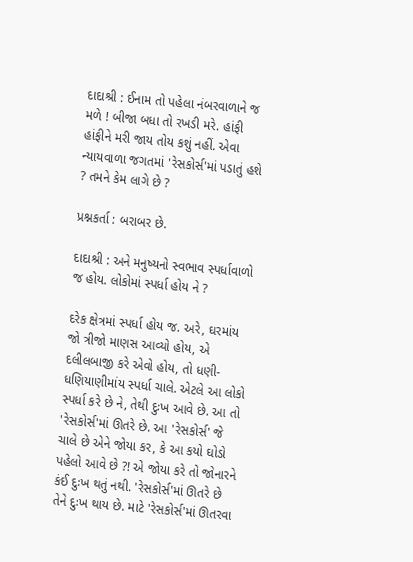દાદાશ્રી : ઈનામ તો પહેલા નંબરવાળાને જ મળે ! બીજા બધા તો રખડી મરે. હાંફી હાંફીને મરી જાય તોય કશું નહીં. એવા ન્યાયવાળા જગતમાં 'રેસકોર્સ'માં પડાતું હશે ? તમને કેમ લાગે છે ?

પ્રશ્નકર્તા : બરાબર છે.

દાદાશ્રી : અને મનુષ્યનો સ્વભાવ સ્પર્ધાવાળો જ હોય. લોકોમાં સ્પર્ધા હોય ને ?

દરેક ક્ષેત્રમાં સ્પર્ધા હોય જ. અરે, ઘરમાંય જો ત્રીજો માણસ આવ્યો હોય, એ દલીલબાજી કરે એવો હોય, તો ધણી-ધણિયાણીમાંય સ્પર્ધા ચાલે. એટલે આ લોકો સ્પર્ધા કરે છે ને, તેથી દુઃખ આવે છે. આ તો 'રેસકોર્સ'માં ઊતરે છે. આ 'રેસકોર્સ' જે ચાલે છે એને જોયા કર, કે આ કયો ઘોડો પહેલો આવે છે ?! એ જોયા કરે તો જોનારને કંઈ દુઃખ થતું નથી. 'રેસકોર્સ'માં ઊતરે છે તેને દુઃખ થાય છે. માટે 'રેસકોર્સ'માં ઊતરવા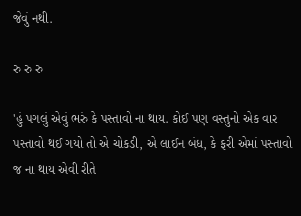જેવું નથી.

રુ રુ રુ

'હું પગલું એવું ભરું કે પસ્તાવો ના થાય. કોઈ પણ વસ્તુનો એક વાર પસ્તાવો થઈ ગયો તો એ ચોકડી, એ લાઈન બંધ, કે ફરી એમાં પસ્તાવો જ ના થાય એવી રીતે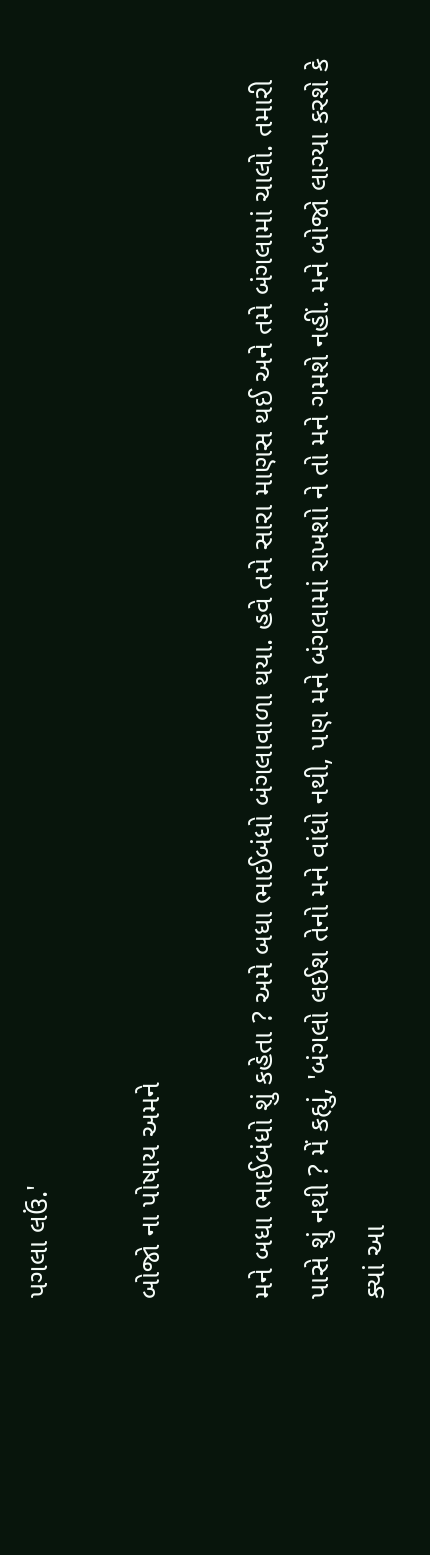પગલા લઉં.'

બોજો ના પોષાય અમને

મને બધા ભાઈબંધો શું કહેતા ? અમે બધા ભાઈબંધો બંગલાવાળા થયા. હવે તમે સારા માણસ થઈ અને તમે બંગલામાં ચાલો. તમારી પાસે શું નથી ? મેં કહ્યું, 'બંગલો લઈશ તેનો મને વાંધો નથી, પણ મને બંગલામાં રાખશો ને તો મને ગમશે નહીં. મને બોજો લાગ્યા કરશે કે ક્યાં આ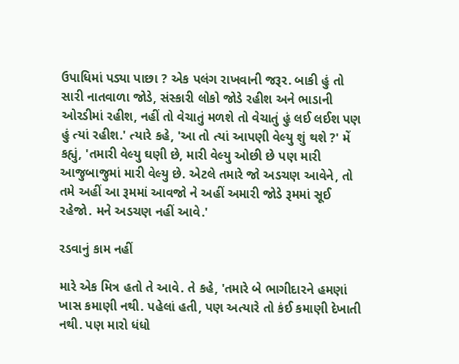ઉપાધિમાં પડ્યા પાછા ? એક પલંગ રાખવાની જરૂર. બાકી હું તો સારી નાતવાળા જોડે, સંસ્કારી લોકો જોડે રહીશ અને ભાડાની ઓરડીમાં રહીશ, નહીં તો વેચાતું મળશે તો વેચાતું હું લઈ લઈશ પણ હું ત્યાં રહીશ.' ત્યારે કહે, 'આ તો ત્યાં આપણી વેલ્યુ શું થશે ?' મેં કહ્યું, 'તમારી વેલ્યુ ઘણી છે, મારી વેલ્યુ ઓછી છે પણ મારી આજુબાજુમાં મારી વેલ્યુ છે. એટલે તમારે જો અડચણ આવેને, તો તમે અહીં આ રૂમમાં આવજો ને અહીં અમારી જોડે રૂમમાં સૂઈ રહેજો. મને અડચણ નહીં આવે.'

રડવાનું કામ નહીં

મારે એક મિત્ર હતો તે આવે. તે કહે, 'તમારે બે ભાગીદારને હમણાં ખાસ કમાણી નથી. પહેલાં હતી, પણ અત્યારે તો કંઈ કમાણી દેખાતી નથી. પણ મારો ધંધો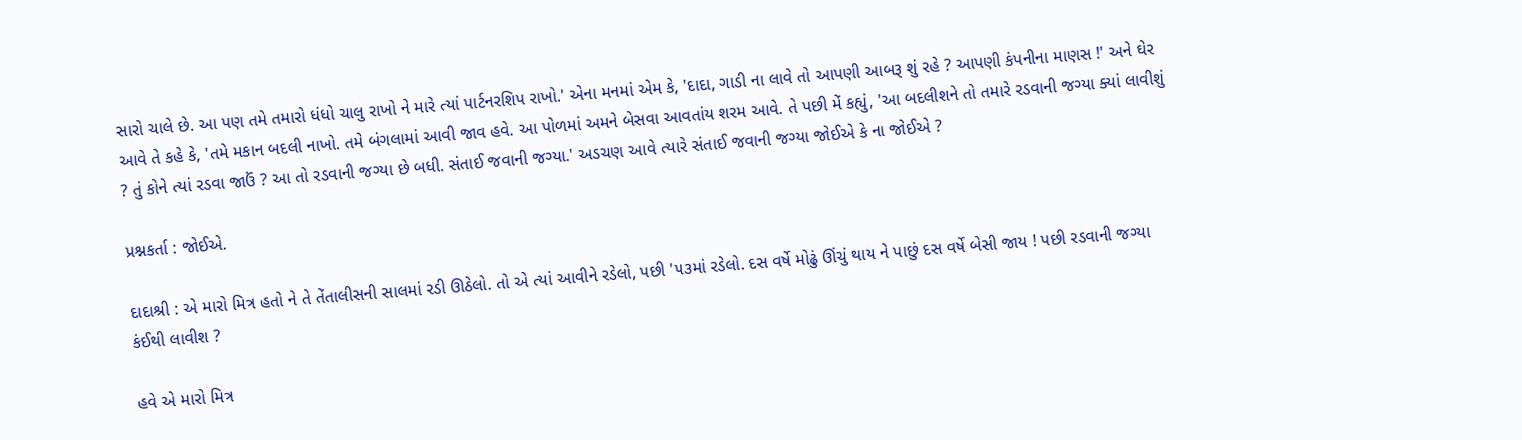સારો ચાલે છે. આ પણ તમે તમારો ધંધો ચાલુ રાખો ને મારે ત્યાં પાર્ટનરશિપ રાખો.' એના મનમાં એમ કે, 'દાદા, ગાડી ના લાવે તો આપણી આબરૂ શું રહે ? આપણી કંપનીના માણસ !' અને ઘેર આવે તે કહે કે, 'તમે મકાન બદલી નાખો. તમે બંગલામાં આવી જાવ હવે. આ પોળમાં અમને બેસવા આવતાંય શરમ આવે. તે પછી મેં કહ્યું, 'આ બદલીશને તો તમારે રડવાની જગ્યા ક્યાં લાવીશું ? તું કોને ત્યાં રડવા જાઉં ? આ તો રડવાની જગ્યા છે બધી. સંતાઈ જવાની જગ્યા.' અડચણ આવે ત્યારે સંતાઈ જવાની જગ્યા જોઈએ કે ના જોઈએ ?

પ્રશ્નકર્તા : જોઈએ.

દાદાશ્રી : એ મારો મિત્ર હતો ને તે તેંતાલીસની સાલમાં રડી ઊઠેલો. તો એ ત્યાં આવીને રડેલો, પછી '૫૩માં રડેલો. દસ વર્ષે મોઢું ઊંચું થાય ને પાછું દસ વર્ષે બેસી જાય ! પછી રડવાની જગ્યા કંઈથી લાવીશ ?

હવે એ મારો મિત્ર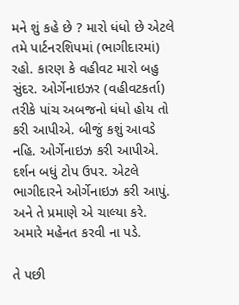મને શું કહે છે ? મારો ધંધો છે એટલે તમે પાર્ટનરશિપમાં (ભાગીદારમાં) રહો. કારણ કે વહીવટ મારો બહુ સુંદર. ઓર્ગેનાઇઝર (વહીવટકર્તા) તરીકે પાંચ અબજનો ધંધો હોય તો કરી આપીએ. બીજું કશું આવડે નહિ. ઓર્ગેનાઇઝ કરી આપીએ. દર્શન બધું ટોપ ઉપર. એટલે ભાગીદારને ઓર્ગેનાઇઝ કરી આપું. અને તે પ્રમાણે એ ચાલ્યા કરે. અમારે મહેનત કરવી ના પડે.

તે પછી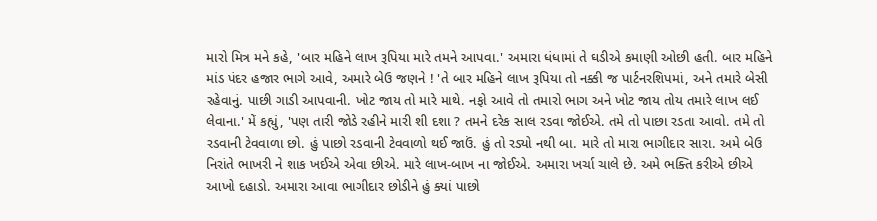મારો મિત્ર મને કહે, 'બાર મહિને લાખ રૂપિયા મારે તમને આપવા.' અમારા ધંધામાં તે ઘડીએ કમાણી ઓછી હતી. બાર મહિને માંડ પંદર હજાર ભાગે આવે, અમારે બેઉ જણને ! 'તે બાર મહિને લાખ રૂપિયા તો નક્કી જ પાર્ટનરશિપમાં, અને તમારે બેસી રહેવાનું. પાછી ગાડી આપવાની. ખોટ જાય તો મારે માથે. નફો આવે તો તમારો ભાગ અને ખોટ જાય તોય તમારે લાખ લઈ લેવાના.' મેં કહ્યું, 'પણ તારી જોડે રહીને મારી શી દશા ? તમને દરેક સાલ રડવા જોઈએ. તમે તો પાછા રડતા આવો. તમે તો રડવાની ટેવવાળા છો. હું પાછો રડવાની ટેવવાળો થઈ જાઉં. હું તો રડ્યો નથી બા. મારે તો મારા ભાગીદાર સારા. અમે બેઉ નિરાંતે ભાખરી ને શાક ખઈએ એવા છીએ. મારે લાખ-બાખ ના જોઈએ. અમારા ખર્ચા ચાલે છે. અમે ભક્તિ કરીએ છીએ આખો દહાડો. અમારા આવા ભાગીદાર છોડીને હું ક્યાં પાછો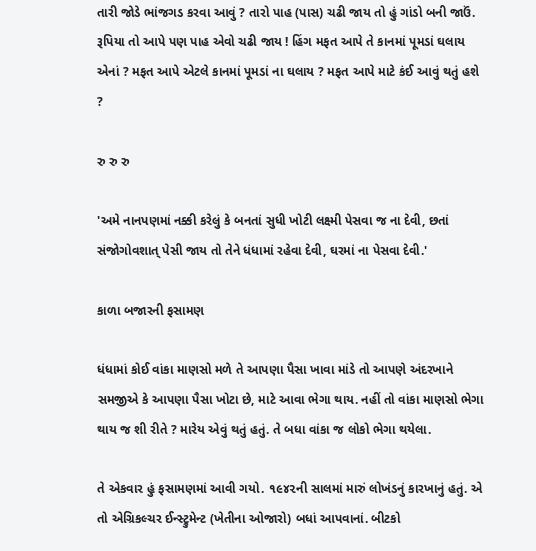તારી જોડે ભાંજગડ કરવા આવું ? તારો પાહ (પાસ) ચઢી જાય તો હું ગાંડો બની જાઉં. રૂપિયા તો આપે પણ પાહ એવો ચઢી જાય ! હિંગ મફત આપે તે કાનમાં પૂમડાં ઘલાય એનાં ? મફત આપે એટલે કાનમાં પૂમડાં ના ઘલાય ? મફત આપે માટે કંઈ આવું થતું હશે ?

રુ રુ રુ

'અમે નાનપણમાં નક્કી કરેલું કે બનતાં સુધી ખોટી લક્ષ્મી પેસવા જ ના દેવી, છતાં સંજોગોવશાત્ પેસી જાય તો તેને ધંધામાં રહેવા દેવી, ઘરમાં ના પેસવા દેવી.'

કાળા બજારની ફસામણ

ધંધામાં કોઈ વાંકા માણસો મળે તે આપણા પૈસા ખાવા માંડે તો આપણે અંદરખાને સમજીએ કે આપણા પૈસા ખોટા છે, માટે આવા ભેગા થાય. નહીં તો વાંકા માણસો ભેગા થાય જ શી રીતે ? મારેય એવું થતું હતું. તે બધા વાંકા જ લોકો ભેગા થયેલા.

તે એકવાર હું ફસામણમાં આવી ગયો. ૧૯૪૨ની સાલમાં મારું લોખંડનું કારખાનું હતું. એ તો એગ્રિકલ્ચર ઈન્સ્ટ્રુમેન્ટ (ખેતીના ઓજારો) બધાં આપવાનાં. બીટકો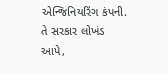એન્જિનિયરિંગ કંપની. તે સરકાર લોખંડ આપે,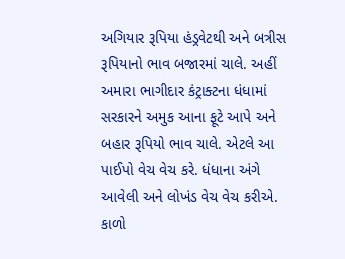અગિયાર રૂપિયા હંડ્રવેટથી અને બત્રીસ રૂપિયાનો ભાવ બજારમાં ચાલે. અહીં અમારા ભાગીદાર કંટ્રાક્ટના ધંધામાં સરકારને અમુક આના ફૂટે આપે અને બહાર રૂપિયો ભાવ ચાલે. એટલે આ પાઈપો વેચ વેચ કરે. ધંધાના અંગે આવેલી અને લોખંડ વેચ વેચ કરીએ. કાળો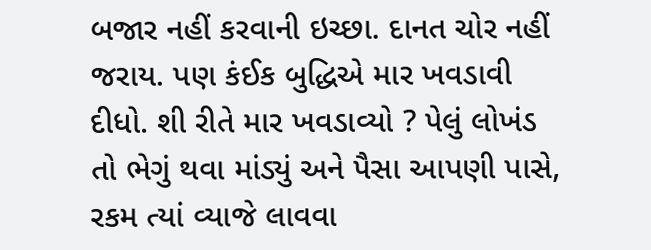બજાર નહીં કરવાની ઇચ્છા. દાનત ચોર નહીં જરાય. પણ કંઈક બુદ્ધિએ માર ખવડાવી દીધો. શી રીતે માર ખવડાવ્યો ? પેલું લોખંડ તો ભેગું થવા માંડ્યું અને પૈસા આપણી પાસે, રકમ ત્યાં વ્યાજે લાવવા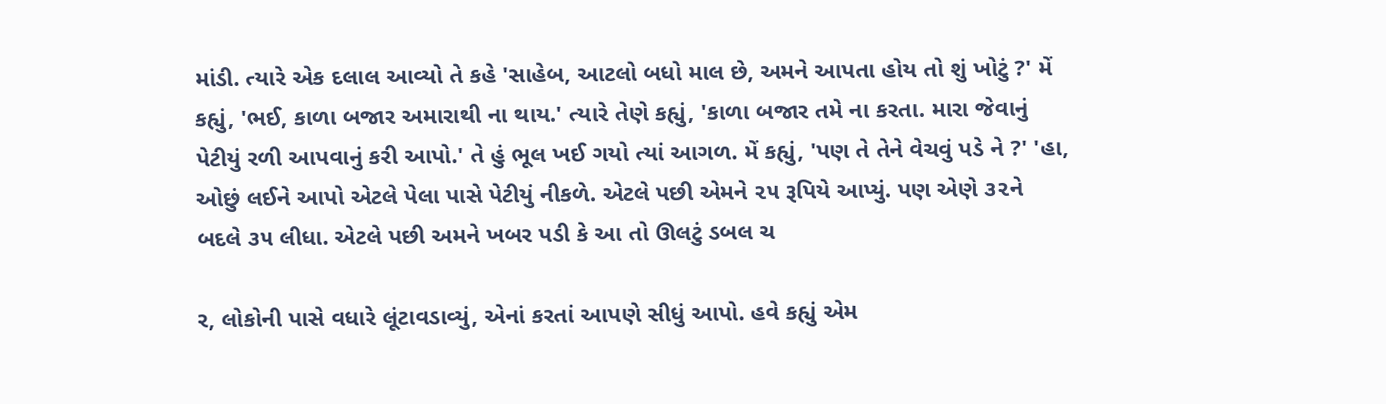માંડી. ત્યારે એક દલાલ આવ્યો તે કહે 'સાહેબ, આટલો બધો માલ છે, અમને આપતા હોય તો શું ખોટું ?' મેં કહ્યું, 'ભઈ, કાળા બજાર અમારાથી ના થાય.' ત્યારે તેણે કહ્યું, 'કાળા બજાર તમે ના કરતા. મારા જેવાનું પેટીયું રળી આપવાનું કરી આપો.' તે હું ભૂલ ખઈ ગયો ત્યાં આગળ. મેં કહ્યું, 'પણ તે તેને વેચવું પડે ને ?' 'હા, ઓછું લઈને આપો એટલે પેલા પાસે પેટીયું નીકળે. એટલે પછી એમને ૨૫ રૂપિયે આપ્યું. પણ એણે ૩૨ને બદલે ૩૫ લીધા. એટલે પછી અમને ખબર પડી કે આ તો ઊલટું ડબલ ચ

ર, લોકોની પાસે વધારે લૂંટાવડાવ્યું, એનાં કરતાં આપણે સીધું આપો. હવે કહ્યું એમ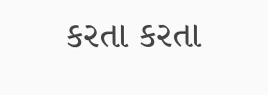કરતા કરતા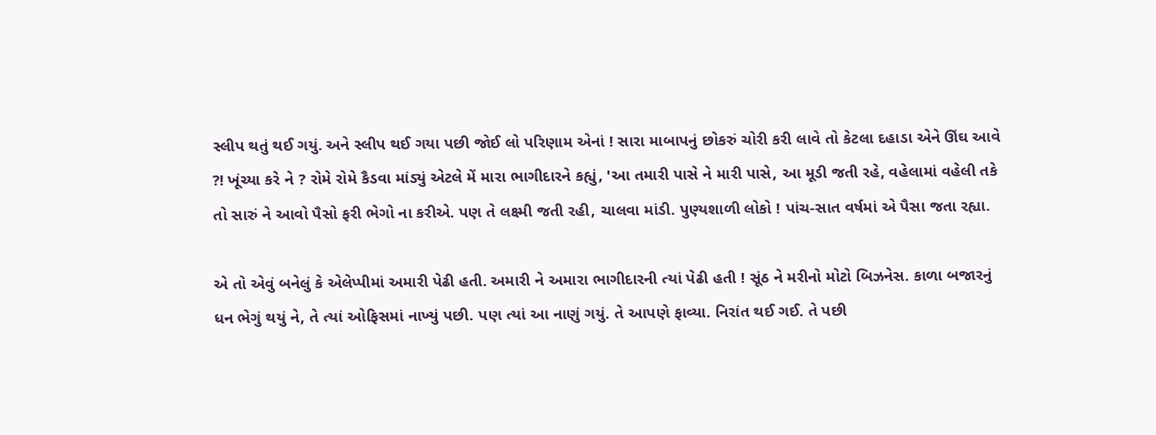સ્લીપ થતું થઈ ગયું. અને સ્લીપ થઈ ગયા પછી જોઈ લો પરિણામ એનાં ! સારા માબાપનું છોકરું ચોરી કરી લાવે તો કેટલા દહાડા એને ઊંઘ આવે ?! ખૂંચ્યા કરે ને ? રોમે રોમે કૈડવા માંડ્યું એટલે મેં મારા ભાગીદારને કહ્યું, 'આ તમારી પાસે ને મારી પાસે, આ મૂડી જતી રહે, વહેલામાં વહેલી તકે તો સારું ને આવો પૈસો ફરી ભેગો ના કરીએ. પણ તે લક્ષ્મી જતી રહી, ચાલવા માંડી. પુણ્યશાળી લોકો ! પાંચ-સાત વર્ષમાં એ પૈસા જતા રહ્યા.

એ તો એવું બનેલું કે એલેપ્પીમાં અમારી પેઢી હતી. અમારી ને અમારા ભાગીદારની ત્યાં પેઢી હતી ! સૂંઠ ને મરીનો મોટો બિઝનેસ. કાળા બજારનું ધન ભેગું થયું ને, તે ત્યાં ઓફિસમાં નાખ્યું પછી. પણ ત્યાં આ નાણું ગયું. તે આપણે ફાવ્યા. નિરાંત થઈ ગઈ. તે પછી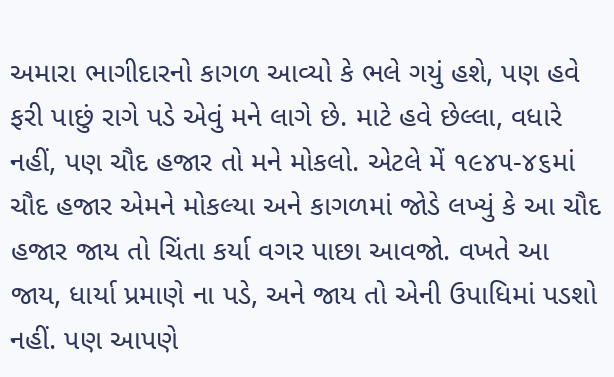અમારા ભાગીદારનો કાગળ આવ્યો કે ભલે ગયું હશે, પણ હવે ફરી પાછું રાગે પડે એવું મને લાગે છે. માટે હવે છેલ્લા, વધારે નહીં, પણ ચૌદ હજાર તો મને મોકલો. એટલે મેં ૧૯૪૫-૪૬માં ચૌદ હજાર એમને મોકલ્યા અને કાગળમાં જોડે લખ્યું કે આ ચૌદ હજાર જાય તો ચિંતા કર્યા વગર પાછા આવજો. વખતે આ જાય, ધાર્યા પ્રમાણે ના પડે, અને જાય તો એની ઉપાધિમાં પડશો નહીં. પણ આપણે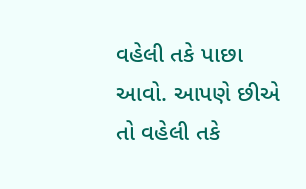વહેલી તકે પાછા આવો. આપણે છીએ તો વહેલી તકે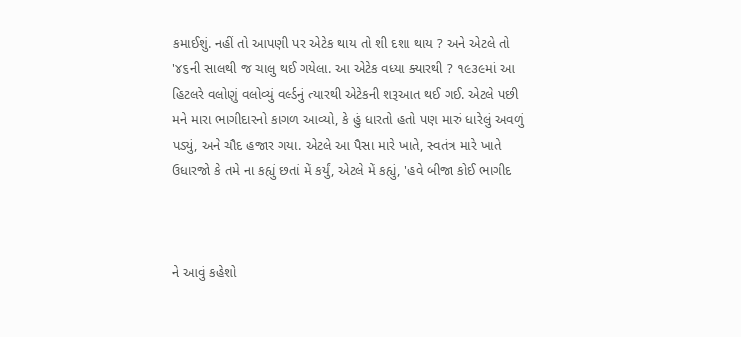કમાઈશું. નહીં તો આપણી પર એટેક થાય તો શી દશા થાય ? અને એટલે તો '૪૬ની સાલથી જ ચાલુ થઈ ગયેલા. આ એટેક વધ્યા ક્યારથી ? ૧૯૩૯માં આ હિટલરે વલોણું વલોવ્યું વર્લ્ડનું ત્યારથી એટેકની શરૂઆત થઈ ગઈ. એટલે પછી મને મારા ભાગીદારનો કાગળ આવ્યો, કે હું ધારતો હતો પણ મારું ધારેલું અવળું પડ્યું, અને ચૌદ હજાર ગયા. એટલે આ પૈસા મારે ખાતે, સ્વતંત્ર મારે ખાતે ઉધારજો કે તમે ના કહ્યું છતાં મેં કર્યું, એટલે મેં કહ્યું, 'હવે બીજા કોઈ ભાગીદ



ને આવું કહેશો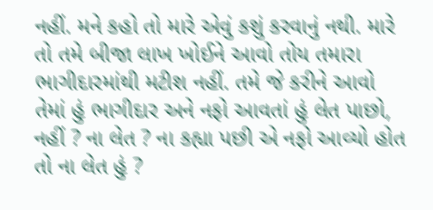નહીં. મને કહો તો મારે એવું કશું કરવાનું નથી. મારે તો તમે બીજા લાખ ખોઈને આવો તોય તમારા ભાગીદારમાંથી મટીશ નહીં. તમે જે કરીને આવો તેમાં હું ભાગીદાર અને નફો આવતાં હું લેત પાછો, નહીં ? ના લેત ? ના કહ્યા પછી એ નફો આવ્યો હોત તો ના લેત હું ?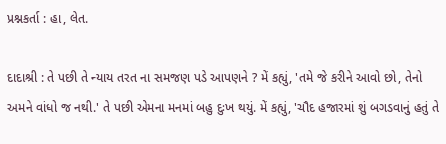પ્રશ્નકર્તા : હા, લેત.

દાદાશ્રી : તે પછી તે ન્યાય તરત ના સમજણ પડે આપણને ? મેં કહ્યું, 'તમે જે કરીને આવો છો, તેનો અમને વાંધો જ નથી.' તે પછી એમના મનમાં બહુ દુઃખ થયું. મેં કહ્યું, 'ચૌદ હજારમાં શું બગડવાનું હતું તે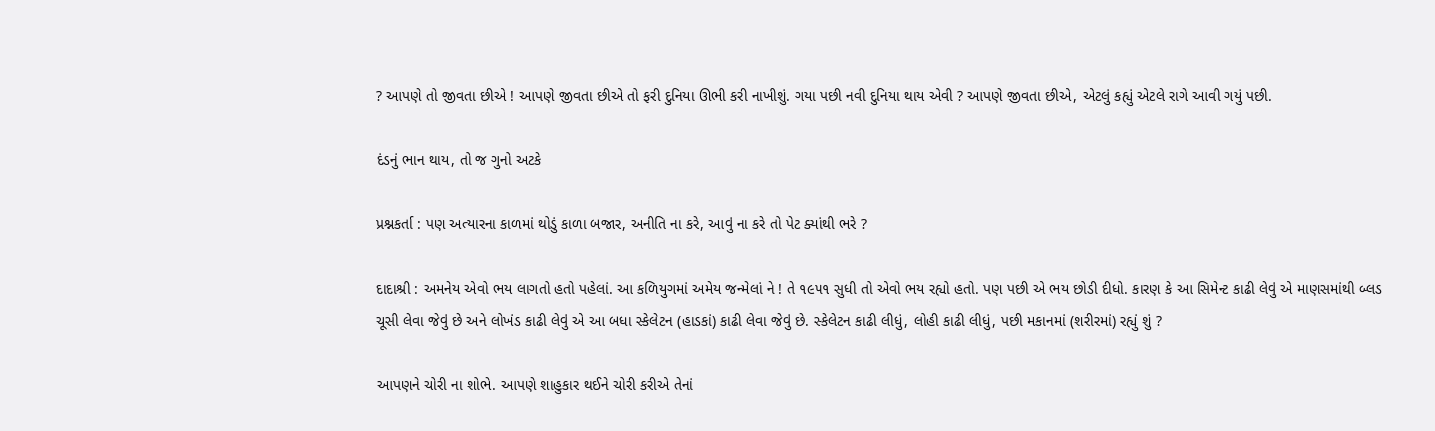? આપણે તો જીવતા છીએ ! આપણે જીવતા છીએ તો ફરી દુનિયા ઊભી કરી નાખીશું. ગયા પછી નવી દુનિયા થાય એવી ? આપણે જીવતા છીએ, એટલું કહ્યું એટલે રાગે આવી ગયું પછી.

દંડનું ભાન થાય, તો જ ગુનો અટકે

પ્રશ્નકર્તા : પણ અત્યારના કાળમાં થોડું કાળા બજાર, અનીતિ ના કરે, આવું ના કરે તો પેટ ક્યાંથી ભરે ?

દાદાશ્રી : અમનેય એવો ભય લાગતો હતો પહેલાં. આ કળિયુગમાં અમેય જન્મેલાં ને ! તે ૧૯૫૧ સુધી તો એવો ભય રહ્યો હતો. પણ પછી એ ભય છોડી દીધો. કારણ કે આ સિમેન્ટ કાઢી લેવું એ માણસમાંથી બ્લડ ચૂસી લેવા જેવું છે અને લોખંડ કાઢી લેવું એ આ બધા સ્કેલેટન (હાડકાં) કાઢી લેવા જેવું છે. સ્કેલેટન કાઢી લીધું, લોહી કાઢી લીધું, પછી મકાનમાં (શરીરમાં) રહ્યું શું ?

આપણને ચોરી ના શોભે. આપણે શાહુકાર થઈને ચોરી કરીએ તેનાં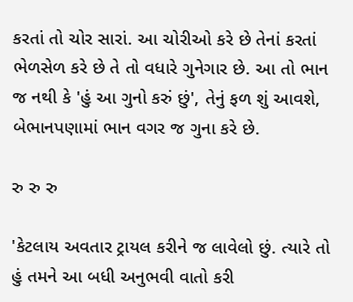કરતાં તો ચોર સારાં. આ ચોરીઓ કરે છે તેનાં કરતાં ભેળસેળ કરે છે તે તો વધારે ગુનેગાર છે. આ તો ભાન જ નથી કે 'હું આ ગુનો કરું છું', તેનું ફળ શું આવશે, બેભાનપણામાં ભાન વગર જ ગુના કરે છે.

રુ રુ રુ

'કેટલાય અવતાર ટ્રાયલ કરીને જ લાવેલો છું. ત્યારે તો હું તમને આ બધી અનુભવી વાતો કરી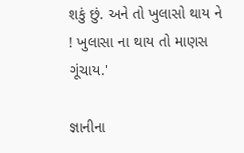શકું છું. અને તો ખુલાસો થાય ને ! ખુલાસા ના થાય તો માણસ ગૂંચાય.'

જ્ઞાનીના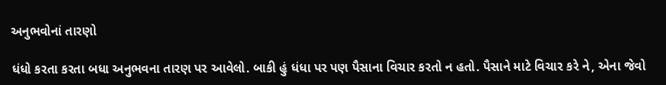અનુભવોનાં તારણો

ધંધો કરતા કરતા બધા અનુભવના તારણ પર આવેલો. બાકી હું ધંધા પર પણ પૈસાના વિચાર કરતો ન હતો. પૈસાને માટે વિચાર કરે ને, એના જેવો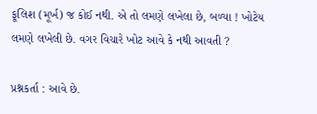ફૂલિશ (મૂર્ખ) જ કોઈ નથી. એ તો લમણે લખેલા છે, બળ્યા ! ખોટેય લમણે લખેલી છે. વગર વિચારે ખોટ આવે કે નથી આવતી ?

પ્રશ્નકર્તા : આવે છે.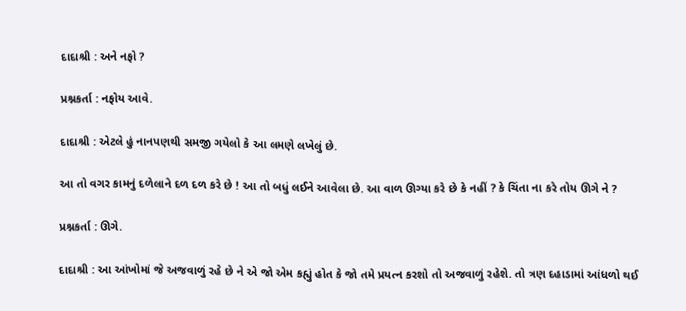દાદાશ્રી : અને નફો ?

પ્રશ્નકર્તા : નફોય આવે.

દાદાશ્રી : એટલે હું નાનપણથી સમજી ગયેલો કે આ લમણે લખેલું છે.

આ તો વગર કામનું દળેલાને દળ દળ કરે છે ! આ તો બધું લઈને આવેલા છે. આ વાળ ઊગ્યા કરે છે કે નહીં ? કે ચિંતા ના કરે તોય ઊગે ને ?

પ્રશ્નકર્તા : ઊગે.

દાદાશ્રી : આ આંખોમાં જે અજવાળું રહે છે ને એ જો એમ કહ્યું હોત કે જો તમે પ્રયત્ન કરશો તો અજવાળું રહેશે. તો ત્રણ દહાડામાં આંધળો થઈ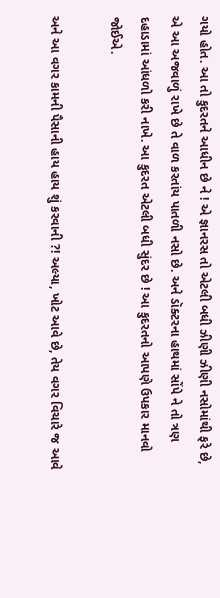ગયો હોત. આ તો કુદરતને આધીન છે ને ! એ જ્ઞાનરસ તો એટલી બધી ઝીણી ઝીણી નસોમાંથી ફરે છે, એ આ અજવાળું રાખે છે તે વાળ કરતાંય પાતળી નસો છે. અને ડૉક્ટરના હાથમાં સોંપે ને તો ત્રણ દહાડામાં આંધળો કરી નાખે. આ કુદરત એટલી બધી સુંદર છે ! આ કુદરતનો આપણે ઉપકાર માનવો જોઈએ.

અને આ વગર કામની પૈસાની હાય હાય શું કરવાની ?! અલ્યા, ખોટ આવે છે, તેય વગર વિચારે જ આવે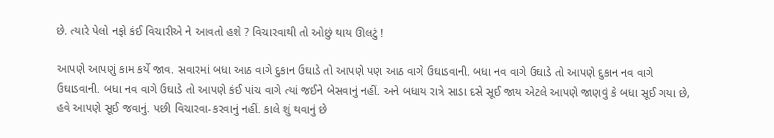છે. ત્યારે પેલો નફો કંઈ વિચારીએ ને આવતો હશે ? વિચારવાથી તો ઓછું થાય ઊલટું !

આપણે આપણું કામ કર્યે જાવ. સવારમાં બધા આઠ વાગે દુકાન ઉઘાડે તો આપણે પણ આઠ વાગે ઉઘાડવાની. બધા નવ વાગે ઉઘાડે તો આપણે દુકાન નવ વાગે ઉઘાડવાની. બધા નવ વાગે ઉઘાડે તો આપણે કંઈ પાંચ વાગે ત્યાં જઈને બેસવાનું નહીં. અને બધાય રાત્રે સાડા દસે સૂઈ જાય એટલે આપણે જાણવું કે બધા સૂઈ ગયા છે, હવે આપણે સૂઈ જવાનું. પછી વિચારવા-કરવાનું નહીં. કાલે શું થવાનું છે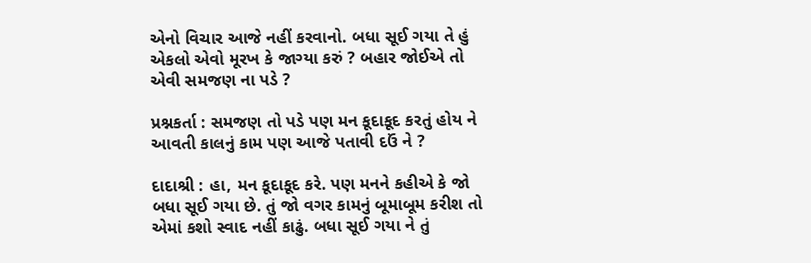એનો વિચાર આજે નહીં કરવાનો. બધા સૂઈ ગયા તે હું એકલો એવો મૂરખ કે જાગ્યા કરું ? બહાર જોઈએ તો એવી સમજણ ના પડે ?

પ્રશ્નકર્તા : સમજણ તો પડે પણ મન કૂદાકૂદ કરતું હોય ને આવતી કાલનું કામ પણ આજે પતાવી દઉં ને ?

દાદાશ્રી : હા, મન કૂદાકૂદ કરે. પણ મનને કહીએ કે જો બધા સૂઈ ગયા છે. તું જો વગર કામનું બૂમાબૂમ કરીશ તો એમાં કશો સ્વાદ નહીં કાઢું. બધા સૂઈ ગયા ને તું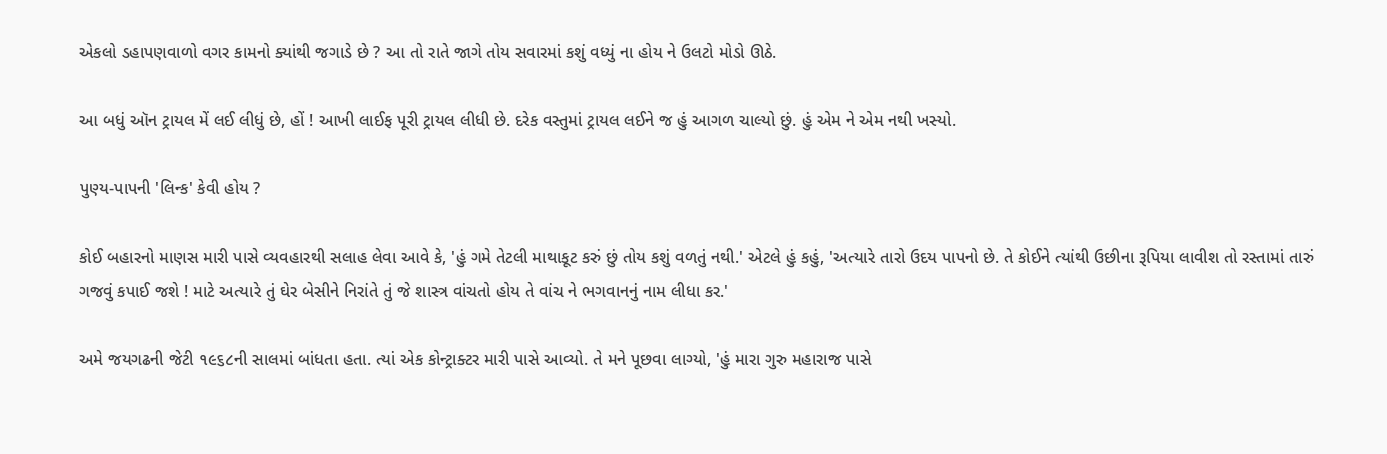એકલો ડહાપણવાળો વગર કામનો ક્યાંથી જગાડે છે ? આ તો રાતે જાગે તોય સવારમાં કશું વધ્યું ના હોય ને ઉલટો મોડો ઊઠે.

આ બધું ઑન ટ્રાયલ મેં લઈ લીધું છે, હોં ! આખી લાઈફ પૂરી ટ્રાયલ લીધી છે. દરેક વસ્તુમાં ટ્રાયલ લઈને જ હું આગળ ચાલ્યો છું. હું એમ ને એમ નથી ખસ્યો.

પુણ્ય-પાપની 'લિન્ક' કેવી હોય ?

કોઈ બહારનો માણસ મારી પાસે વ્યવહારથી સલાહ લેવા આવે કે, 'હું ગમે તેટલી માથાકૂટ કરું છું તોય કશું વળતું નથી.' એટલે હું કહું, 'અત્યારે તારો ઉદય પાપનો છે. તે કોઈને ત્યાંથી ઉછીના રૂપિયા લાવીશ તો રસ્તામાં તારું ગજવું કપાઈ જશે ! માટે અત્યારે તું ઘેર બેસીને નિરાંતે તું જે શાસ્ત્ર વાંચતો હોય તે વાંચ ને ભગવાનનું નામ લીધા કર.'

અમે જયગઢની જેટી ૧૯૬૮ની સાલમાં બાંધતા હતા. ત્યાં એક કોન્ટ્રાક્ટર મારી પાસે આવ્યો. તે મને પૂછવા લાગ્યો, 'હું મારા ગુરુ મહારાજ પાસે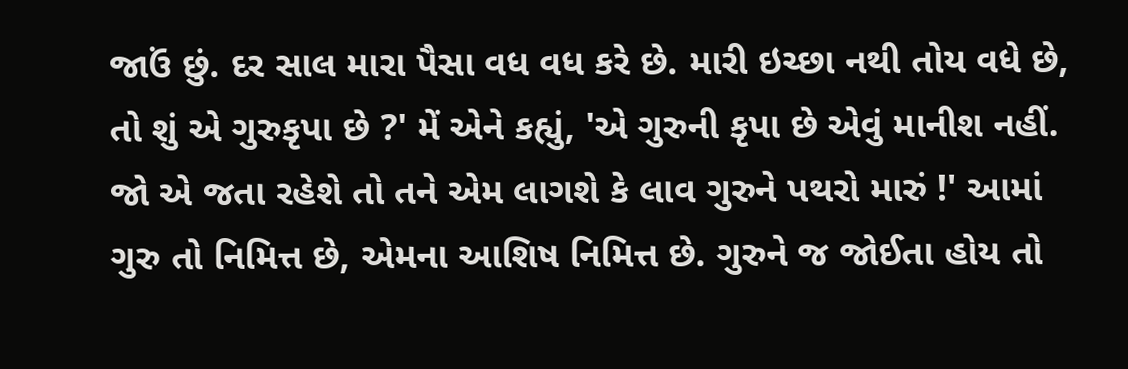જાઉં છું. દર સાલ મારા પૈસા વધ વધ કરે છે. મારી ઇચ્છા નથી તોય વધે છે, તો શું એ ગુરુકૃપા છે ?' મેં એને કહ્યું, 'એ ગુરુની કૃપા છે એવું માનીશ નહીં. જો એ જતા રહેશે તો તને એમ લાગશે કે લાવ ગુરુને પથરો મારું !' આમાં ગુરુ તો નિમિત્ત છે, એમના આશિષ નિમિત્ત છે. ગુરુને જ જોઈતા હોય તો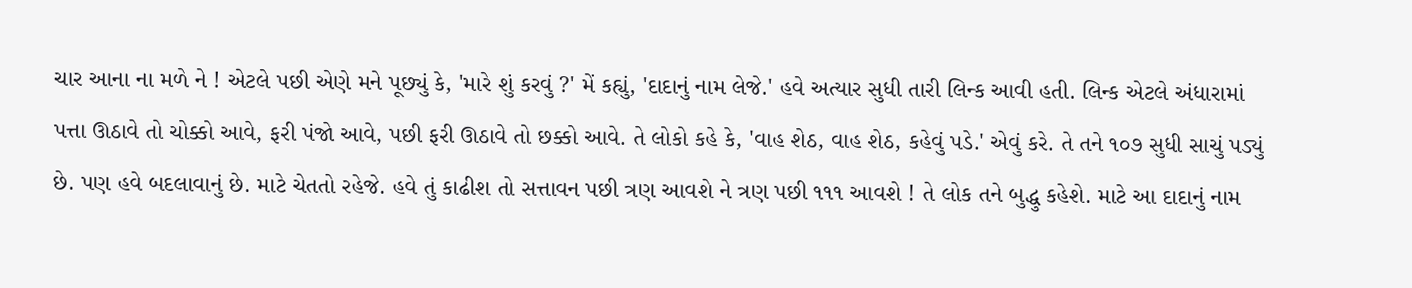ચાર આના ના મળે ને ! એટલે પછી એણે મને પૂછ્યું કે, 'મારે શું કરવું ?' મેં કહ્યું, 'દાદાનું નામ લેજે.' હવે અત્યાર સુધી તારી લિન્ક આવી હતી. લિન્ક એટલે અંધારામાં પત્તા ઊઠાવે તો ચોક્કો આવે, ફરી પંજો આવે, પછી ફરી ઊઠાવે તો છક્કો આવે. તે લોકો કહે કે, 'વાહ શેઠ, વાહ શેઠ, કહેવું પડે.' એવું કરે. તે તને ૧૦૭ સુધી સાચું પડ્યું છે. પણ હવે બદલાવાનું છે. માટે ચેતતો રહેજે. હવે તું કાઢીશ તો સત્તાવન પછી ત્રણ આવશે ને ત્રણ પછી ૧૧૧ આવશે ! તે લોક તને બુદ્ધુ કહેશે. માટે આ દાદાનું નામ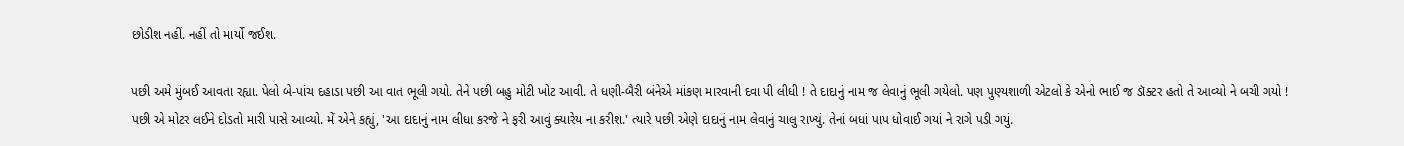છોડીશ નહીં. નહીં તો માર્યો જઈશ.

પછી અમે મુંબઈ આવતા રહ્યા. પેલો બે-પાંચ દહાડા પછી આ વાત ભૂલી ગયો. તેને પછી બહુ મોટી ખોટ આવી. તે ધણી-બૈરી બંનેએ માંકણ મારવાની દવા પી લીધી ! તે દાદાનું નામ જ લેવાનું ભૂલી ગયેલો. પણ પુણ્યશાળી એટલો કે એનો ભાઈ જ ડૉક્ટર હતો તે આવ્યો ને બચી ગયો ! પછી એ મોટર લઈને દોડતો મારી પાસે આવ્યો. મેં એને કહ્યું, 'આ દાદાનું નામ લીધા કરજે ને ફરી આવું ક્યારેય ના કરીશ.' ત્યારે પછી એણે દાદાનું નામ લેવાનું ચાલુ રાખ્યું. તેનાં બધાં પાપ ધોવાઈ ગયાં ને રાગે પડી ગયું.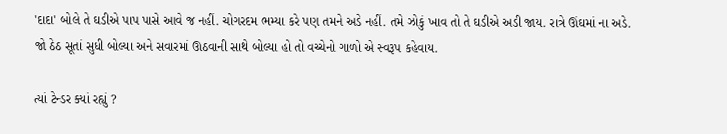'દાદા' બોલે તે ઘડીએ પાપ પાસે આવે જ નહીં. ચોગરદમ ભમ્યા કરે પણ તમને અડે નહીં. તમે ઝોકું ખાવ તો તે ઘડીએ અડી જાય. રાત્રે ઊંઘમાં ના અડે. જો ઠેઠ સૂતાં સુધી બોલ્યા અને સવારમાં ઊઠવાની સાથે બોલ્યા હો તો વચ્ચેનો ગાળો એ સ્વરૂપ કહેવાય.

ત્યાં ટેન્ડર ક્યાં રહ્યું ?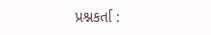પ્રશ્નકર્તા :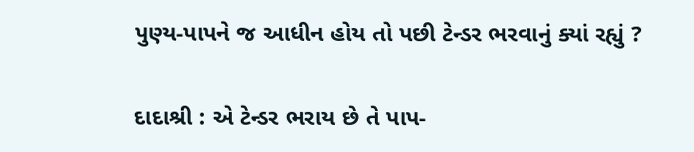પુણ્ય-પાપને જ આધીન હોય તો પછી ટેન્ડર ભરવાનું ક્યાં રહ્યું ?

દાદાશ્રી : એ ટેન્ડર ભરાય છે તે પાપ-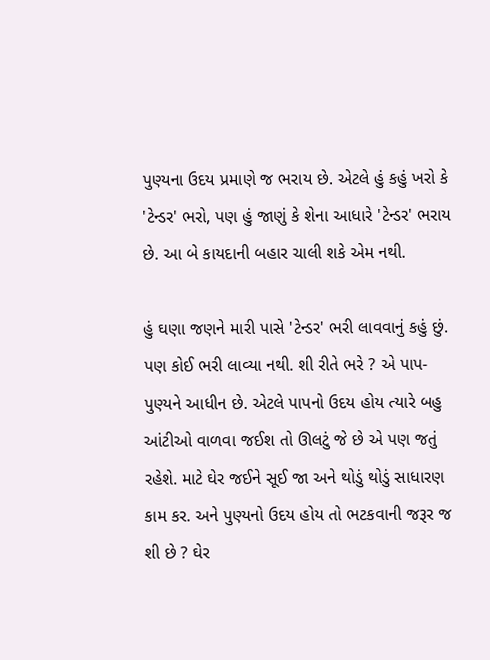પુણ્યના ઉદય પ્રમાણે જ ભરાય છે. એટલે હું કહું ખરો કે 'ટેન્ડર' ભરો, પણ હું જાણું કે શેના આધારે 'ટેન્ડર' ભરાય છે. આ બે કાયદાની બહાર ચાલી શકે એમ નથી.

હું ઘણા જણને મારી પાસે 'ટેન્ડર' ભરી લાવવાનું કહું છું. પણ કોઈ ભરી લાવ્યા નથી. શી રીતે ભરે ? એ પાપ-પુણ્યને આધીન છે. એટલે પાપનો ઉદય હોય ત્યારે બહુ આંટીઓ વાળવા જઈશ તો ઊલટું જે છે એ પણ જતું રહેશે. માટે ઘેર જઈને સૂઈ જા અને થોડું થોડું સાધારણ કામ કર. અને પુણ્યનો ઉદય હોય તો ભટકવાની જરૂર જ શી છે ? ઘેર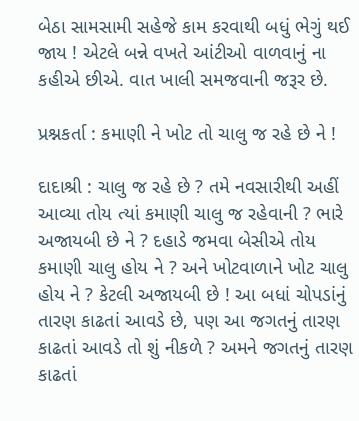બેઠા સામસામી સહેજે કામ કરવાથી બધું ભેગું થઈ જાય ! એટલે બન્ને વખતે આંટીઓ વાળવાનું ના કહીએ છીએ. વાત ખાલી સમજવાની જરૂર છે.

પ્રશ્નકર્તા : કમાણી ને ખોટ તો ચાલુ જ રહે છે ને !

દાદાશ્રી : ચાલુ જ રહે છે ? તમે નવસારીથી અહીં આવ્યા તોય ત્યાં કમાણી ચાલુ જ રહેવાની ? ભારે અજાયબી છે ને ? દહાડે જમવા બેસીએ તોય કમાણી ચાલુ હોય ને ? અને ખોટવાળાને ખોટ ચાલુ હોય ને ? કેટલી અજાયબી છે ! આ બધાં ચોપડાંનું તારણ કાઢતાં આવડે છે, પણ આ જગતનું તારણ કાઢતાં આવડે તો શું નીકળે ? અમને જગતનું તારણ કાઢતાં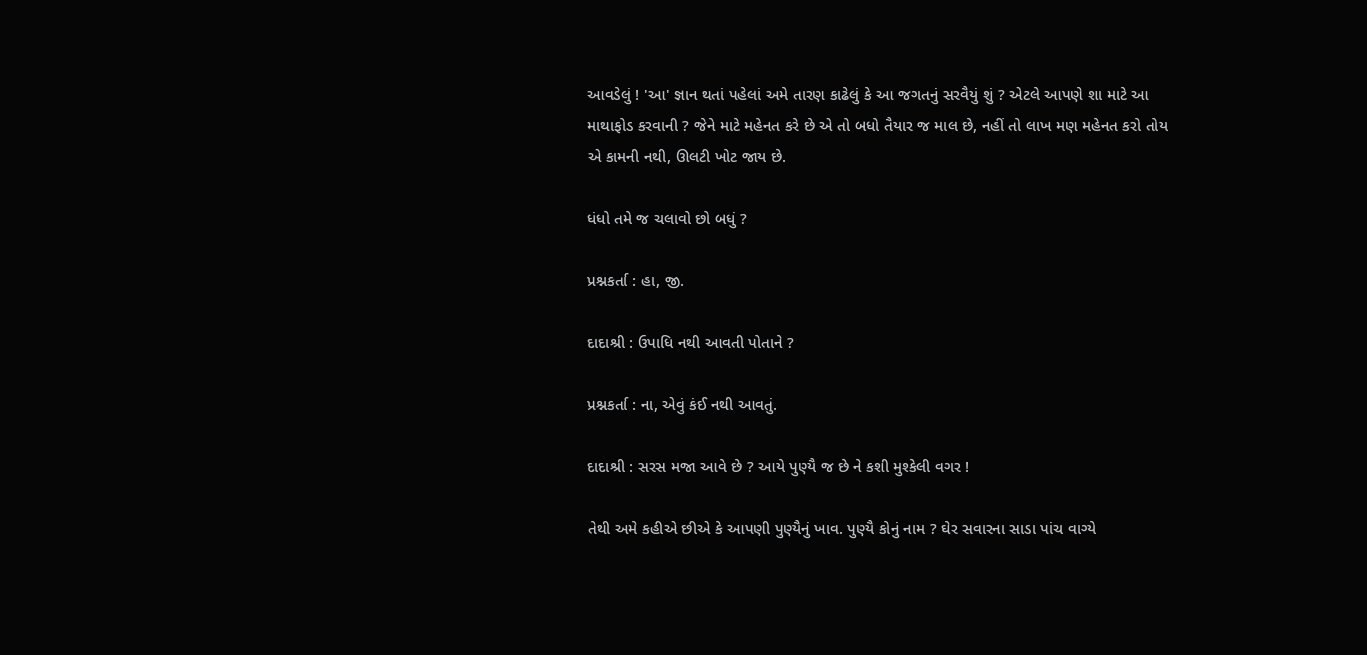આવડેલું ! 'આ' જ્ઞાન થતાં પહેલાં અમે તારણ કાઢેલું કે આ જગતનું સરવૈયું શું ? એટલે આપણે શા માટે આ માથાફોડ કરવાની ? જેને માટે મહેનત કરે છે એ તો બધો તૈયાર જ માલ છે, નહીં તો લાખ મણ મહેનત કરો તોય એ કામની નથી, ઊલટી ખોટ જાય છે.

ધંધો તમે જ ચલાવો છો બધું ?

પ્રશ્નકર્તા : હા, જી.

દાદાશ્રી : ઉપાધિ નથી આવતી પોતાને ?

પ્રશ્નકર્તા : ના, એવું કંઈ નથી આવતું.

દાદાશ્રી : સરસ મજા આવે છે ? આયે પુણ્યૈ જ છે ને કશી મુશ્કેલી વગર !

તેથી અમે કહીએ છીએ કે આપણી પુણ્યૈનું ખાવ. પુણ્યૈ કોનું નામ ? ઘેર સવારના સાડા પાંચ વાગ્યે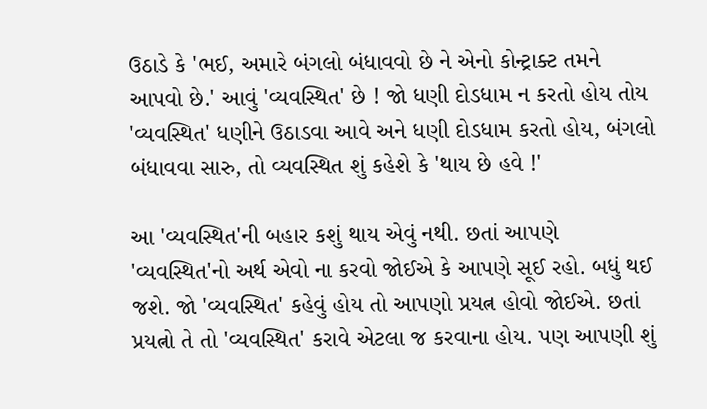ઉઠાડે કે 'ભઈ, અમારે બંગલો બંધાવવો છે ને એનો કોન્ટ્રાક્ટ તમને આપવો છે.' આવું 'વ્યવસ્થિત' છે ! જો ધણી દોડધામ ન કરતો હોય તોય 'વ્યવસ્થિત' ધણીને ઉઠાડવા આવે અને ધણી દોડધામ કરતો હોય, બંગલો બંધાવવા સારુ, તો વ્યવસ્થિત શું કહેશે કે 'થાય છે હવે !'

આ 'વ્યવસ્થિત'ની બહાર કશું થાય એવું નથી. છતાં આપણે 'વ્યવસ્થિત'નો અર્થ એવો ના કરવો જોઈએ કે આપણે સૂઈ રહો. બધું થઈ જશે. જો 'વ્યવસ્થિત' કહેવું હોય તો આપણો પ્રયત્ન હોવો જોઈએ. છતાં પ્રયત્નો તે તો 'વ્યવસ્થિત' કરાવે એટલા જ કરવાના હોય. પણ આપણી શું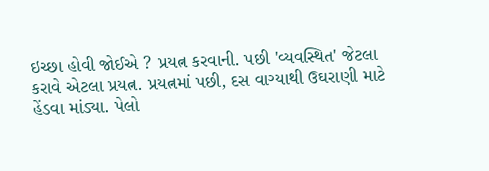ઇચ્છા હોવી જોઈએ ? પ્રયત્ન કરવાની. પછી 'વ્યવસ્થિત' જેટલા કરાવે એટલા પ્રયત્ન. પ્રયત્નમાં પછી, દસ વાગ્યાથી ઉઘરાણી માટે હેંડવા માંડ્યા. પેલો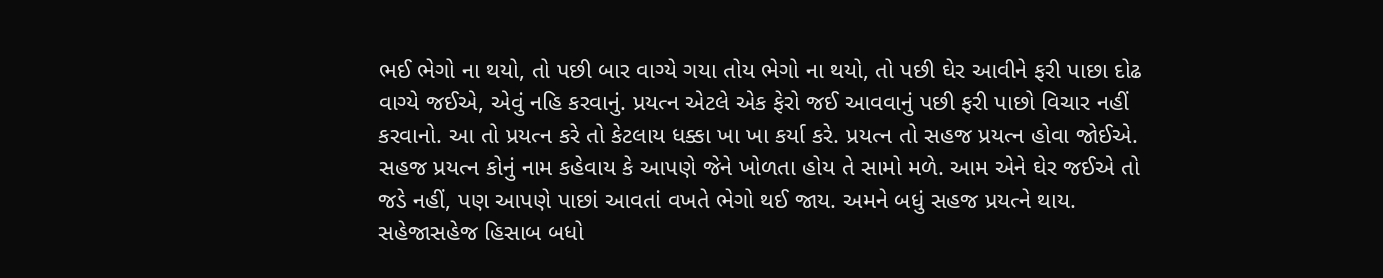ભઈ ભેગો ના થયો, તો પછી બાર વાગ્યે ગયા તોય ભેગો ના થયો, તો પછી ઘેર આવીને ફરી પાછા દોઢ વાગ્યે જઈએ, એવું નહિ કરવાનું. પ્રયત્ન એટલે એક ફેરો જઈ આવવાનું પછી ફરી પાછો વિચાર નહીં કરવાનો. આ તો પ્રયત્ન કરે તો કેટલાય ધક્કા ખા ખા કર્યા કરે. પ્રયત્ન તો સહજ પ્રયત્ન હોવા જોઈએ. સહજ પ્રયત્ન કોનું નામ કહેવાય કે આપણે જેને ખોળતા હોય તે સામો મળે. આમ એને ઘેર જઈએ તો જડે નહીં, પણ આપણે પાછાં આવતાં વખતે ભેગો થઈ જાય. અમને બધું સહજ પ્રયત્ને થાય. સહેજાસહેજ હિસાબ બધો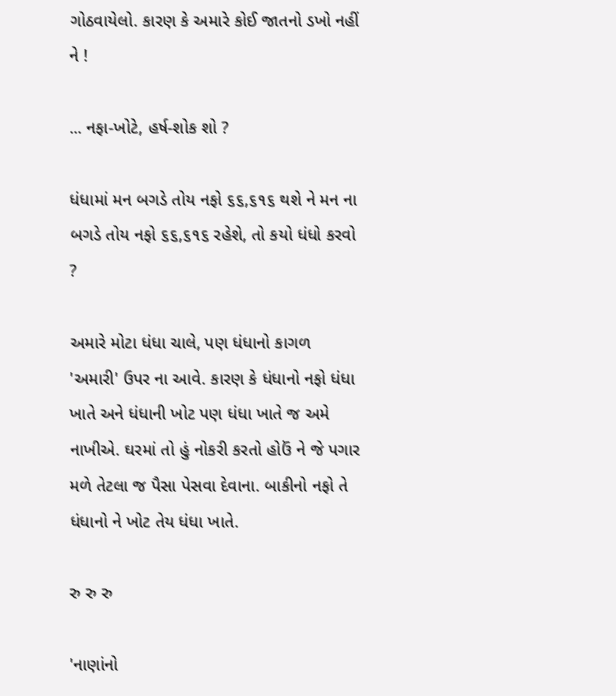ગોઠવાયેલો. કારણ કે અમારે કોઈ જાતનો ડખો નહીં ને !

... નફા-ખોટે, હર્ષ-શોક શો ?

ધંધામાં મન બગડે તોય નફો ૬૬,૬૧૬ થશે ને મન ના બગડે તોય નફો ૬૬,૬૧૬ રહેશે, તો કયો ધંધો કરવો ?

અમારે મોટા ધંધા ચાલે, પણ ધંધાનો કાગળ 'અમારી' ઉપર ના આવે. કારણ કે ધંધાનો નફો ધંધા ખાતે અને ધંધાની ખોટ પણ ધંધા ખાતે જ અમે નાખીએ. ઘરમાં તો હું નોકરી કરતો હોઉં ને જે પગાર મળે તેટલા જ પૈસા પેસવા દેવાના. બાકીનો નફો તે ધંધાનો ને ખોટ તેય ધંધા ખાતે.

રુ રુ રુ

'નાણાંનો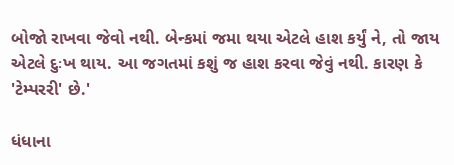બોજો રાખવા જેવો નથી. બેન્કમાં જમા થયા એટલે હાશ કર્યું ને, તો જાય એટલે દુઃખ થાય. આ જગતમાં કશું જ હાશ કરવા જેવું નથી. કારણ કે 'ટેમ્પરરી' છે.'

ધંધાના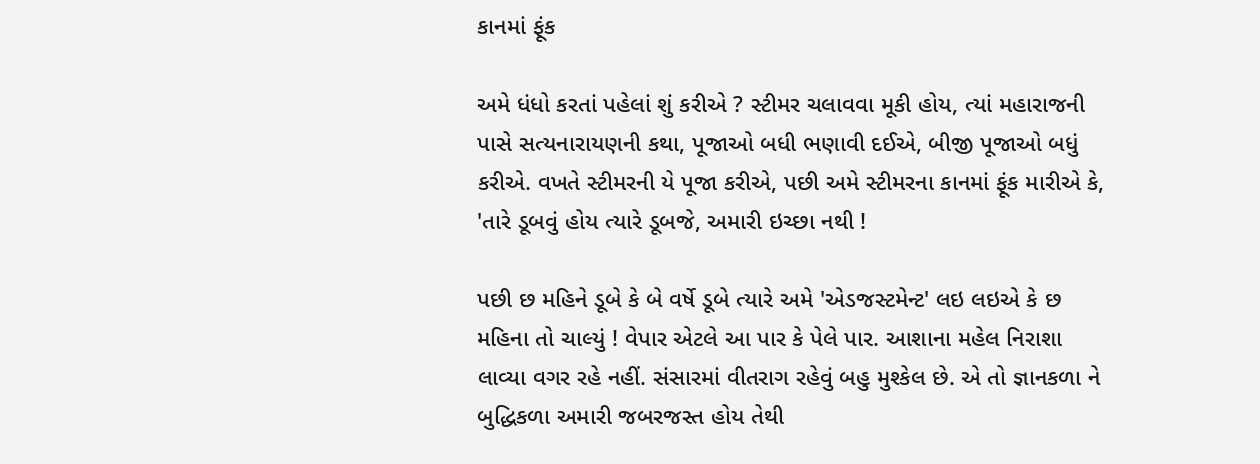કાનમાં ફૂંક

અમે ધંધો કરતાં પહેલાં શું કરીએ ? સ્ટીમર ચલાવવા મૂકી હોય, ત્યાં મહારાજની પાસે સત્યનારાયણની કથા, પૂજાઓ બધી ભણાવી દઈએ, બીજી પૂજાઓ બધું કરીએ. વખતે સ્ટીમરની યે પૂજા કરીએ, પછી અમે સ્ટીમરના કાનમાં ફૂંક મારીએ કે, 'તારે ડૂબવું હોય ત્યારે ડૂબજે, અમારી ઇચ્છા નથી !

પછી છ મહિને ડૂબે કે બે વર્ષે ડૂબે ત્યારે અમે 'એડજસ્ટમેન્ટ' લઇ લઇએ કે છ મહિના તો ચાલ્યું ! વેપાર એટલે આ પાર કે પેલે પાર. આશાના મહેલ નિરાશા લાવ્યા વગર રહે નહીં. સંસારમાં વીતરાગ રહેવું બહુ મુશ્કેલ છે. એ તો જ્ઞાનકળા ને બુદ્ધિકળા અમારી જબરજસ્ત હોય તેથી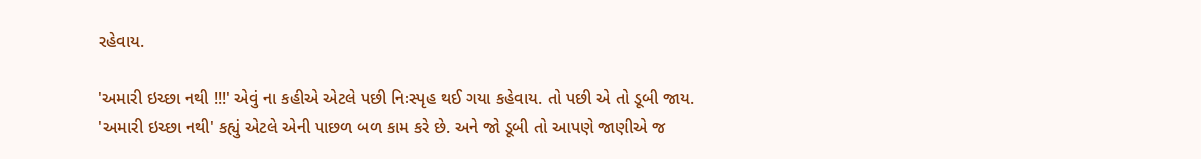રહેવાય.

'અમારી ઇચ્છા નથી !!!' એવું ના કહીએ એટલે પછી નિઃસ્પૃહ થઈ ગયા કહેવાય. તો પછી એ તો ડૂબી જાય. 'અમારી ઇચ્છા નથી' કહ્યું એટલે એની પાછળ બળ કામ કરે છે. અને જો ડૂબી તો આપણે જાણીએ જ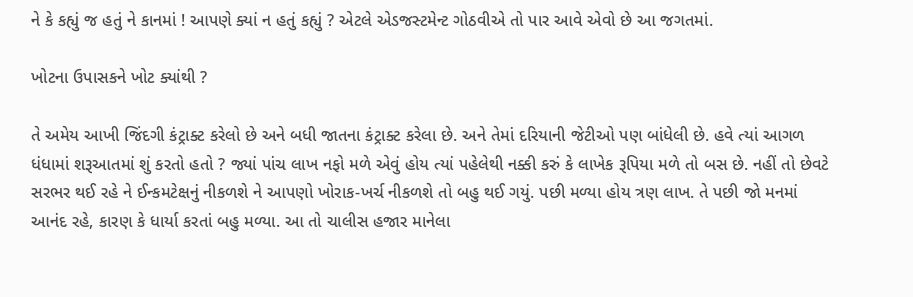ને કે કહ્યું જ હતું ને કાનમાં ! આપણે ક્યાં ન હતું કહ્યું ? એટલે એડજસ્ટમેન્ટ ગોઠવીએ તો પાર આવે એવો છે આ જગતમાં.

ખોટના ઉપાસકને ખોટ ક્યાંથી ?

તે અમેય આખી જિંદગી કંટ્રાક્ટ કરેલો છે અને બધી જાતના કંટ્રાક્ટ કરેલા છે. અને તેમાં દરિયાની જેટીઓ પણ બાંધેલી છે. હવે ત્યાં આગળ ધંધામાં શરૂઆતમાં શું કરતો હતો ? જ્યાં પાંચ લાખ નફો મળે એવું હોય ત્યાં પહેલેથી નક્કી કરું કે લાખેક રૂપિયા મળે તો બસ છે. નહીં તો છેવટે સરભર થઈ રહે ને ઈન્કમટેક્ષનું નીકળશે ને આપણો ખોરાક-ખર્ચ નીકળશે તો બહુ થઈ ગયું. પછી મળ્યા હોય ત્રણ લાખ. તે પછી જો મનમાં આનંદ રહે, કારણ કે ધાર્યા કરતાં બહુ મળ્યા. આ તો ચાલીસ હજાર માનેલા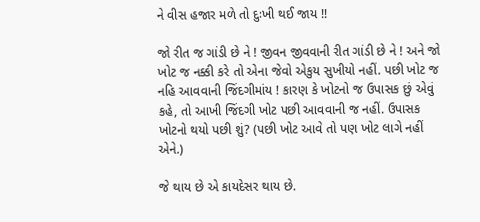ને વીસ હજાર મળે તો દુઃખી થઈ જાય !!

જો રીત જ ગાંડી છે ને ! જીવન જીવવાની રીત ગાંડી છે ને ! અને જો ખોટ જ નક્કી કરે તો એના જેવો એકુય સુખીયો નહીં. પછી ખોટ જ નહિ આવવાની જિંદગીમાંય ! કારણ કે ખોટનો જ ઉપાસક છું એવું કહે, તો આખી જિંદગી ખોટ પછી આવવાની જ નહીં. ઉપાસક ખોટનો થયો પછી શું? (પછી ખોટ આવે તો પણ ખોટ લાગે નહીં એને.)

જે થાય છે એ કાયદેસર થાય છે.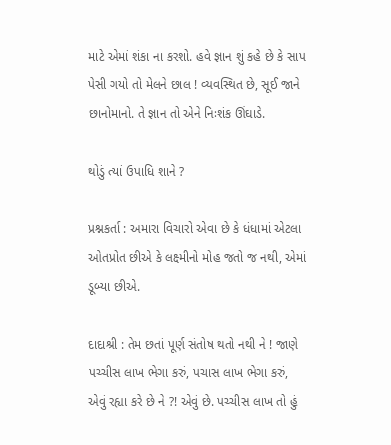માટે એમાં શંકા ના કરશો. હવે જ્ઞાન શું કહે છે કે સાપ પેસી ગયો તો મેલને છાલ ! વ્યવસ્થિત છે, સૂઈ જાને છાનોમાનો. તે જ્ઞાન તો એને નિઃશંક ઊંઘાડે.

થોડું ત્યાં ઉપાધિ શાને ?

પ્રશ્નકર્તા : અમારા વિચારો એવા છે કે ધંધામાં એટલા ઓતપ્રોત છીએ કે લક્ષ્મીનો મોહ જતો જ નથી, એમાં ડૂબ્યા છીએ.

દાદાશ્રી : તેમ છતાં પૂર્ણ સંતોષ થતો નથી ને ! જાણે પચ્ચીસ લાખ ભેગા કરું, પચાસ લાખ ભેગા કરું, એવું રહ્યા કરે છે ને ?! એવું છે. પચ્ચીસ લાખ તો હું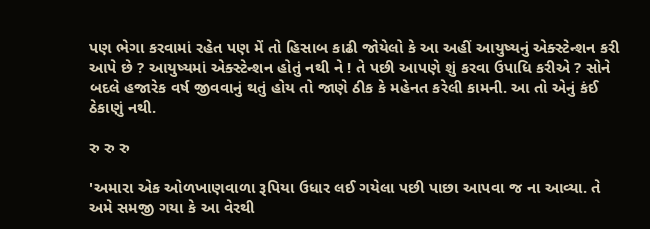પણ ભેગા કરવામાં રહેત પણ મેં તો હિસાબ કાઢી જોયેલો કે આ અહીં આયુષ્યનું એક્સ્ટેન્શન કરી આપે છે ? આયુષ્યમાં એક્સ્ટેન્શન હોતું નથી ને ! તે પછી આપણે શું કરવા ઉપાધિ કરીએ ? સોને બદલે હજારેક વર્ષ જીવવાનું થતું હોય તો જાણે ઠીક કે મહેનત કરેલી કામની. આ તો એનું કંઈ ઠેકાણું નથી.

રુ રુ રુ

'અમારા એક ઓળખાણવાળા રૂપિયા ઉધાર લઈ ગયેલા પછી પાછા આપવા જ ના આવ્યા. તે અમે સમજી ગયા કે આ વેરથી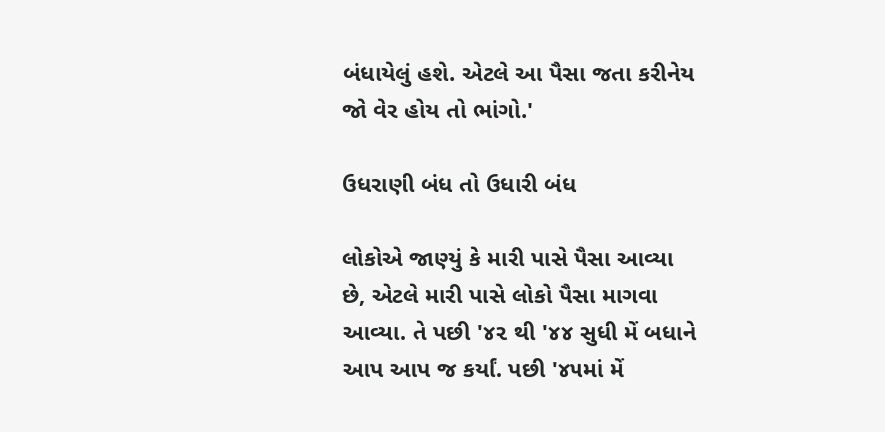બંધાયેલું હશે. એટલે આ પૈસા જતા કરીનેય જો વેર હોય તો ભાંગો.'

ઉધરાણી બંધ તો ઉધારી બંધ

લોકોએ જાણ્યું કે મારી પાસે પૈસા આવ્યા છે, એટલે મારી પાસે લોકો પૈસા માગવા આવ્યા. તે પછી '૪૨ થી '૪૪ સુધી મેં બધાને આપ આપ જ કર્યાં. પછી '૪૫માં મેં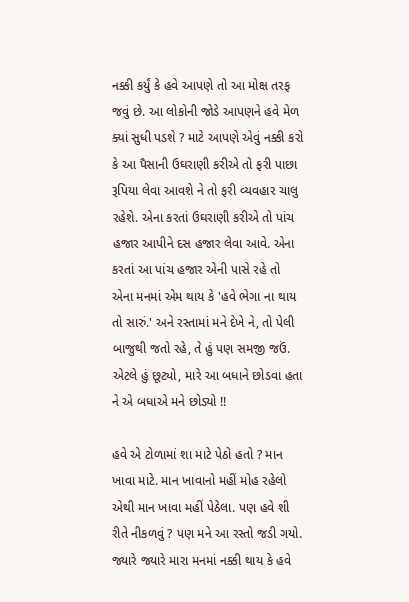નક્કી કર્યું કે હવે આપણે તો આ મોક્ષ તરફ જવું છે. આ લોકોની જોડે આપણને હવે મેળ ક્યાં સુધી પડશે ? માટે આપણે એવું નક્કી કરો કે આ પૈસાની ઉઘરાણી કરીએ તો ફરી પાછા રૂપિયા લેવા આવશે ને તો ફરી વ્યવહાર ચાલુ રહેશે. એના કરતાં ઉઘરાણી કરીએ તો પાંચ હજાર આપીને દસ હજાર લેવા આવે. એના કરતાં આ પાંચ હજાર એની પાસે રહે તો એના મનમાં એમ થાય કે 'હવે ભેગા ના થાય તો સારું.' અને રસ્તામાં મને દેખે ને, તો પેલી બાજુથી જતો રહે, તે હું પણ સમજી જઉં. એટલે હું છૂટ્યો, મારે આ બધાને છોડવા હતા ને એ બધાએ મને છોડ્યો !!

હવે એ ટોળામાં શા માટે પેઠો હતો ? માન ખાવા માટે. માન ખાવાનો મહીં મોહ રહેલો એથી માન ખાવા મહીં પેઠેલા. પણ હવે શી રીતે નીકળવું ? પણ મને આ રસ્તો જડી ગયો. જ્યારે જ્યારે મારા મનમાં નક્કી થાય કે હવે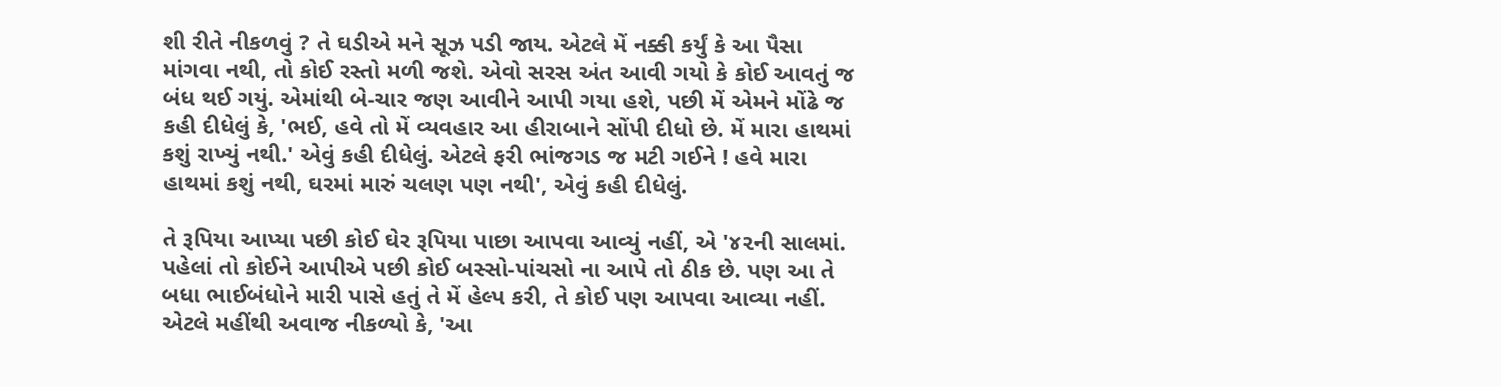શી રીતે નીકળવું ? તે ઘડીએ મને સૂઝ પડી જાય. એટલે મેં નક્કી કર્યું કે આ પૈસા માંગવા નથી, તો કોઈ રસ્તો મળી જશે. એવો સરસ અંત આવી ગયો કે કોઈ આવતું જ બંધ થઈ ગયું. એમાંથી બે-ચાર જણ આવીને આપી ગયા હશે, પછી મેં એમને મોંઢે જ કહી દીધેલું કે, 'ભઈ, હવે તો મેં વ્યવહાર આ હીરાબાને સોંપી દીધો છે. મેં મારા હાથમાં કશું રાખ્યું નથી.' એવું કહી દીધેલું. એટલે ફરી ભાંજગડ જ મટી ગઈને ! હવે મારા હાથમાં કશું નથી, ઘરમાં મારું ચલણ પણ નથી', એવું કહી દીધેલું.

તે રૂપિયા આપ્યા પછી કોઈ ઘેર રૂપિયા પાછા આપવા આવ્યું નહીં, એ '૪૨ની સાલમાં. પહેલાં તો કોઈને આપીએ પછી કોઈ બસ્સો-પાંચસો ના આપે તો ઠીક છે. પણ આ તે બધા ભાઈબંધોને મારી પાસે હતું તે મેં હેલ્પ કરી, તે કોઈ પણ આપવા આવ્યા નહીં. એટલે મહીંથી અવાજ નીકળ્યો કે, 'આ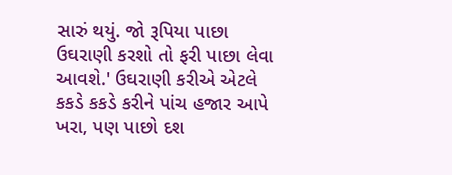સારું થયું. જો રૂપિયા પાછા ઉઘરાણી કરશો તો ફરી પાછા લેવા આવશે.' ઉઘરાણી કરીએ એટલે કકડે કકડે કરીને પાંચ હજાર આપે ખરા, પણ પાછો દશ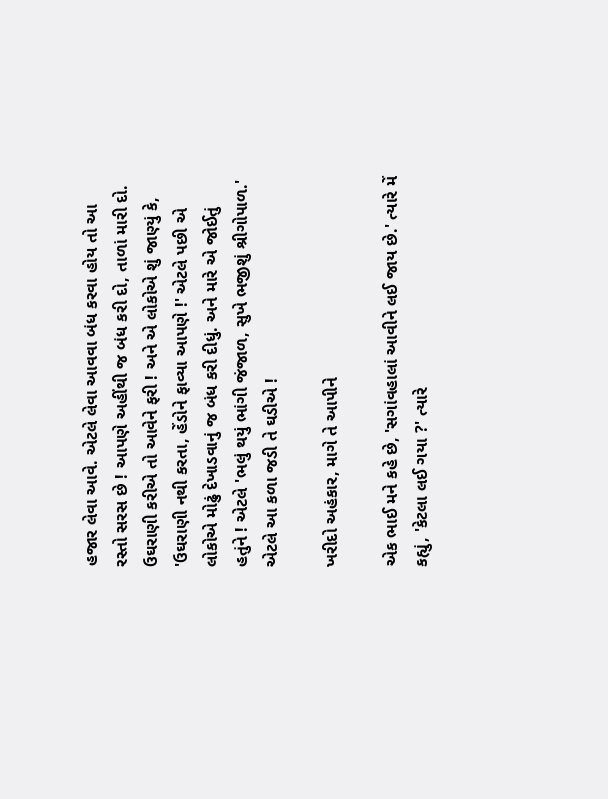હજાર લેવા આવે. એટલે લેવા આવવા બંધ કરવા હોય તો આ રસ્તો સરસ છે ! આપણે અહીંથી જ બંધ કરી દો, તાળાં મારી દો. ઉઘરાણી કરીએ તો આવેને ફરી ! અને એ લોકોએ શું જાણ્યું કે, 'ઉઘરાણી નથી કરતા, હેંડોને ફાવ્યા આપણે !' એટલે પછી એ લોકોએ મોઢું દેખાડવાનું જ બંધ કરી દીધું. અને મારે એ જોઈતું હતુંને ! એટલે 'ભલું થયું ભાંગી જંજાળ, સુખે ભજીશું શ્રીગોપાળ.' એટલે આ કળા જડી તે ઘડીએ !

ખરીદો અહંકાર, માગે તે આપીને

એક ભાઈ મને કહે છે, 'સગાંવહાલાં આવીને લઈ જાય છે.' ત્યારે મેં કહ્યું, 'કેટલા લઈ ગયા ?' ત્યારે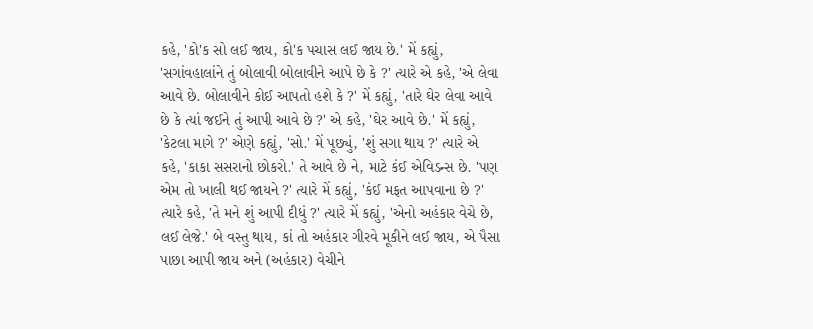કહે, 'કો'ક સો લઈ જાય, કો'ક પચાસ લઈ જાય છે.' મેં કહ્યું, 'સગાંવહાલાંને તું બોલાવી બોલાવીને આપે છે કે ?' ત્યારે એ કહે, 'એ લેવા આવે છે. બોલાવીને કોઈ આપતો હશે કે ?' મેં કહ્યું, 'તારે ઘેર લેવા આવે છે કે ત્યાં જઈને તું આપી આવે છે ?' એ કહે, 'ઘેર આવે છે.' મેં કહ્યું, 'કેટલા માગે ?' એણે કહ્યું, 'સો.' મેં પૂછ્યું, 'શું સગા થાય ?' ત્યારે એ કહે, 'કાકા સસરાનો છોકરો.' તે આવે છે ને, માટે કંઈ એવિડન્સ છે. 'પણ એમ તો ખાલી થઈ જાયને ?' ત્યારે મેં કહ્યું, 'કંઈ મફત આપવાના છે ?' ત્યારે કહે, 'તે મને શું આપી દીધું ?' ત્યારે મેં કહ્યું, 'એનો અહંકાર વેચે છે, લઈ લેજે.' બે વસ્તુ થાય, કાં તો અહંકાર ગીરવે મૂકીને લઈ જાય, એ પૈસા પાછા આપી જાય અને (અહંકાર) વેચીને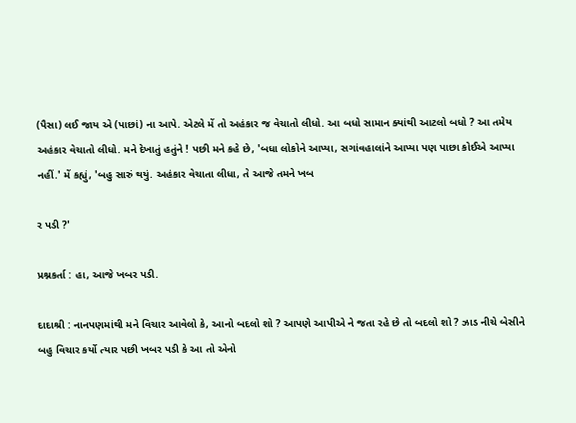(પૈસા) લઈ જાય એ (પાછાં) ના આપે. એટલે મેં તો અહંકાર જ વેચાતો લીધો. આ બધો સામાન ક્યાંથી આટલો બધો ? આ તમેય અહંકાર વેચાતો લીધો. મને દેખાતું હતુંને ! પછી મને કહે છે, 'બધા લોકોને આપ્યા, સગાંવહાલાંને આપ્યા પણ પાછા કોઈએ આપ્યા નહીં.' મેં કહ્યું, 'બહુ સારું થયું. અહંકાર વેચાતા લીધા, તે આજે તમને ખબ

ર પડી ?'

પ્રશ્નકર્તા : હા, આજે ખબર પડી.

દાદાશ્રી : નાનપણમાંથી મને વિચાર આવેલો કે, આનો બદલો શો ? આપણે આપીએ ને જતા રહે છે તો બદલો શો ? ઝાડ નીચે બેસીને બહુ વિચાર કર્યો ત્યાર પછી ખબર પડી કે આ તો એનો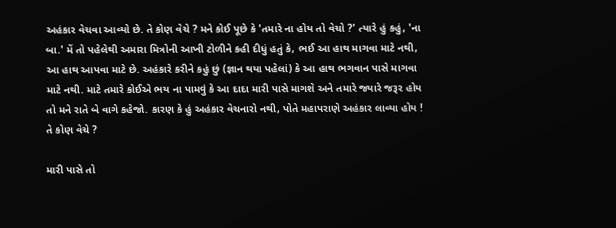અહંકાર વેચવા આવ્યો છે. તે કોણ વેચે ? મને કોઈ પૂછે કે 'તમારે ના હોય તો વેચો ?' ત્યારે હું કહું, 'ના બા.' મેં તો પહેલેથી અમારા મિત્રોની આખી ટોળીને કહી દીધું હતું કે, ભઈ આ હાથ માગવા માટે નથી, આ હાથ આપવા માટે છે. અહંકારે કરીને કહું છું (જ્ઞાન થયા પહેલાં) કે આ હાથ ભગવાન પાસે માગવા માટે નથી. માટે તમારે કોઈએ ભય ના પામવું કે આ દાદા મારી પાસે માગશે અને તમારે જ્યારે જરૂર હોય તો મને રાતે બે વાગે કહેજો. કારણ કે હું અહંકાર વેચનારો નથી, પોતે મહાપરાણે અહંકાર લાવ્યા હોય ! તે કોણ વેચે ?

મારી પાસે તો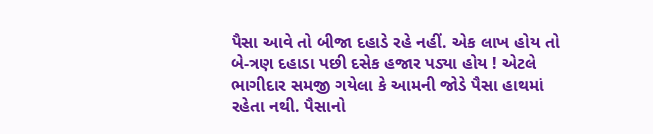પૈસા આવે તો બીજા દહાડે રહે નહીં. એક લાખ હોય તો બે-ત્રણ દહાડા પછી દસેક હજાર પડ્યા હોય ! એટલે ભાગીદાર સમજી ગયેલા કે આમની જોડે પૈસા હાથમાં રહેતા નથી. પૈસાનો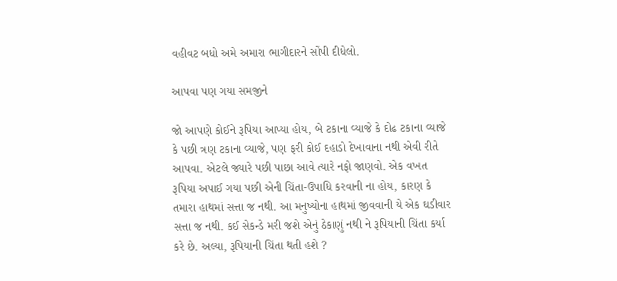વહીવટ બધો અમે અમારા ભાગીદારને સોંપી દીધેલો.

આપવા પણ ગયા સમજીને

જો આપણે કોઈને રૂપિયા આપ્યા હોય, બે ટકાના વ્યાજે કે દોઢ ટકાના વ્યાજે કે પછી ત્રણ ટકાના વ્યાજે, પણ ફરી કોઈ દહાડો દેખાવાના નથી એવી રીતે આપવા. એટલે જ્યારે પછી પાછા આવે ત્યારે નફો જાણવો. એક વખત રૂપિયા અપાઈ ગયા પછી એની ચિંતા-ઉપાધિ કરવાની ના હોય, કારણ કે તમારા હાથમાં સત્તા જ નથી. આ મનુષ્યોના હાથમાં જીવવાની યે એક ઘડીવાર સત્તા જ નથી. કઈ સેકન્ડે મરી જશે એનું ઠેકાણું નથી ને રૂપિયાની ચિંતા કર્યા કરે છે. અલ્યા, રૂપિયાની ચિંતા થતી હશે ?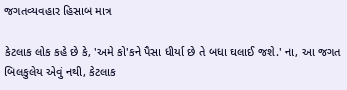જગતવ્યવહાર હિસાબ માત્ર

કેટલાક લોક કહે છે કે, 'અમે કો'કને પૈસા ધીર્યા છે તે બધા ઘલાઈ જશે.' ના, આ જગત બિલકુલેય એવું નથી, કેટલાક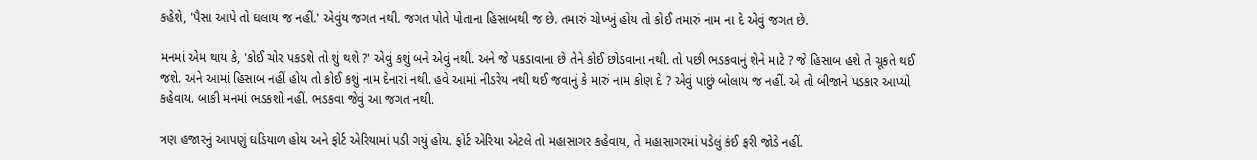કહેશે, 'પૈસા આપે તો ઘલાય જ નહીં.' એવુંય જગત નથી. જગત પોતે પોતાના હિસાબથી જ છે. તમારું ચોખ્ખું હોય તો કોઈ તમારું નામ ના દે એવું જગત છે.

મનમાં એમ થાય કે, 'કોઈ ચોર પકડશે તો શું થશે ?' એવું કશું બને એવું નથી. અને જે પકડાવાના છે તેને કોઈ છોડવાના નથી. તો પછી ભડકવાનું શેને માટે ? જે હિસાબ હશે તે ચૂકતે થઈ જશે. અને આમાં હિસાબ નહીં હોય તો કોઈ કશું નામ દેનારાં નથી. હવે આમાં નીડરેય નથી થઈ જવાનું કે મારું નામ કોણ દે ? એવું પાછું બોલાય જ નહીં. એ તો બીજાને પડકાર આપ્યો કહેવાય. બાકી મનમાં ભડકશો નહીં. ભડકવા જેવું આ જગત નથી.

ત્રણ હજારનું આપણું ઘડિયાળ હોય અને ફોર્ટ એરિયામાં પડી ગયું હોય. ફોર્ટ એરિયા એટલે તો મહાસાગર કહેવાય, તે મહાસાગરમાં પડેલું કંઈ ફરી જોડે નહીં.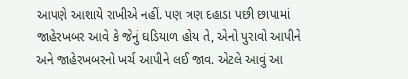આપણે આશાયે રાખીએ નહીં. પણ ત્રણ દહાડા પછી છાપામાં જાહેરખબર આવે કે જેનું ઘડિયાળ હોય તે, એનો પુરાવો આપીને અને જાહેરખબરનો ખર્ચ આપીને લઈ જાવ. એટલે આવું આ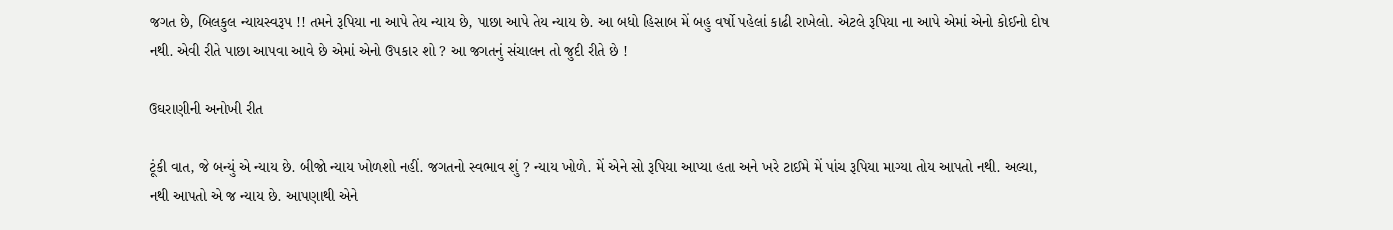જગત છે, બિલકુલ ન્યાયસ્વરૂપ !! તમને રૂપિયા ના આપે તેય ન્યાય છે, પાછા આપે તેય ન્યાય છે. આ બધો હિસાબ મેં બહુ વર્ષો પહેલાં કાઢી રાખેલો. એટલે રૂપિયા ના આપે એમાં એનો કોઈનો દોષ નથી. એવી રીતે પાછા આપવા આવે છે એમાં એનો ઉપકાર શો ? આ જગતનું સંચાલન તો જુદી રીતે છે !

ઉઘરાણીની અનોખી રીત

ટૂંકી વાત, જે બન્યું એ ન્યાય છે. બીજો ન્યાય ખોળશો નહીં. જગતનો સ્વભાવ શું ? ન્યાય ખોળે. મેં એને સો રૂપિયા આપ્યા હતા અને ખરે ટાઈમે મેં પાંચ રૂપિયા માગ્યા તોય આપતો નથી. અલ્યા, નથી આપતો એ જ ન્યાય છે. આપણાથી એને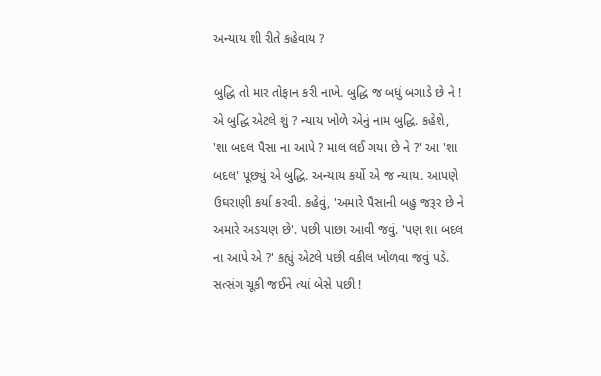અન્યાય શી રીતે કહેવાય ?

બુદ્ધિ તો માર તોફાન કરી નાખે. બુદ્ધિ જ બધું બગાડે છે ને ! એ બુદ્ધિ એટલે શું ? ન્યાય ખોળે એનું નામ બુદ્ધિ. કહેશે, 'શા બદલ પૈસા ના આપે ? માલ લઈ ગયા છે ને ?' આ 'શા બદલ' પૂછ્યું એ બુદ્ધિ. અન્યાય કર્યો એ જ ન્યાય. આપણે ઉઘરાણી કર્યા કરવી. કહેવું, 'અમારે પૈસાની બહુ જરૂર છે ને અમારે અડચણ છે'. પછી પાછા આવી જવું. 'પણ શા બદલ ના આપે એ ?' કહ્યું એટલે પછી વકીલ ખોળવા જવું પડે. સત્સંગ ચૂકી જઈને ત્યાં બેસે પછી !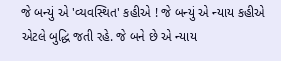જે બન્યું એ 'વ્યવસ્થિત' કહીએ ! જે બન્યું એ ન્યાય કહીએ એટલે બુદ્ધિ જતી રહે. જે બને છે એ ન્યાય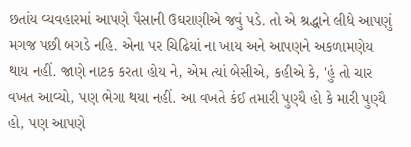છતાંય વ્યવહારમાં આપણે પૈસાની ઉઘરાણીએ જવું પડે. તો એ શ્રદ્ધાને લીધે આપણું મગજ પછી બગડે નહિ. એના પર ચિઢિયાં ના ખાય અને આપણને અકળામણેય થાય નહીં. જાણે નાટક કરતા હોય ને, એમ ત્યાં બેસીએ, કહીએ કે, 'હું તો ચાર વખત આવ્યો, પણ ભેગા થયા નહીં. આ વખતે કંઈ તમારી પુણ્યૈ હો કે મારી પુણ્યૈ હો, પણ આપણે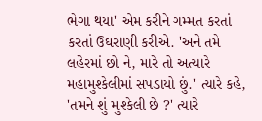ભેગા થયા' એમ કરીને ગમ્મત કરતાં કરતાં ઉઘરાણી કરીએ. 'અને તમે લહેરમાં છો ને, મારે તો અત્યારે મહામુશ્કેલીમાં સપડાયો છું.' ત્યારે કહે, 'તમને શું મુશ્કેલી છે ?' ત્યારે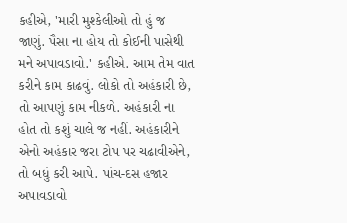કહીએ, 'મારી મુશ્કેલીઓ તો હું જ જાણું. પૈસા ના હોય તો કોઈની પાસેથી મને અપાવડાવો.' કહીએ. આમ તેમ વાત કરીને કામ કાઢવું. લોકો તો અહંકારી છે, તો આપણું કામ નીકળે. અહંકારી ના હોત તો કશું ચાલે જ નહીં. અહંકારીને એનો અહંકાર જરા ટોપ પર ચઢાવીએને, તો બધું કરી આપે. પાંચ-દસ હજાર અપાવડાવો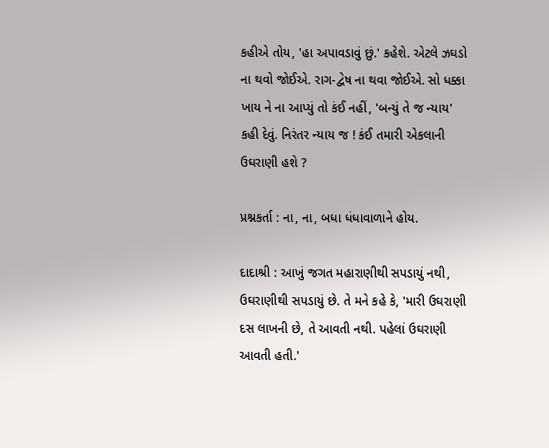કહીએ તોય, 'હા અપાવડાવું છું.' કહેશે. એટલે ઝઘડો ના થવો જોઈએ. રાગ-દ્વેષ ના થવા જોઈએ. સો ધક્કા ખાય ને ના આપ્યું તો કંઈ નહીં, 'બન્યું તે જ ન્યાય' કહી દેવું. નિરંતર ન્યાય જ ! કંઈ તમારી એકલાની ઉઘરાણી હશે ?

પ્રશ્નકર્તા : ના, ના, બધા ધંધાવાળાને હોય.

દાદાશ્રી : આખું જગત મહારાણીથી સપડાયું નથી, ઉઘરાણીથી સપડાયું છે. તે મને કહે કે, 'મારી ઉઘરાણી દસ લાખની છે, તે આવતી નથી. પહેલાં ઉઘરાણી આવતી હતી.'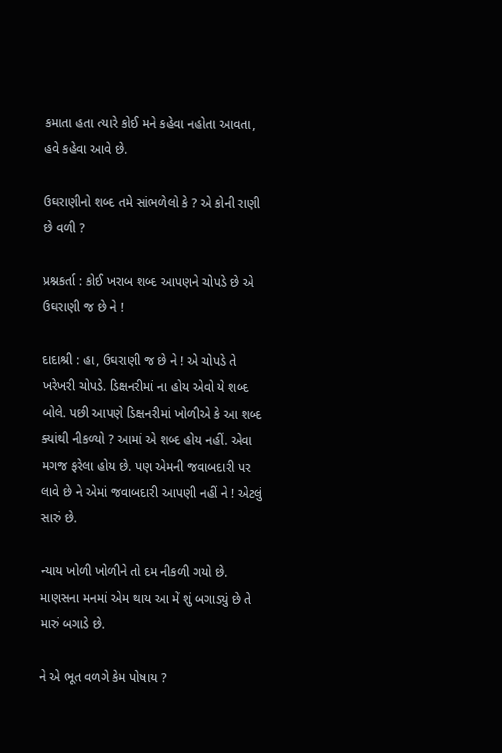કમાતા હતા ત્યારે કોઈ મને કહેવા નહોતા આવતા, હવે કહેવા આવે છે.

ઉઘરાણીનો શબ્દ તમે સાંભળેલો કે ? એ કોની રાણી છે વળી ?

પ્રશ્નકર્તા : કોઈ ખરાબ શબ્દ આપણને ચોપડે છે એ ઉઘરાણી જ છે ને !

દાદાશ્રી : હા, ઉઘરાણી જ છે ને ! એ ચોપડે તે ખરેખરી ચોપડે. ડિક્ષનરીમાં ના હોય એવો યે શબ્દ બોલે. પછી આપણે ડિક્ષનરીમાં ખોળીએ કે આ શબ્દ ક્યાંથી નીકળ્યો ? આમાં એ શબ્દ હોય નહીં. એવા મગજ ફરેલા હોય છે. પણ એમની જવાબદારી પર લાવે છે ને એમાં જવાબદારી આપણી નહીં ને ! એટલું સારું છે.

ન્યાય ખોળી ખોળીને તો દમ નીકળી ગયો છે. માણસના મનમાં એમ થાય આ મેં શું બગાડ્યું છે તે મારું બગાડે છે.

ને એ ભૂત વળગે કેમ પોષાય ?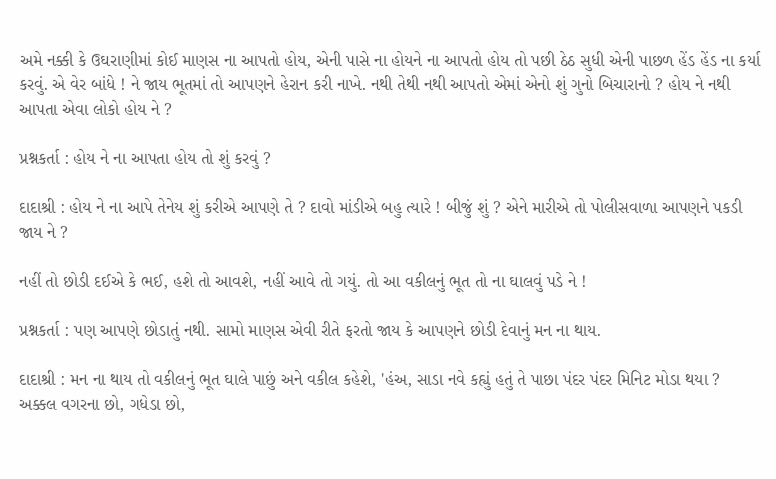અમે નક્કી કે ઉઘરાણીમાં કોઈ માણસ ના આપતો હોય, એની પાસે ના હોયને ના આપતો હોય તો પછી ઠેઠ સુધી એની પાછળ હેંડ હેંડ ના કર્યા કરવું. એ વેર બાંધે ! ને જાય ભૂતમાં તો આપણને હેરાન કરી નાખે. નથી તેથી નથી આપતો એમાં એનો શું ગુનો બિચારાનો ? હોય ને નથી આપતા એવા લોકો હોય ને ?

પ્રશ્નકર્તા : હોય ને ના આપતા હોય તો શું કરવું ?

દાદાશ્રી : હોય ને ના આપે તેનેય શું કરીએ આપણે તે ? દાવો માંડીએ બહુ ત્યારે ! બીજું શું ? એને મારીએ તો પોલીસવાળા આપણને પકડી જાય ને ?

નહીં તો છોડી દઈએ કે ભઈ, હશે તો આવશે, નહીં આવે તો ગયું. તો આ વકીલનું ભૂત તો ના ઘાલવું પડે ને !

પ્રશ્નકર્તા : પણ આપણે છોડાતું નથી. સામો માણસ એવી રીતે ફરતો જાય કે આપણને છોડી દેવાનું મન ના થાય.

દાદાશ્રી : મન ના થાય તો વકીલનું ભૂત ઘાલે પાછું અને વકીલ કહેશે, 'હંઅ, સાડા નવે કહ્યું હતું તે પાછા પંદર પંદર મિનિટ મોડા થયા ? અક્કલ વગરના છો, ગધેડા છો,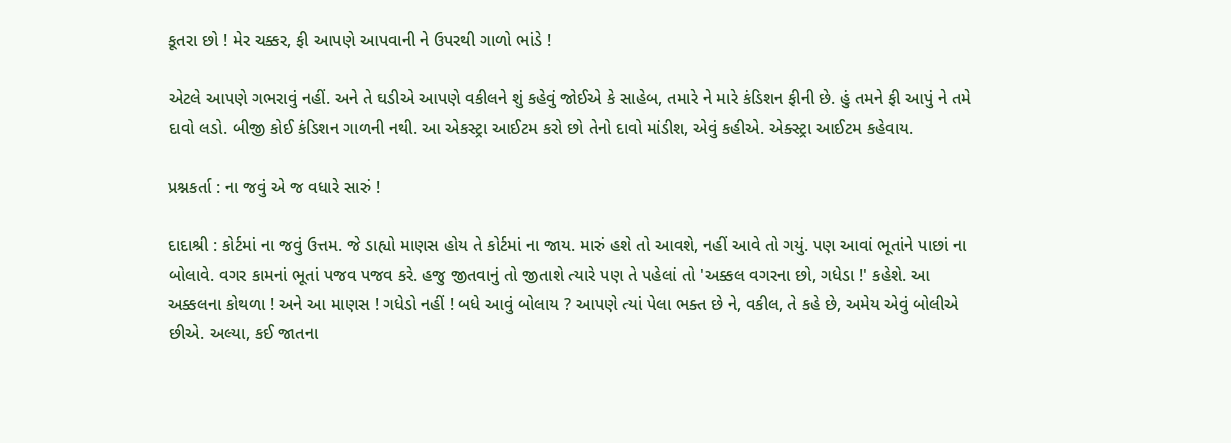કૂતરા છો ! મેર ચક્કર, ફી આપણે આપવાની ને ઉપરથી ગાળો ભાંડે !

એટલે આપણે ગભરાવું નહીં. અને તે ઘડીએ આપણે વકીલને શું કહેવું જોઈએ કે સાહેબ, તમારે ને મારે કંડિશન ફીની છે. હું તમને ફી આપું ને તમે દાવો લડો. બીજી કોઈ કંડિશન ગાળની નથી. આ એકસ્ટ્રા આઈટમ કરો છો તેનો દાવો માંડીશ, એવું કહીએ. એક્સ્ટ્રા આઈટમ કહેવાય.

પ્રશ્નકર્તા : ના જવું એ જ વધારે સારું !

દાદાશ્રી : કોર્ટમાં ના જવું ઉત્તમ. જે ડાહ્યો માણસ હોય તે કોર્ટમાં ના જાય. મારું હશે તો આવશે, નહીં આવે તો ગયું. પણ આવાં ભૂતાંને પાછાં ના બોલાવે. વગર કામનાં ભૂતાં પજવ પજવ કરે. હજુ જીતવાનું તો જીતાશે ત્યારે પણ તે પહેલાં તો 'અક્કલ વગરના છો, ગધેડા !' કહેશે. આ અક્કલના કોથળા ! અને આ માણસ ! ગધેડો નહીં ! બધે આવું બોલાય ? આપણે ત્યાં પેલા ભક્ત છે ને, વકીલ, તે કહે છે, અમેય એવું બોલીએ છીએ. અલ્યા, કઈ જાતના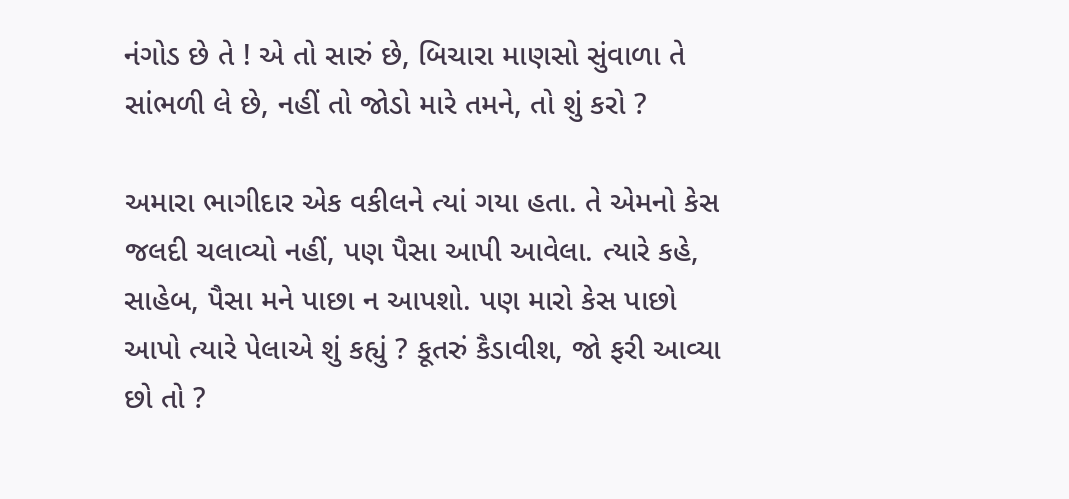નંગોડ છે તે ! એ તો સારું છે, બિચારા માણસો સુંવાળા તે સાંભળી લે છે, નહીં તો જોડો મારે તમને, તો શું કરો ?

અમારા ભાગીદાર એક વકીલને ત્યાં ગયા હતા. તે એમનો કેસ જલદી ચલાવ્યો નહીં, પણ પૈસા આપી આવેલા. ત્યારે કહે, સાહેબ, પૈસા મને પાછા ન આપશો. પણ મારો કેસ પાછો આપો ત્યારે પેલાએ શું કહ્યું ? કૂતરું કૈડાવીશ, જો ફરી આવ્યા છો તો ?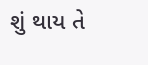શું થાય તે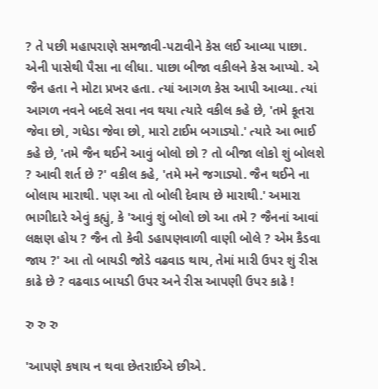? તે પછી મહાપરાણે સમજાવી-પટાવીને કેસ લઈ આવ્યા પાછા. એની પાસેથી પૈસા ના લીધા. પાછા બીજા વકીલને કેસ આપ્યો. એ જૈન હતા ને મોટા પ્રખર હતા. ત્યાં આગળ કેસ આપી આવ્યા. ત્યાં આગળ નવને બદલે સવા નવ થયા ત્યારે વકીલ કહે છે, 'તમે કૂતરા જેવા છો, ગધેડા જેવા છો, મારો ટાઈમ બગાડ્યો.' ત્યારે આ ભાઈ કહે છે, 'તમે જૈન થઈને આવું બોલો છો ? તો બીજા લોકો શું બોલશે ? આવી શર્ત છે ?' વકીલ કહે, 'તમે મને જગાડ્યો. જૈન થઈને ના બોલાય મારાથી. પણ આ તો બોલી દેવાય છે મારાથી.' અમારા ભાગીદારે એવું કહ્યું, કે 'આવું શું બોલો છો આ તમે ? જૈનનાં આવાં લક્ષણ હોય ? જૈન તો કેવી ડહાપણવાળી વાણી બોલે ? એમ કૈડવા જાય ?' આ તો બાયડી જોડે વઢવાડ થાય, તેમાં મારી ઉપર શું રીસ કાઢે છે ? વઢવાડ બાયડી ઉપર અને રીસ આપણી ઉપર કાઢે !

રુ રુ રુ

'આપણે કષાય ન થવા છેતરાઈએ છીએ.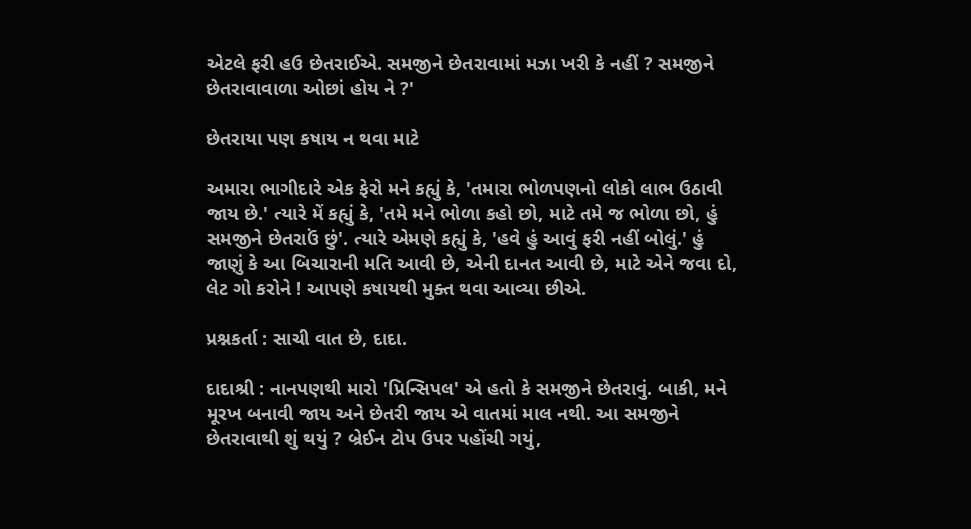એટલે ફરી હઉ છેતરાઈએ. સમજીને છેતરાવામાં મઝા ખરી કે નહીં ? સમજીને છેતરાવાવાળા ઓછાં હોય ને ?'

છેતરાયા પણ કષાય ન થવા માટે

અમારા ભાગીદારે એક ફેરો મને કહ્યું કે, 'તમારા ભોળપણનો લોકો લાભ ઉઠાવી જાય છે.' ત્યારે મેં કહ્યું કે, 'તમે મને ભોળા કહો છો, માટે તમે જ ભોળા છો, હું સમજીને છેતરાઉં છું'. ત્યારે એમણે કહ્યું કે, 'હવે હું આવું ફરી નહીં બોલું.' હું જાણું કે આ બિચારાની મતિ આવી છે, એની દાનત આવી છે, માટે એને જવા દો, લેટ ગો કરોને ! આપણે કષાયથી મુક્ત થવા આવ્યા છીએ.

પ્રશ્નકર્તા : સાચી વાત છે, દાદા.

દાદાશ્રી : નાનપણથી મારો 'પ્રિન્સિપલ' એ હતો કે સમજીને છેતરાવું. બાકી, મને મૂરખ બનાવી જાય અને છેતરી જાય એ વાતમાં માલ નથી. આ સમજીને છેતરાવાથી શું થયું ? બ્રેઈન ટોપ ઉપર પહોંચી ગયું,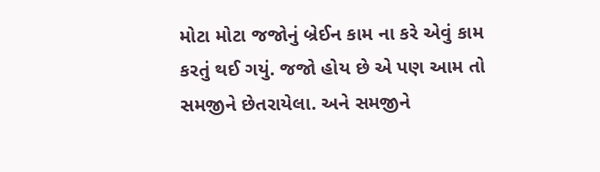મોટા મોટા જજોનું બ્રેઈન કામ ના કરે એવું કામ કરતું થઈ ગયું. જજો હોય છે એ પણ આમ તો સમજીને છેતરાયેલા. અને સમજીને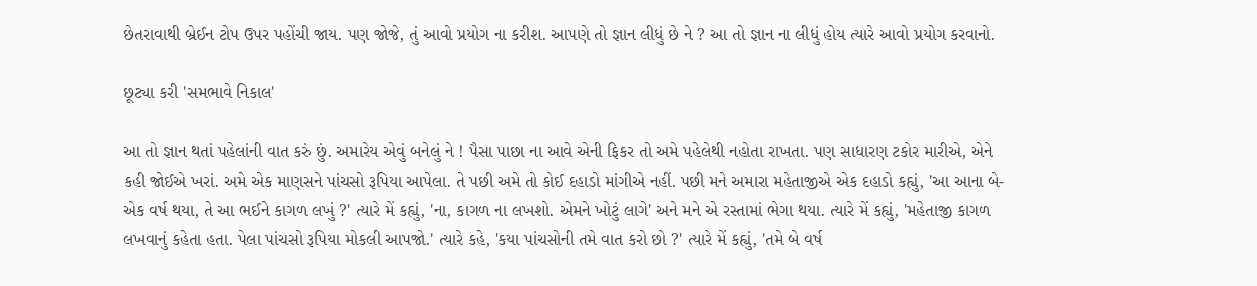છેતરાવાથી બ્રેઈન ટોપ ઉપર પહોંચી જાય. પણ જોજે, તું આવો પ્રયોગ ના કરીશ. આપણે તો જ્ઞાન લીધું છે ને ? આ તો જ્ઞાન ના લીધું હોય ત્યારે આવો પ્રયોગ કરવાનો.

છૂટ્યા કરી 'સમભાવે નિકાલ'

આ તો જ્ઞાન થતાં પહેલાંની વાત કરું છું. અમારેય એવું બનેલું ને ! પૈસા પાછા ના આવે એની ફિકર તો અમે પહેલેથી નહોતા રાખતા. પણ સાધારણ ટકોર મારીએ, એને કહી જોઈએ ખરાં. અમે એક માણસને પાંચસો રૂપિયા આપેલા. તે પછી અમે તો કોઈ દહાડો માંગીએ નહીં. પછી મને અમારા મહેતાજીએ એક દહાડો કહ્યું, 'આ આના બે-એક વર્ષ થયા, તે આ ભઈને કાગળ લખું ?' ત્યારે મેં કહ્યું, 'ના, કાગળ ના લખશો. એમને ખોટું લાગે' અને મને એ રસ્તામાં ભેગા થયા. ત્યારે મેં કહ્યું, 'મહેતાજી કાગળ લખવાનું કહેતા હતા. પેલા પાંચસો રૂપિયા મોકલી આપજો.' ત્યારે કહે, 'કયા પાંચસોની તમે વાત કરો છો ?' ત્યારે મેં કહ્યું, 'તમે બે વર્ષ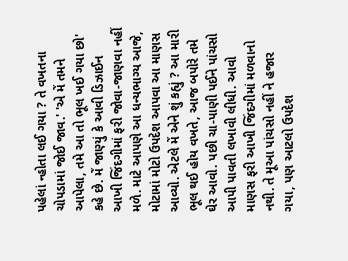પહેલાં ન્હોતા લઈ ગયા ? તે વખતના ચોપડામાં જોઈ જાવ.' 'એ મેં તમને આપેલા, તમે આ તો ભૂલ ખઈ ગયા છો' કહે છે. મેં જાણ્યું કે આવી ડિઝાઈન આખી જિંદગીમાં ફરી જોવા-જાણવા નહીં મળે. માટે આપણે આ ધન્યભાગ્ય આજે, મોટામાં મોટો ઉપદેશ આપવા આ માણસ આવ્યો. એટલે મેં એને શું કહ્યું ? આ મારી ભૂલ થઈ હોય વખતે, આજ બપોરે તમે ઘેર આવો. પછી ચા-પાણી પઈને પાંચસો આપી પાવતી લખાવી લીધી. આવો માણસ ફરી આખી જિંદગીમાં મળવાનો નથી. તે મૂઆ પાંચસો નહીં ને હજાર ગયા, પણ આટલો ઉપદેશ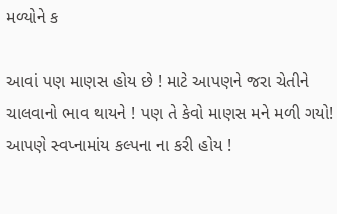મળ્યોને ક

આવાં પણ માણસ હોય છે ! માટે આપણને જરા ચેતીને ચાલવાનો ભાવ થાયને ! પણ તે કેવો માણસ મને મળી ગયો! આપણે સ્વપ્નામાંય કલ્પના ના કરી હોય !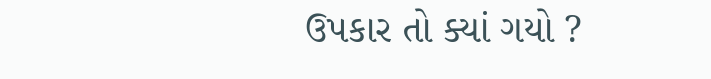ઉપકાર તો ક્યાં ગયો ?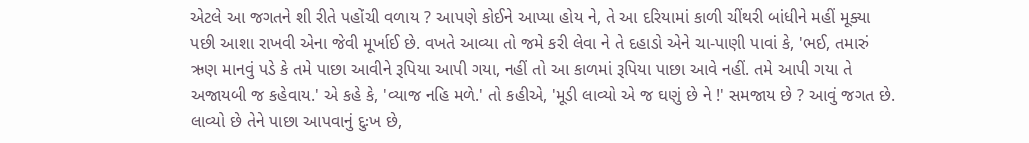એટલે આ જગતને શી રીતે પહોંચી વળાય ? આપણે કોઈને આપ્યા હોય ને, તે આ દરિયામાં કાળી ચીંથરી બાંધીને મહીં મૂક્યા પછી આશા રાખવી એના જેવી મૂર્ખાઈ છે. વખતે આવ્યા તો જમે કરી લેવા ને તે દહાડો એને ચા-પાણી પાવાં કે, 'ભઈ, તમારું ઋણ માનવું પડે કે તમે પાછા આવીને રૂપિયા આપી ગયા, નહીં તો આ કાળમાં રૂપિયા પાછા આવે નહીં. તમે આપી ગયા તે અજાયબી જ કહેવાય.' એ કહે કે, 'વ્યાજ નહિ મળે.' તો કહીએ, 'મૂડી લાવ્યો એ જ ઘણું છે ને !' સમજાય છે ? આવું જગત છે. લાવ્યો છે તેને પાછા આપવાનું દુઃખ છે,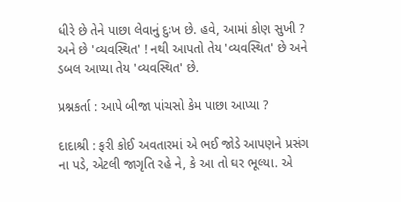ધીરે છે તેને પાછા લેવાનું દુઃખ છે. હવે, આમાં કોણ સુખી ? અને છે 'વ્યવસ્થિત' ! નથી આપતો તેય 'વ્યવસ્થિત' છે અને ડબલ આપ્યા તેય 'વ્યવસ્થિત' છે.

પ્રશ્નકર્તા : આપે બીજા પાંચસો કેમ પાછા આપ્યા ?

દાદાશ્રી : ફરી કોઈ અવતારમાં એ ભઈ જોડે આપણને પ્રસંગ ના પડે, એટલી જાગૃતિ રહે ને, કે આ તો ઘર ભૂલ્યા. એ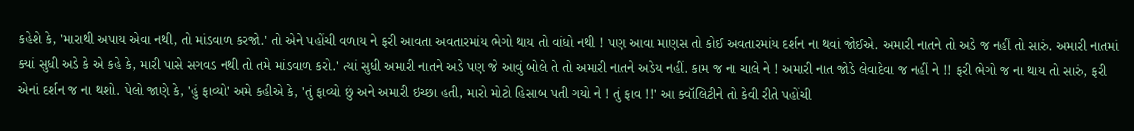કહેશે કે, 'મારાથી અપાય એવા નથી, તો માંડવાળ કરજો.' તો એને પહોંચી વળાય ને ફરી આવતા અવતારમાંય ભેગો થાય તો વાંધો નથી ! પણ આવા માણસ તો કોઈ અવતારમાંય દર્શન ના થવાં જોઈએ. અમારી નાતને તો અડે જ નહીં તો સારું. અમારી નાતમાં ક્યાં સુધી અડે કે એ કહે કે, મારી પાસે સગવડ નથી તો તમે માંડવાળ કરો.' ત્યાં સુધી અમારી નાતને અડે પણ જે આવું બોલે તે તો અમારી નાતને અડેય નહીં. કામ જ ના ચાલે ને ! અમારી નાત જોડે લેવાદેવા જ નહીં ને !! ફરી ભેગો જ ના થાય તો સારું, ફરી એનાં દર્શન જ ના થશો. પેલો જાણે કે, 'હું ફાવ્યો' અમે કહીએ કે, 'તું ફાવ્યો છું અને અમારી ઇચ્છા હતી, મારો મોટો હિસાબ પતી ગયો ને ! તું ફાવ !!' આ ક્વૉલિટીને તો કેવી રીતે પહોંચી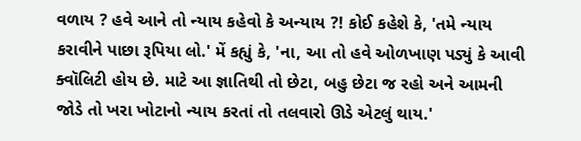વળાય ? હવે આને તો ન્યાય કહેવો કે અન્યાય ?! કોઈ કહેશે કે, 'તમે ન્યાય કરાવીને પાછા રૂપિયા લો.' મેં કહ્યું કે, 'ના, આ તો હવે ઓળખાણ પડ્યું કે આવી ક્વૉલિટી હોય છે. માટે આ જ્ઞાતિથી તો છેટા, બહુ છેટા જ રહો અને આમની જોડે તો ખરા ખોટાનો ન્યાય કરતાં તો તલવારો ઊડે એટલું થાય.'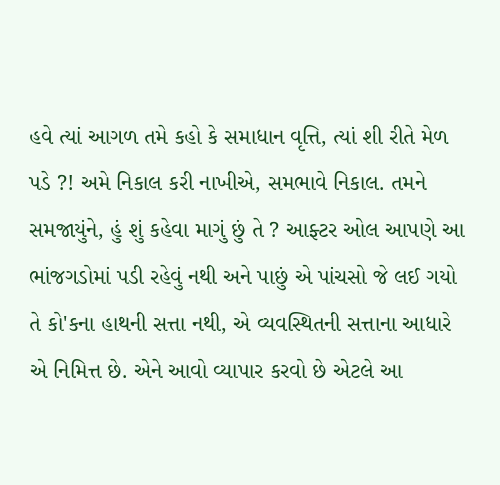હવે ત્યાં આગળ તમે કહો કે સમાધાન વૃત્તિ, ત્યાં શી રીતે મેળ પડે ?! અમે નિકાલ કરી નાખીએ, સમભાવે નિકાલ. તમને સમજાયુંને, હું શું કહેવા માગું છું તે ? આફ્ટર ઓલ આપણે આ ભાંજગડોમાં પડી રહેવું નથી અને પાછું એ પાંચસો જે લઈ ગયો તે કો'કના હાથની સત્તા નથી, એ વ્યવસ્થિતની સત્તાના આધારે એ નિમિત્ત છે. એને આવો વ્યાપાર કરવો છે એટલે આ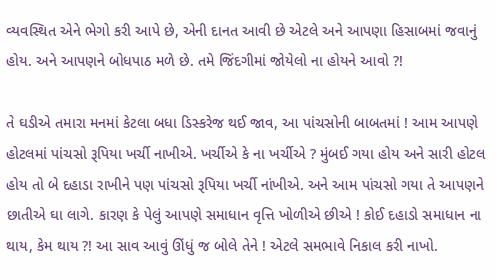વ્યવસ્થિત એને ભેગો કરી આપે છે, એની દાનત આવી છે એટલે અને આપણા હિસાબમાં જવાનું હોય. અને આપણને બોધપાઠ મળે છે. તમે જિંદગીમાં જોયેલો ના હોયને આવો ?!

તે ઘડીએ તમારા મનમાં કેટલા બધા ડિસ્કરેજ થઈ જાવ, આ પાંચસોની બાબતમાં ! આમ આપણે હોટલમાં પાંચસો રૂપિયા ખર્ચી નાખીએ. ખર્ચીએ કે ના ખર્ચીએ ? મુંબઈ ગયા હોય અને સારી હોટલ હોય તો બે દહાડા રાખીને પણ પાંચસો રૂપિયા ખર્ચી નાંખીએ. અને આમ પાંચસો ગયા તે આપણને છાતીએ ઘા લાગે. કારણ કે પેલું આપણે સમાધાન વૃત્તિ ખોળીએ છીએ ! કોઈ દહાડો સમાધાન ના થાય, કેમ થાય ?! આ સાવ આવું ઊંધું જ બોલે તેને ! એટલે સમભાવે નિકાલ કરી નાખો.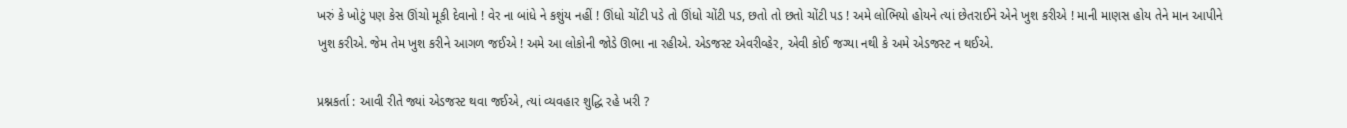ખરું કે ખોટું પણ કેસ ઊંચો મૂકી દેવાનો ! વેર ના બાંધે ને કશુંય નહીં ! ઊંધો ચોંટી પડે તો ઊંધો ચોંટી પડ, છતો તો છતો ચોંટી પડ ! અમે લોભિયો હોયને ત્યાં છેતરાઈને એને ખુશ કરીએ ! માની માણસ હોય તેને માન આપીને ખુશ કરીએ. જેમ તેમ ખુશ કરીને આગળ જઈએ ! અમે આ લોકોની જોડે ઊભા ના રહીએ. એડજસ્ટ એવરીવ્હેર, એવી કોઈ જગ્યા નથી કે અમે એડજસ્ટ ન થઈએ.

પ્રશ્નકર્તા : આવી રીતે જ્યાં એડજસ્ટ થવા જઈએ, ત્યાં વ્યવહાર શુદ્ધિ રહે ખરી ?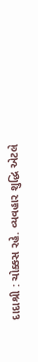દાદાશ્રી : ચોક્કસ રહે. વ્યવહાર શુદ્ધિ એટલે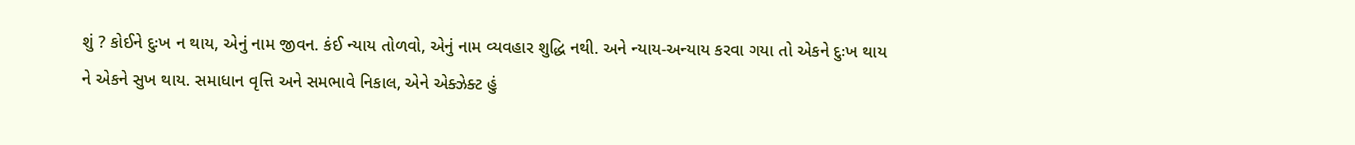શું ? કોઈને દુઃખ ન થાય, એનું નામ જીવન. કંઈ ન્યાય તોળવો, એનું નામ વ્યવહાર શુદ્ધિ નથી. અને ન્યાય-અન્યાય કરવા ગયા તો એકને દુઃખ થાય ને એકને સુખ થાય. સમાધાન વૃત્તિ અને સમભાવે નિકાલ, એને એક્ઝેક્ટ હું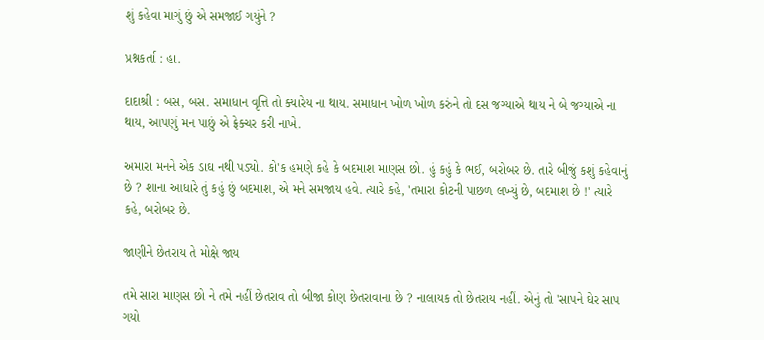શું કહેવા માગું છું એ સમજાઈ ગયુંને ?

પ્રશ્નકર્તા : હા.

દાદાશ્રી : બસ, બસ. સમાધાન વૃત્તિ તો ક્યારેય ના થાય. સમાધાન ખોળ ખોળ કરુંને તો દસ જગ્યાએ થાય ને બે જગ્યાએ ના થાય, આપણું મન પાછું એ ફ્રેક્ચર કરી નાખે.

અમારા મનને એક ડાઘ નથી પડ્યો. કો'ક હમણે કહે કે બદમાશ માણસ છો. હું કહું કે ભઈ, બરોબર છે. તારે બીજું કશું કહેવાનું છે ? શાના આધારે તું કહું છું બદમાશ, એ મને સમજાય હવે. ત્યારે કહે, 'તમારા કોટની પાછળ લખ્યું છે, બદમાશ છે !' ત્યારે કહે, બરોબર છે.

જાણીને છેતરાય તે મોક્ષે જાય

તમે સારા માણસ છો ને તમે નહીં છેતરાવ તો બીજા કોણ છેતરાવાના છે ? નાલાયક તો છેતરાય નહીં. એનું તો 'સાપને ઘેર સાપ ગયો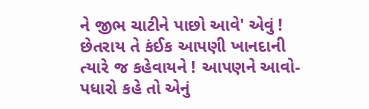ને જીભ ચાટીને પાછો આવે' એવું ! છેતરાય તે કંઈક આપણી ખાનદાની ત્યારે જ કહેવાયને ! આપણને આવો-પધારો કહે તો એનું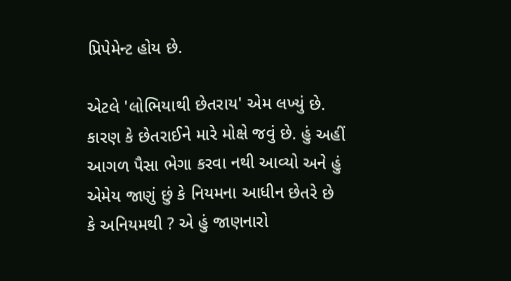પ્રિપેમેન્ટ હોય છે.

એટલે 'લોભિયાથી છેતરાય' એમ લખ્યું છે. કારણ કે છેતરાઈને મારે મોક્ષે જવું છે. હું અહીં આગળ પૈસા ભેગા કરવા નથી આવ્યો અને હું એમેય જાણું છું કે નિયમના આધીન છેતરે છે કે અનિયમથી ? એ હું જાણનારો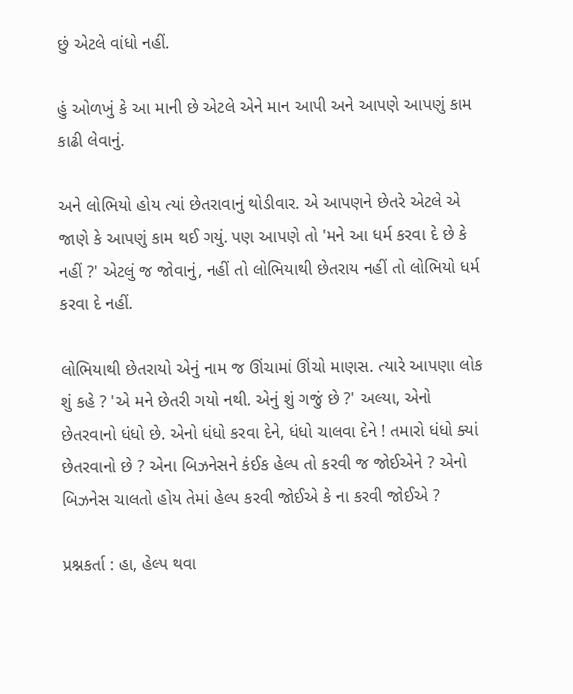છું એટલે વાંધો નહીં.

હું ઓળખું કે આ માની છે એટલે એને માન આપી અને આપણે આપણું કામ કાઢી લેવાનું.

અને લોભિયો હોય ત્યાં છેતરાવાનું થોડીવાર. એ આપણને છેતરે એટલે એ જાણે કે આપણું કામ થઈ ગયું. પણ આપણે તો 'મને આ ધર્મ કરવા દે છે કે નહીં ?' એટલું જ જોવાનું, નહીં તો લોભિયાથી છેતરાય નહીં તો લોભિયો ધર્મ કરવા દે નહીં.

લોભિયાથી છેતરાયો એનું નામ જ ઊંચામાં ઊંચો માણસ. ત્યારે આપણા લોક શું કહે ? 'એ મને છેતરી ગયો નથી. એનું શું ગજું છે ?' અલ્યા, એનો છેતરવાનો ધંધો છે. એનો ધંધો કરવા દેને, ધંધો ચાલવા દેને ! તમારો ધંધો ક્યાં છેતરવાનો છે ? એના બિઝનેસને કંઈક હેલ્પ તો કરવી જ જોઈએને ? એનો બિઝનેસ ચાલતો હોય તેમાં હેલ્પ કરવી જોઈએ કે ના કરવી જોઈએ ?

પ્રશ્નકર્તા : હા, હેલ્પ થવા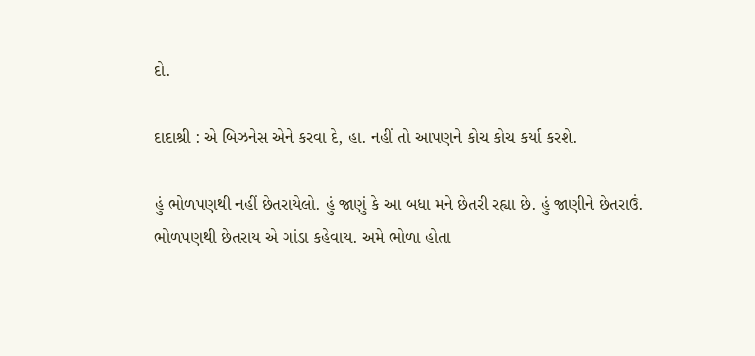દો.

દાદાશ્રી : એ બિઝનેસ એને કરવા દે, હા. નહીં તો આપણને કોચ કોચ કર્યા કરશે.

હું ભોળપણથી નહીં છેતરાયેલો. હું જાણું કે આ બધા મને છેતરી રહ્યા છે. હું જાણીને છેતરાઉં. ભોળપણથી છેતરાય એ ગાંડા કહેવાય. અમે ભોળા હોતા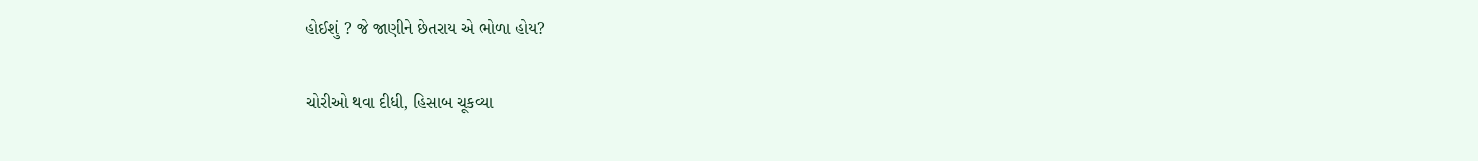હોઈશું ? જે જાણીને છેતરાય એ ભોળા હોય?

ચોરીઓ થવા દીધી, હિસાબ ચૂકવ્યા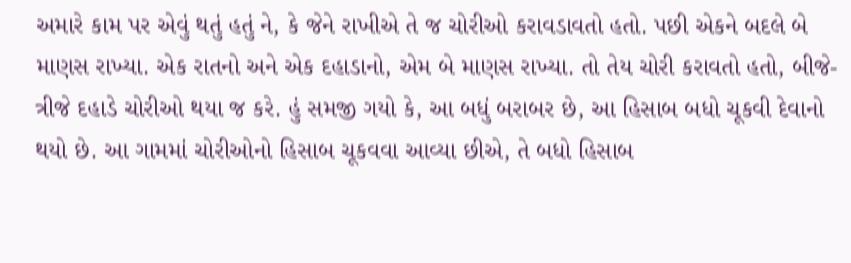અમારે કામ પર એવું થતું હતું ને, કે જેને રાખીએ તે જ ચોરીઓ કરાવડાવતો હતો. પછી એકને બદલે બે માણસ રાખ્યા. એક રાતનો અને એક દહાડાનો, એમ બે માણસ રાખ્યા. તો તેય ચોરી કરાવતો હતો, બીજે-ત્રીજે દહાડે ચોરીઓ થયા જ કરે. હું સમજી ગયો કે, આ બધું બરાબર છે, આ હિસાબ બધો ચૂકવી દેવાનો થયો છે. આ ગામમાં ચોરીઓનો હિસાબ ચૂકવવા આવ્યા છીએ, તે બધો હિસાબ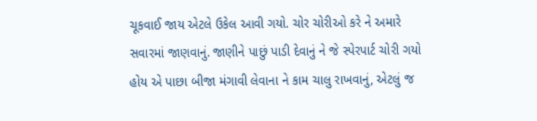ચૂકવાઈ જાય એટલે ઉકેલ આવી ગયો. ચોર ચોરીઓ કરે ને અમારે સવારમાં જાણવાનું. જાણીને પાછું પાડી દેવાનું ને જે સ્પેરપાર્ટ ચોરી ગયો હોય એ પાછા બીજા મંગાવી લેવાના ને કામ ચાલુ રાખવાનું, એટલું જ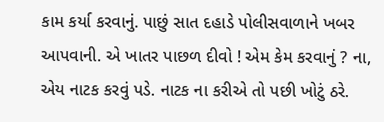કામ કર્યા કરવાનું. પાછું સાત દહાડે પોલીસવાળાને ખબર આપવાની. એ ખાતર પાછળ દીવો ! એમ કેમ કરવાનું ? ના, એય નાટક કરવું પડે. નાટક ના કરીએ તો પછી ખોટું ઠરે.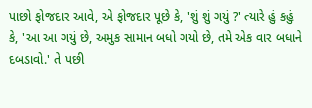પાછો ફોજદાર આવે, એ ફોજદાર પૂછે કે, 'શું શું ગયું ?' ત્યારે હું કહું કે, 'આ આ ગયું છે, અમુક સામાન બધો ગયો છે, તમે એક વાર બધાને દબડાવો.' તે પછી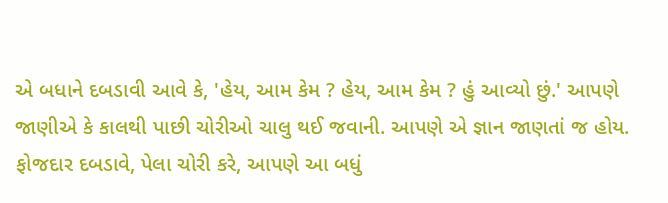એ બધાને દબડાવી આવે કે, 'હેય, આમ કેમ ? હેય, આમ કેમ ? હું આવ્યો છું.' આપણે જાણીએ કે કાલથી પાછી ચોરીઓ ચાલુ થઈ જવાની. આપણે એ જ્ઞાન જાણતાં જ હોય. ફોજદાર દબડાવે, પેલા ચોરી કરે, આપણે આ બધું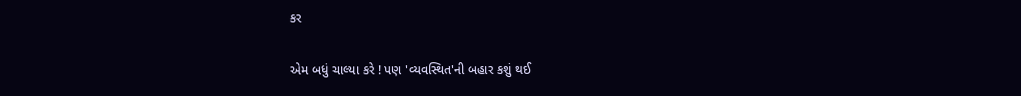કર

એમ બધું ચાલ્યા કરે ! પણ 'વ્યવસ્થિત'ની બહાર કશું થઈ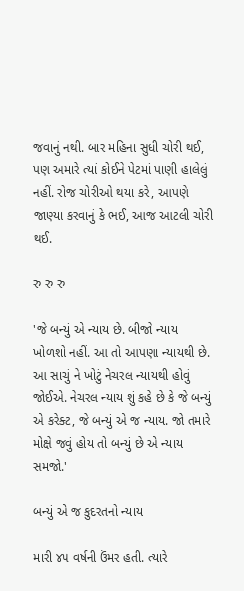જવાનું નથી. બાર મહિના સુધી ચોરી થઈ, પણ અમારે ત્યાં કોઈને પેટમાં પાણી હાલેલું નહીં. રોજ ચોરીઓ થયા કરે, આપણે જાણ્યા કરવાનું કે ભઈ, આજ આટલી ચોરી થઈ.

રુ રુ રુ

'જે બન્યું એ ન્યાય છે. બીજો ન્યાય ખોળશો નહીં. આ તો આપણા ન્યાયથી છે. આ સાચું ને ખોટું નેચરલ ન્યાયથી હોવું જોઈએ. નેચરલ ન્યાય શું કહે છે કે જે બન્યું એ કરેક્ટ, જે બન્યું એ જ ન્યાય. જો તમારે મોક્ષે જવું હોય તો બન્યું છે એ ન્યાય સમજો.'

બન્યું એ જ કુદરતનો ન્યાય

મારી ૪૫ વર્ષની ઉંમર હતી. ત્યારે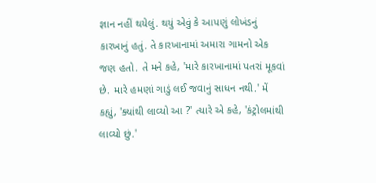જ્ઞાન નહીં થયેલું. થયું એવું કે આપણું લોખંડનું કારખાનું હતું. તે કારખાનામાં અમારા ગામનો એક જણ હતો. તે મને કહે, 'મારે કારખાનામાં પતરાં મૂકવાં છે. મારે હમણાં ગાડું લઈ જવાનું સાધન નથી.' મેં કહ્યું, 'ક્યાંથી લાવ્યો આ ?' ત્યારે એ કહે, 'કંટ્રોલમાંથી લાવ્યો છું.'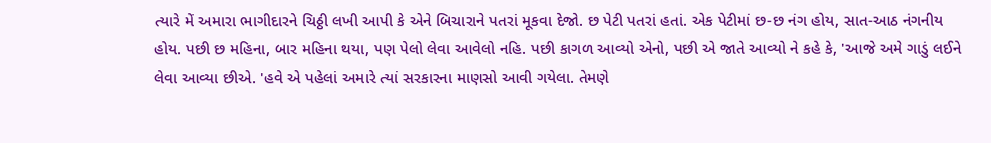ત્યારે મેં અમારા ભાગીદારને ચિઠ્ઠી લખી આપી કે એને બિચારાને પતરાં મૂકવા દેજો. છ પેટી પતરાં હતાં. એક પેટીમાં છ-છ નંગ હોય, સાત-આઠ નંગનીય હોય. પછી છ મહિના, બાર મહિના થયા, પણ પેલો લેવા આવેલો નહિ. પછી કાગળ આવ્યો એનો, પછી એ જાતે આવ્યો ને કહે કે, 'આજે અમે ગાડું લઈને લેવા આવ્યા છીએ. 'હવે એ પહેલાં અમારે ત્યાં સરકારના માણસો આવી ગયેલા. તેમણે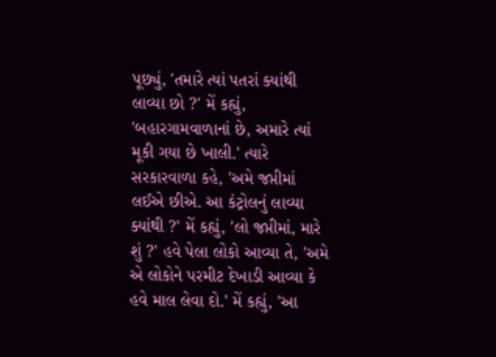પૂછ્યું, 'તમારે ત્યાં પતરાં ક્યાંથી લાવ્યા છો ?' મેં કહ્યું, 'બહારગામવાળાનાં છે, અમારે ત્યાં મૂકી ગયા છે ખાલી.' ત્યારે સરકારવાળા કહે, 'અમે જપ્તીમાં લઈએ છીએ. આ કંટ્રોલનું લાવ્યા ક્યાંથી ?' મેં કહ્યું, 'લો જપ્તીમાં, મારે શું ?' હવે પેલા લોકો આવ્યા તે, 'અમે એ લોકોને પરમીટ દેખાડી આવ્યા કે હવે માલ લેવા દો.' મેં કહ્યું, 'આ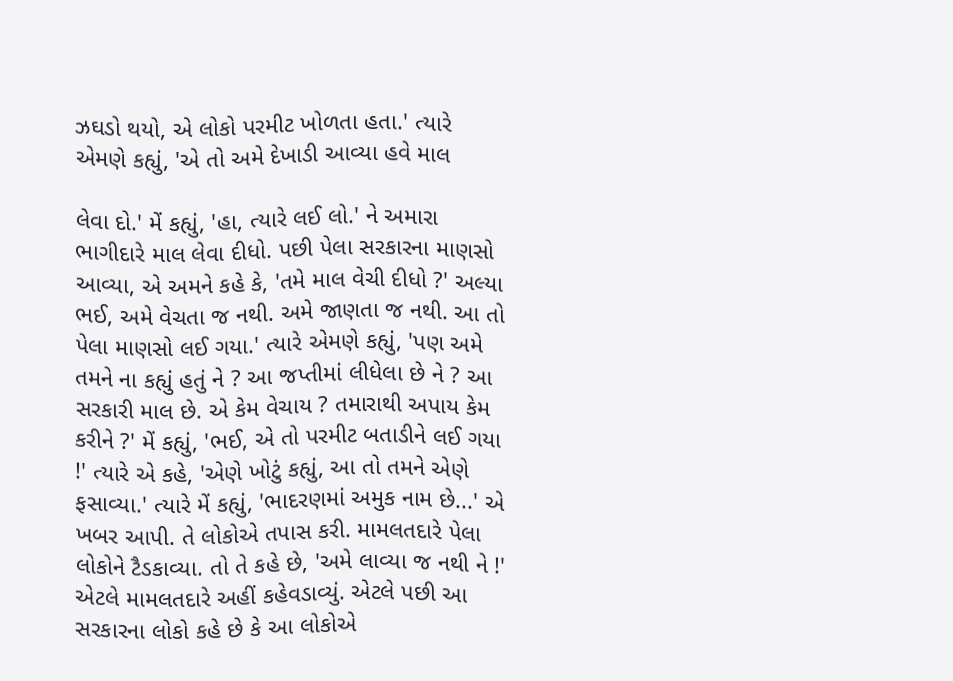ઝઘડો થયો, એ લોકો પરમીટ ખોળતા હતા.' ત્યારે એમણે કહ્યું, 'એ તો અમે દેખાડી આવ્યા હવે માલ

લેવા દો.' મેં કહ્યું, 'હા, ત્યારે લઈ લો.' ને અમારા ભાગીદારે માલ લેવા દીધો. પછી પેલા સરકારના માણસો આવ્યા, એ અમને કહે કે, 'તમે માલ વેચી દીધો ?' અલ્યા ભઈ, અમે વેચતા જ નથી. અમે જાણતા જ નથી. આ તો પેલા માણસો લઈ ગયા.' ત્યારે એમણે કહ્યું, 'પણ અમે તમને ના કહ્યું હતું ને ? આ જપ્તીમાં લીધેલા છે ને ? આ સરકારી માલ છે. એ કેમ વેચાય ? તમારાથી અપાય કેમ કરીને ?' મેં કહ્યું, 'ભઈ, એ તો પરમીટ બતાડીને લઈ ગયા !' ત્યારે એ કહે, 'એણે ખોટું કહ્યું, આ તો તમને એણે ફસાવ્યા.' ત્યારે મેં કહ્યું, 'ભાદરણમાં અમુક નામ છે...' એ ખબર આપી. તે લોકોએ તપાસ કરી. મામલતદારે પેલા લોકોને ટૈડકાવ્યા. તો તે કહે છે, 'અમે લાવ્યા જ નથી ને !' એટલે મામલતદારે અહીં કહેવડાવ્યું. એટલે પછી આ સરકારના લોકો કહે છે કે આ લોકોએ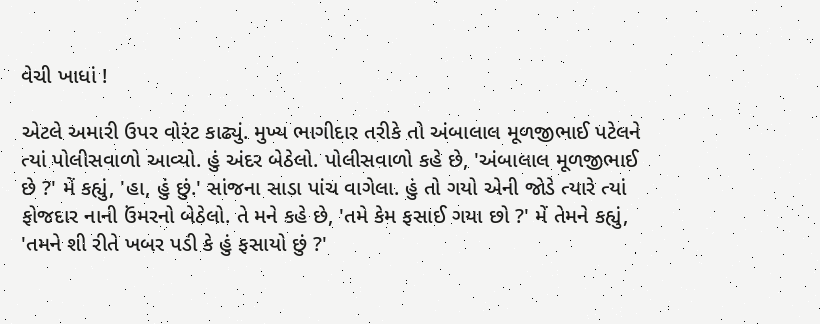વેચી ખાધાં !

એટલે અમારી ઉપર વોરંટ કાઢ્યું. મુખ્ય ભાગીદાર તરીકે તો અંબાલાલ મૂળજીભાઈ પટેલને ત્યાં પોલીસવાળો આવ્યો. હું અંદર બેઠેલો. પોલીસવાળો કહે છે, 'અંબાલાલ મૂળજીભાઈ છે ?' મેં કહ્યું, 'હા, હું છું.' સાંજના સાડા પાંચ વાગેલા. હું તો ગયો એની જોડે ત્યારે ત્યાં ફોજદાર નાની ઉંમરનો બેઠેલો. તે મને કહે છે, 'તમે કેમ ફસાઈ ગયા છો ?' મેં તેમને કહ્યું, 'તમને શી રીતે ખબર પડી કે હું ફસાયો છું ?'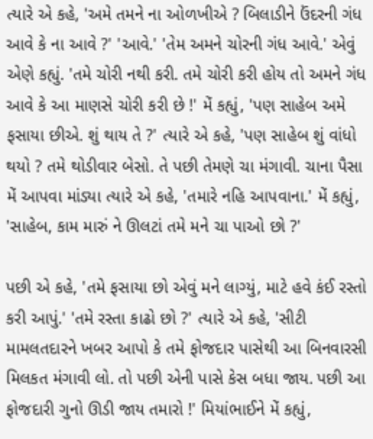ત્યારે એ કહે, 'અમે તમને ના ઓળખીએ ? બિલાડીને ઉંદરની ગંધ આવે કે ના આવે ?' 'આવે.' 'તેમ અમને ચોરની ગંધ આવે.' એવું એણે કહ્યું. 'તમે ચોરી નથી કરી. તમે ચોરી કરી હોય તો અમને ગંધ આવે કે આ માણસે ચોરી કરી છે !' મેં કહ્યું, 'પણ સાહેબ અમે ફસાયા છીએ. શું થાય તે ?' ત્યારે એ કહે, 'પણ સાહેબ શું વાંધો થયો ? તમે થોડીવાર બેસો. તે પછી તેમણે ચા મંગાવી. ચાના પૈસા મેં આપવા માંડ્યા ત્યારે એ કહે, 'તમારે નહિ આપવાના.' મેં કહ્યું, 'સાહેબ, કામ મારું ને ઊલટાં તમે મને ચા પાઓ છો ?'

પછી એ કહે, 'તમે ફસાયા છો એવું મને લાગ્યું, માટે હવે કંઈ રસ્તો કરી આપું.' 'તમે રસ્તા કાઢો છો ?' ત્યારે એ કહે, 'સીટી મામલતદારને ખબર આપો કે તમે ફોજદાર પાસેથી આ બિનવારસી મિલકત મંગાવી લો. તો પછી એની પાસે કેસ બધા જાય. પછી આ ફોજદારી ગુનો ઊડી જાય તમારો !' મિયાંભાઈને મેં કહ્યું,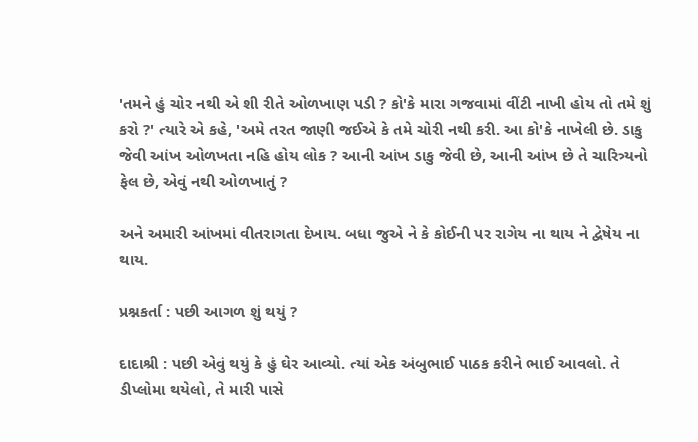'તમને હું ચોર નથી એ શી રીતે ઓળખાણ પડી ? કો'કે મારા ગજવામાં વીંટી નાખી હોય તો તમે શું કરો ?' ત્યારે એ કહે, 'અમે તરત જાણી જઈએ કે તમે ચોરી નથી કરી. આ કો'કે નાખેલી છે. ડાકુ જેવી આંખ ઓળખતા નહિ હોય લોક ? આની આંખ ડાકુ જેવી છે, આની આંખ છે તે ચારિત્ર્યનો ફેલ છે, એવું નથી ઓળખાતું ?

અને અમારી આંખમાં વીતરાગતા દેખાય. બધા જુએ ને કે કોઈની પર રાગેય ના થાય ને દ્વેષેય ના થાય.

પ્રશ્નકર્તા : પછી આગળ શું થયું ?

દાદાશ્રી : પછી એવું થયું કે હું ઘેર આવ્યો. ત્યાં એક અંબુભાઈ પાઠક કરીને ભાઈ આવલો. તે ડીપ્લોમા થયેલો, તે મારી પાસે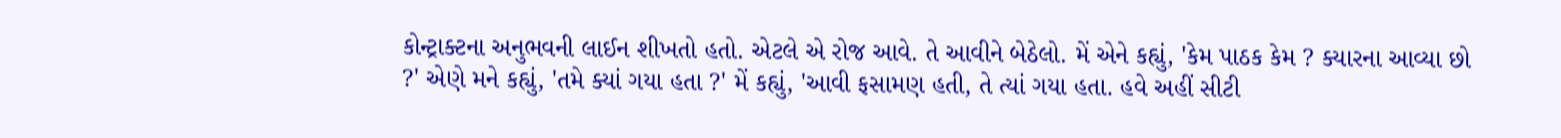કોન્ટ્રાક્ટના અનુભવની લાઈન શીખતો હતો. એટલે એ રોજ આવે. તે આવીને બેઠેલો. મેં એને કહ્યું, 'કેમ પાઠક કેમ ? ક્યારના આવ્યા છો ?' એણે મને કહ્યું, 'તમે ક્યાં ગયા હતા ?' મેં કહ્યું, 'આવી ફસામણ હતી, તે ત્યાં ગયા હતા. હવે અહીં સીટી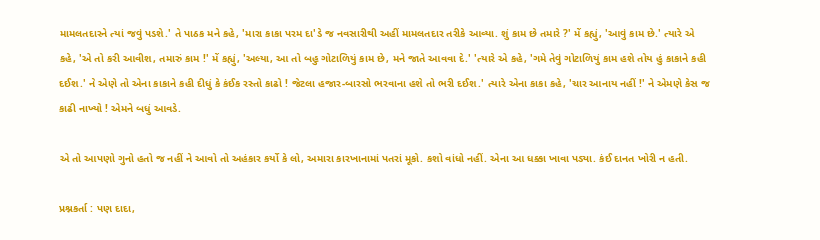મામલતદારને ત્યાં જવું પડશે.' તે પાઠક મને કહે, 'મારા કાકા પરમ દા'ડે જ નવસારીથી અહીં મામલતદાર તરીકે આવ્યા. શું કામ છે તમારે ?' મેં કહ્યું, 'આવું કામ છે.' ત્યારે એ કહે, 'એ તો કરી આવીશ, તમારું કામ !' મેં કહ્યું, 'અલ્યા, આ તો બહુ ગોટાળિયું કામ છે, મને જાતે આવવા દે.' 'ત્યારે એ કહે, 'ગમે તેવું ગોટાળિયું કામ હશે તોય હું કાકાને કહી દઈશ.' ને એણે તો એના કાકાને કહી દીધું કે કંઈક રસ્તો કાઢો ! જેટલા હજાર-બારસો ભરવાના હશે તો ભરી દઈશ.' ત્યારે એના કાકા કહે, 'ચાર આનાય નહીં !' ને એમણે કેસ જ કાઢી નાખ્યો ! એમને બધું આવડે.

એ તો આપણો ગુનો હતો જ નહીં ને આવો તો અહંકાર કર્યો કે લો, અમારા કારખાનામાં પતરાં મૂકો. કશો વાંધો નહીં. એના આ ધક્કા ખાવા પડ્યા. કંઈ દાનત ખોરી ન હતી.

પ્રશ્નકર્તા : પણ દાદા,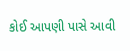કોઈ આપણી પાસે આવી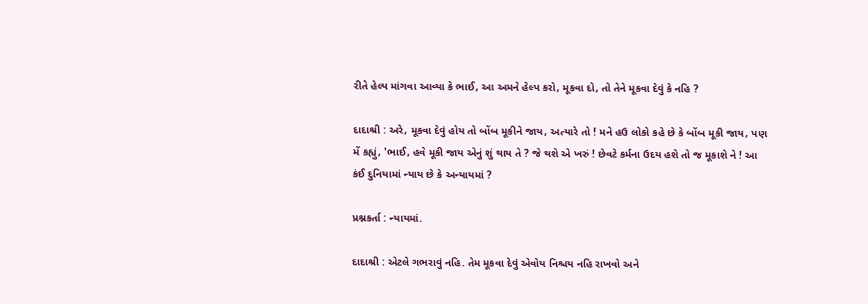રીતે હેલ્પ માંગવા આવ્યા કે ભાઈ, આ અમને હેલ્પ કરો, મૂકવા દો, તો તેને મૂકવા દેવું કે નહિ ?

દાદાશ્રી : અરે, મૂકવા દેવું હોય તો બોંબ મૂકીને જાય, અત્યારે તો ! મને હઉ લોકો કહે છે કે બોંબ મૂકી જાય, પણ મેં કહ્યું, 'ભાઈ, હવે મૂકી જાય એનું શું થાય તે ? જે થશે એ ખરું ! છેવટે કર્મના ઉદય હશે તો જ મૂકાશે ને ! આ કંઈ દુનિયામાં ન્યાય છે કે અન્યાયમાં ?

પ્રશ્નકર્તા : ન્યાયમાં.

દાદાશ્રી : એટલે ગભરાવું નહિ. તેમ મૂકવા દેવું એવોય નિશ્ચય નહિ રાખવો અને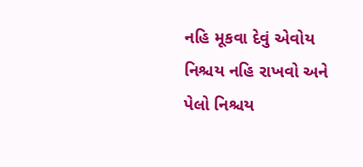નહિ મૂકવા દેવું એવોય નિશ્ચય નહિ રાખવો અને પેલો નિશ્ચય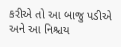કરીએ તો આ બાજુ પડીએ અને આ નિશ્ચય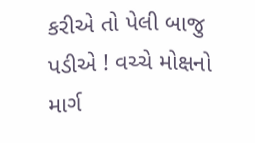કરીએ તો પેલી બાજુ પડીએ ! વચ્ચે મોક્ષનો માર્ગ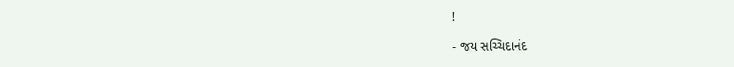!

- જય સચ્ચિદાનંદ